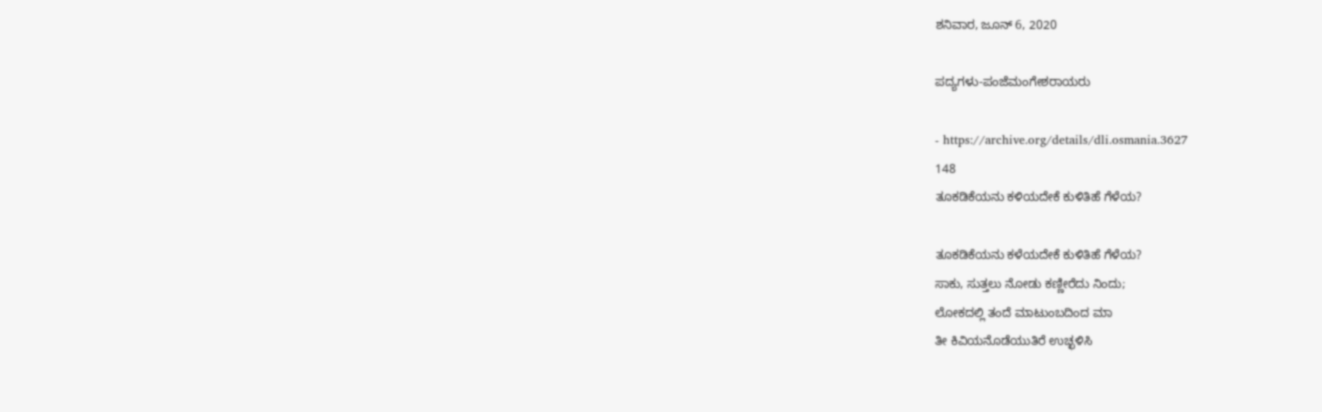ಶನಿವಾರ, ಜೂನ್ 6, 2020

ಪದ್ಯಗಳು-ಪಂಜೆಮಂಗೇಶರಾಯರು

- https://archive.org/details/dli.osmania.3627
148
ತೂಕಡಿಕೆಯನು ಕಳಿಯದೇಕೆ ಕುಳಿತಿಹೆ ಗೆಳೆಯ?

ತೂಕಡಿಕೆಯನು ಕಳೆಯದೇಕೆ ಕುಳಿತಿಹೆ ಗೆಳೆಯ?
ಸಾಕು, ಸುತ್ತಲು ನೋಡು ಕಣ್ಣೀರೆದು ನಿಂದು;
ಲೋಕದಲ್ಲಿ ತಂದೆ ಮಾಟುಂಬದಿಂದ ಮಾ
ತೀ ಕಿವಿಯನೊಡೆಯುತಿರೆ ಉಚ್ಛಳಿಸಿ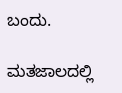ಬಂದು.

ಮತಜಾಲದಲ್ಲಿ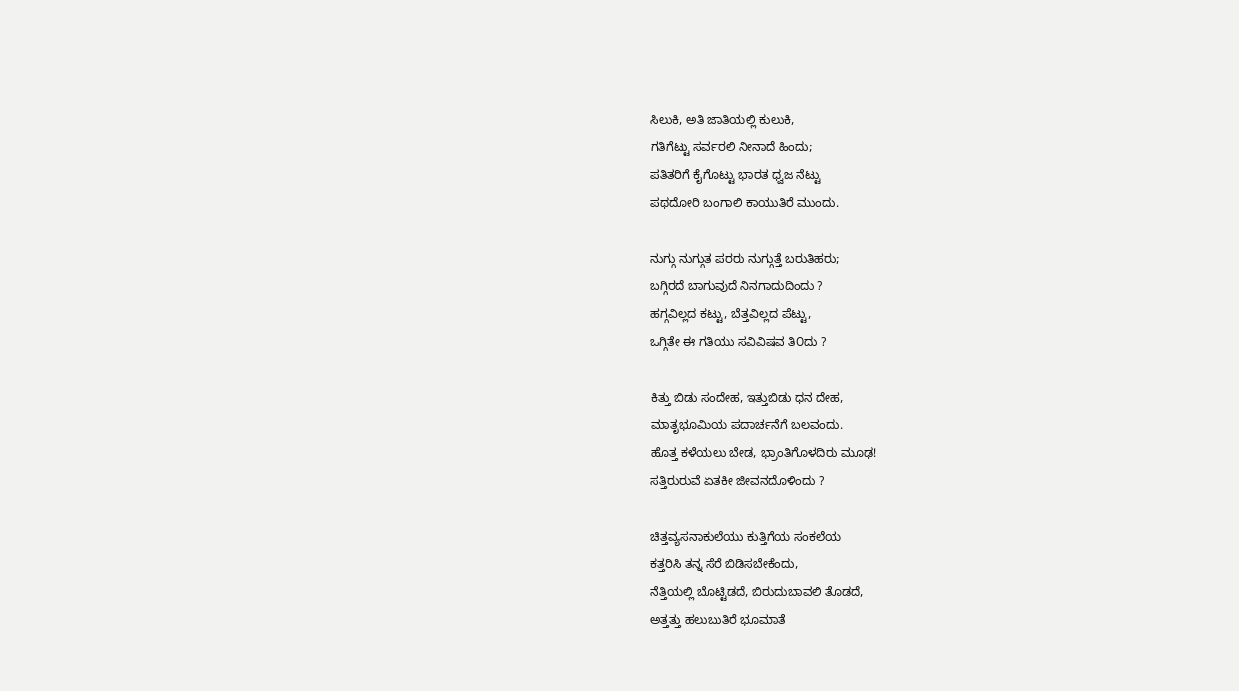ಸಿಲುಕಿ, ಅತಿ ಜಾತಿಯಲ್ಲಿ ಕುಲುಕಿ,
ಗತಿಗೆಟ್ಟು ಸರ್ವರಲಿ ನೀನಾದೆ ಹಿಂದು;
ಪತಿತರಿಗೆ ಕೈಗೊಟ್ಟು ಭಾರತ ಧ್ವಜ ನೆಟ್ಟು
ಪಥದೋರಿ ಬಂಗಾಲಿ ಕಾಯುತಿರೆ ಮುಂದು.

ನುಗ್ಗು ನುಗ್ಗುತ ಪರರು ನುಗ್ಗುತ್ತೆ ಬರುತಿಹರು;
ಬಗ್ಗಿರದೆ ಬಾಗುವುದೆ ನಿನಗಾದುದಿಂದು ?
ಹಗ್ಗವಿಲ್ಲದ ಕಟ್ಟು, ಬೆತ್ತವಿಲ್ಲದ ಪೆಟ್ಟು,
ಒಗ್ಗಿತೇ ಈ ಗತಿಯು ಸವಿವಿಷವ ತಿ೦ದು ?

ಕಿತ್ತು ಬಿಡು ಸಂದೇಹ, ಇತ್ತುಬಿಡು ಧನ ದೇಹ,
ಮಾತೃಭೂಮಿಯ ಪದಾರ್ಚನೆಗೆ ಬಲವಂದು.
ಹೊತ್ತ ಕಳೆಯಲು ಬೇಡ, ಭ್ರಾಂತಿಗೊಳದಿರು ಮೂಢ!
ಸತ್ತಿರುರುವೆ ಏತಕೀ ಜೀವನದೊಳಿಂದು ?

ಚಿತ್ತವ್ಯಸನಾಕುಲೆಯು ಕುತ್ತಿಗೆಯ ಸಂಕಲೆಯ
ಕತ್ತರಿಸಿ ತನ್ನ ಸೆರೆ ಬಿಡಿಸಬೇಕೆಂದು,
ನೆತ್ತಿಯಲ್ಲಿ ಬೊಟ್ಟಿಡದೆ, ಬಿರುದುಬಾವಲಿ ತೊಡದೆ,
ಅತ್ತತ್ತು ಹಲುಬುತಿರೆ ಭೂಮಾತೆ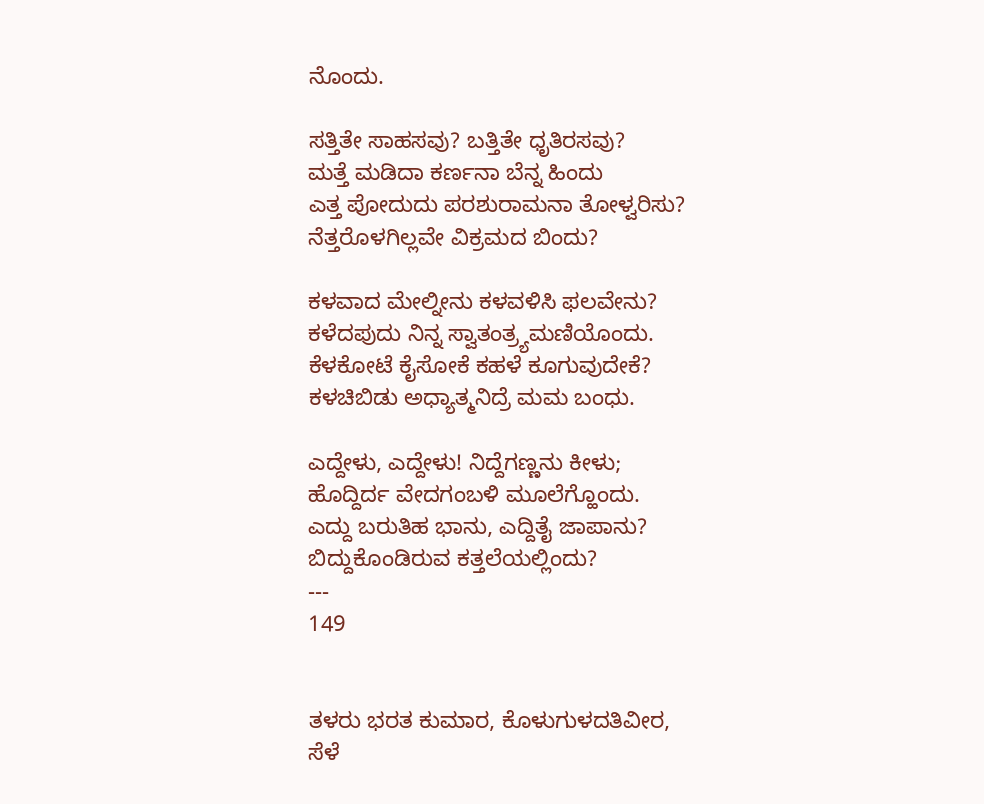ನೊಂದು.

ಸತ್ತಿತೇ ಸಾಹಸವು? ಬತ್ತಿತೇ ಧೃತಿರಸವು?
ಮತ್ತೆ ಮಡಿದಾ ಕರ್ಣನಾ ಬೆನ್ನ ಹಿಂದು
ಎತ್ತ ಪೋದುದು ಪರಶುರಾಮನಾ ತೋಳ್ವರಿಸು?
ನೆತ್ತರೊಳಗಿಲ್ಲವೇ ವಿಕ್ರಮದ ಬಿಂದು?

ಕಳವಾದ ಮೇಲ್ನೀನು ಕಳವಳಿಸಿ ಫಲವೇನು?
ಕಳೆದಪುದು ನಿನ್ನ ಸ್ವಾತಂತ್ರ್ಯಮಣಿಯೊಂದು.
ಕೆಳಕೋಟೆ ಕೈಸೋಕೆ ಕಹಳೆ ಕೂಗುವುದೇಕೆ?
ಕಳಚಿಬಿಡು ಅಧ್ಯಾತ್ಮನಿದ್ರೆ ಮಮ ಬಂಧು.

ಎದ್ದೇಳು, ಎದ್ದೇಳು! ನಿದ್ದೆಗಣ್ಣನು ಕೀಳು;
ಹೊದ್ದಿರ್ದ ವೇದಗಂಬಳಿ ಮೂಲೆಗ್ಹೊಂದು.
ಎದ್ದು ಬರುತಿಹ ಭಾನು, ಎದ್ದಿತೈ ಜಾಪಾನು?
ಬಿದ್ದುಕೊಂಡಿರುವ ಕತ್ತಲೆಯಲ್ಲಿಂದು?
---
149


ತಳರು ಭರತ ಕುಮಾರ, ಕೊಳುಗುಳದತಿವೀರ,
ಸೆಳೆ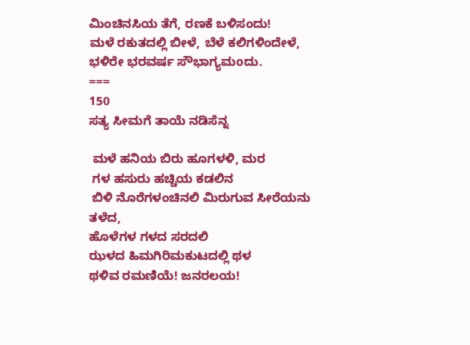ಮಿಂಚಿನಸಿಯ ತೆಗೆ, ರಣಕೆ ಬಳಿಸಂದು!
ಮಳೆ ರಕುತದಲ್ಲಿ ಬೀಳೆ, ಬೆಳೆ ಕಲಿಗಳಿಂದೇಳೆ,
ಭಳಿರೇ ಭರವರ್ಷ ಸೌಭಾಗ್ಯಮoದು.
===
150
ಸತ್ಯ ಸೀಮಗೆ ತಾಯೆ ನಡಿಸೆನ್ನ

 ಮಳೆ ಹನಿಯ ಬಿರು ಹೂಗಳಳಿ, ಮರ
 ಗಳ ಹಸುರು ಹಚ್ಚಿಯ ಕಡಲಿನ
 ಬಿಳಿ ನೊರೆಗಳಂಚಿನಲಿ ಮಿರುಗುವ ಸೀರೆಯನು ತಳೆದ,
ಹೊಳೆಗಳ ಗಳದ ಸರದಲಿ
ಝಳದ ಹಿಮಗಿರಿಮಕುಟದಲ್ಲಿ ಥಳ
ಥಳಿವ ರಮಣಿಯೆ! ಜನರಲಯ!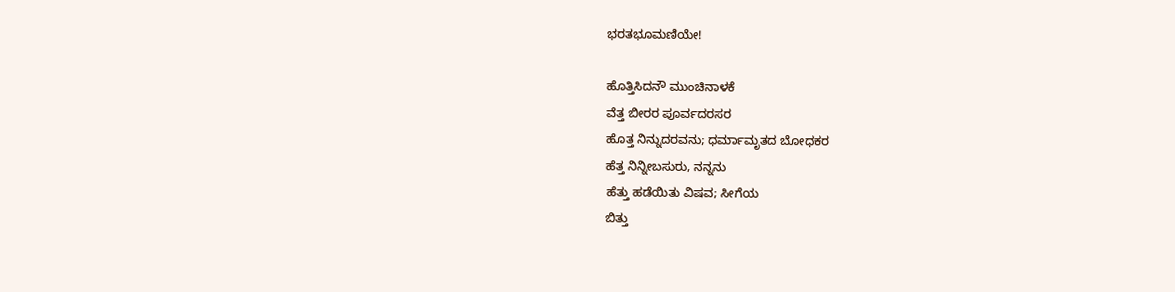ಭರತಭೂಮಣಿಯೇ!

ಹೊತ್ತಿಸಿದನೌ ಮುಂಚಿನಾಳಕೆ
ವೆತ್ತ ಬೀರರ ಪೂರ್ವದರಸರ
ಹೊತ್ತ ನಿನ್ನುದರವನು; ಧರ್ಮಾಮೃತದ ಬೋಧಕರ
ಹೆತ್ತ ನಿನ್ನೀಬಸುರು, ನನ್ನನು
ಹೆತ್ತು ಹಡೆಯಿತು ವಿಷವ; ಸೀಗೆಯ
ಬಿತ್ತು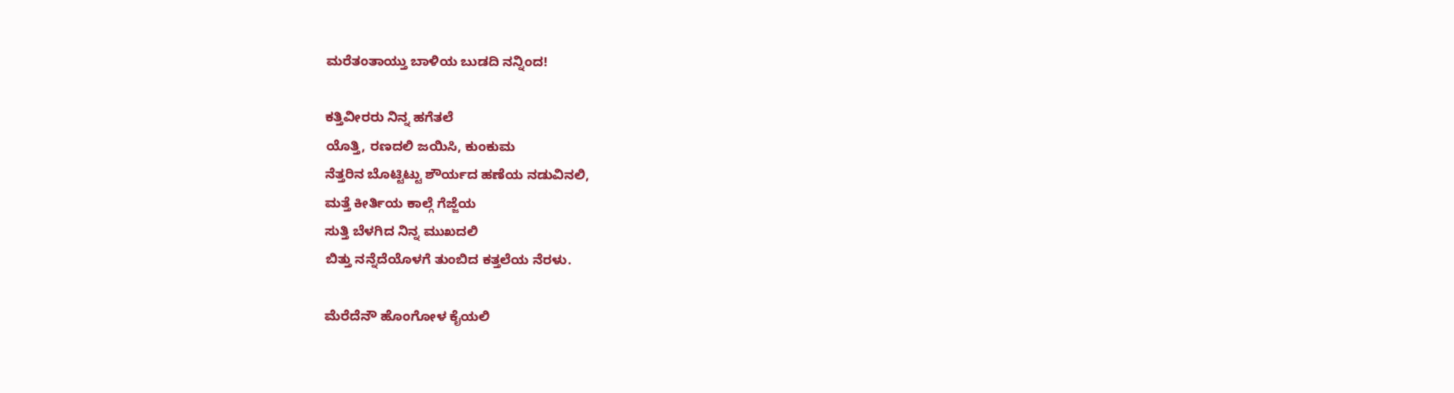ಮರೆತಂತಾಯ್ತು ಬಾಳಿಯ ಬುಡದಿ ನನ್ನಿಂದ!

ಕತ್ತಿವೀರರು ನಿನ್ನ ಹಗೆತಲೆ
ಯೊತ್ತಿ, ರಣದಲಿ ಜಯಿಸಿ, ಕುಂಕುಮ
ನೆತ್ತರಿನ ಬೊಟ್ಟಿಟ್ಟು ಶೌರ್ಯದ ಹಣೆಯ ನಡುವಿನಲಿ,
ಮತ್ತೆ ಕೀರ್ತಿಯ ಕಾಲ್ಗೆ ಗೆಜ್ಜೆಯ
ಸುತ್ತಿ ಬೆಳಗಿದ ನಿನ್ನ ಮುಖದಲಿ
ಬಿತ್ತು ನನ್ನೆದೆಯೊಳಗೆ ತುಂಬಿದ ಕತ್ತಲೆಯ ನೆರಳು.

ಮೆರೆದೆನೌ ಹೊಂಗೋಳ ಕೈಯಲಿ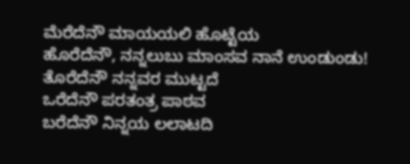ಮೆರೆದೆನೌ ಮಾಯಯಲಿ ಹೊಟ್ಟೆಯ
ಹೊರೆದೆನೌ, ನನ್ನಲುಬು ಮಾಂಸವ ನಾನೆ ಉಂಡುಂಡು!
ತೊರೆದೆನೌ ನನ್ನವರ ಮುಟ್ಟದೆ
ಒರೆದೆನೌ ಪರತಂತ್ರ ಪಾಠವ
ಬರೆದೆನೌ ನಿನ್ನಯ ಲಲಾಟದಿ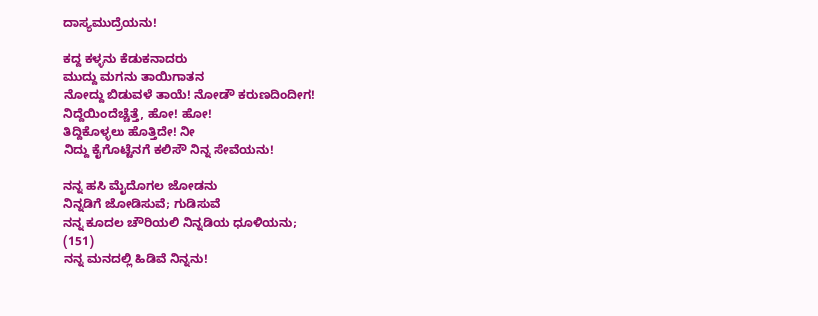ದಾಸ್ಯಮುದ್ರೆಯನು!

ಕದ್ದ ಕಳ್ಳನು ಕೆಡುಕನಾದರು
ಮುದ್ದು ಮಗನು ತಾಯಿಗಾತನ
ನೋದ್ದು ಬಿಡುವಳೆ ತಾಯೆ! ನೋಡೌ ಕರುಣದಿಂದೀಗ!
ನಿದ್ದೆಯಿಂದೆಚ್ಚೆತ್ತೆ, ಹೋ! ಹೋ!
ತಿದ್ದಿಕೊಳ್ಳಲು ಹೊತ್ತಿದೇ! ನೀ
ನಿದ್ದು ಕೈಗೊಟ್ಟೆನಗೆ ಕಲಿಸೌ ನಿನ್ನ ಸೇವೆಯನು!

ನನ್ನ ಹಸಿ ಮೈದೊಗಲ ಜೋಡನು
ನಿನ್ನಡಿಗೆ ಜೋಡಿಸುವೆ; ಗುಡಿಸುವೆ
ನನ್ನ ಕೂದಲ ಚೌರಿಯಲಿ ನಿನ್ನಡಿಯ ಧೂಳಿಯನು;
(151)
ನನ್ನ ಮನದಲ್ಲಿ ಹಿಡಿವೆ ನಿನ್ನನು!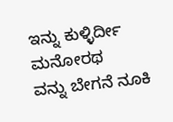ಇನ್ನು ಕುಳ್ಳಿರ್ದೀ ಮನೋರಥ
ವನ್ನು ಬೇಗನೆ ನೂಕಿ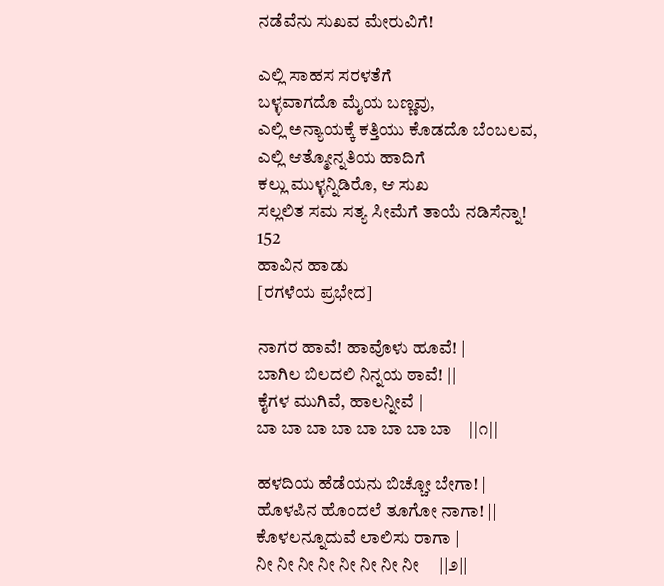ನಡೆವೆನು ಸುಖವ ಮೇರುವಿಗೆ!

ಎಲ್ಲಿ ಸಾಹಸ ಸರಳತೆಗೆ
ಬಳ್ಳವಾಗದೊ ಮೈಯ ಬಣ್ಣವು,
ಎಲ್ಲಿ ಅನ್ಯಾಯಕ್ಕೆ ಕತ್ತಿಯು ಕೊಡದೊ ಬೆಂಬಲವ,
ಎಲ್ಲಿ ಆತ್ಮೋನ್ನತಿಯ ಹಾದಿಗೆ
ಕಲ್ಲು ಮುಳ್ಳನ್ನಿಡಿರೊ, ಆ ಸುಖ
ಸಲ್ಲಲಿತ ಸಮ ಸತ್ಯ ಸೀಮೆಗೆ ತಾಯೆ ನಡಿಸೆನ್ನಾ!
152
ಹಾವಿನ ಹಾಡು
[ರಗಳೆಯ ಪ್ರಭೇದ]

ನಾಗರ ಹಾವೆ! ಹಾವೊಳು ಹೂವೆ! |
ಬಾಗಿಲ ಬಿಲದಲಿ ನಿನ್ನಯ ಠಾವೆ! ||
ಕೈಗಳ ಮುಗಿವೆ, ಹಾಲನ್ನೀವೆ |
ಬಾ ಬಾ ಬಾ ಬಾ ಬಾ ಬಾ ಬಾ ಬಾ    ||೧||

ಹಳದಿಯ ಹೆಡೆಯನು ಬಿಚ್ಚೋ ಬೇಗಾ! |
ಹೊಳಪಿನ ಹೊಂದಲೆ ತೂಗೋ ನಾಗಾ! ||
ಕೊಳಲನ್ನೂದುವೆ ಲಾಲಿಸು ರಾಗಾ |
ನೀ ನೀ ನೀ ನೀ ನೀ ನೀ ನೀ ನೀ     ||೨||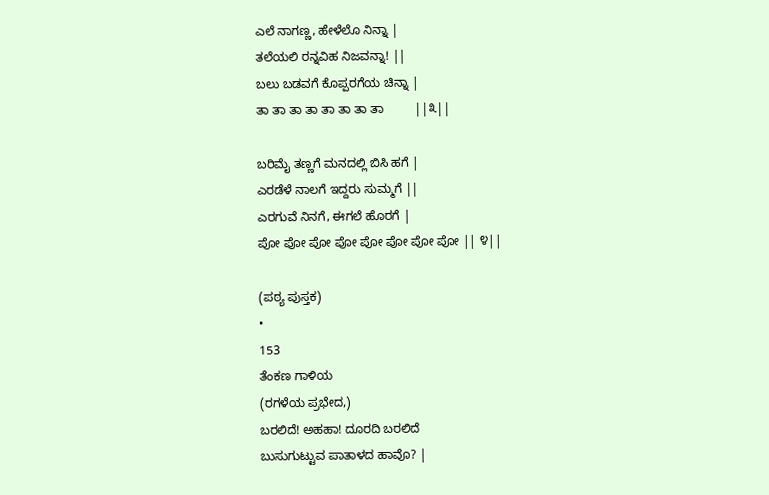ಎಲೆ ನಾಗಣ್ಣ, ಹೇಳೆಲೊ ನಿನ್ನಾ |
ತಲೆಯಲಿ ರನ್ನವಿಹ ನಿಜವನ್ನಾ! ||
ಬಲು ಬಡವಗೆ ಕೊಪ್ಪರಗೆಯ ಚಿನ್ನಾ |
ತಾ ತಾ ತಾ ತಾ ತಾ ತಾ ತಾ ತಾ         ||೩||

ಬರಿಮೈ ತಣ್ಣಗೆ ಮನದಲ್ಲಿ ಬಿಸಿ ಹಗೆ |
ಎರಡೆಳೆ ನಾಲಗೆ ಇದ್ದರು ಸುಮ್ಮಗೆ ||
ಎರಗುವೆ ನಿನಗೆ, ಈಗಲೆ ಹೊರಗೆ |
ಪೋ ಪೋ ಪೋ ಪೋ ಪೋ ಪೋ ಪೋ ಪೋ || ೪||

(ಪಠ್ಯ ಪುಸ್ತಕ)
•
153
ತೆಂಕಣ ಗಾಳಿಯ
(ರಗಳೆಯ ಪ್ರಭೇದ,)
ಬರಲಿದೆ! ಅಹಹಾ! ದೂರದಿ ಬರಲಿದೆ
ಬುಸುಗುಟ್ಟುವ ಪಾತಾಳದ ಹಾವೊ? |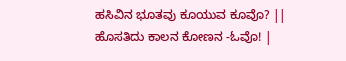ಹಸಿವಿನ ಭೂತವು ಕೂಯುವ ಕೂವೊ? ||
ಹೊಸತಿದು ಕಾಲನ ಕೋಣನ -ಓವೊ! |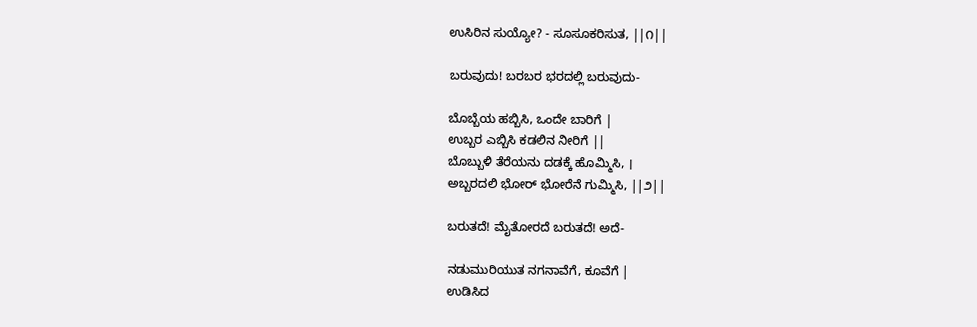ಉಸಿರಿನ ಸುಯ್ಯೋ? - ಸೂಸೂಕರಿಸುತ, ||೧||

ಬರುವುದು! ಬರಬರ ಭರದಲ್ಲಿ ಬರುವುದು-

ಬೊಬ್ಬೆಯ ಹಬ್ಬಿಸಿ, ಒಂದೇ ಬಾರಿಗೆ |
ಉಬ್ಬರ ಎಬ್ಬಿಸಿ ಕಡಲಿನ ನೀರಿಗೆ ||
ಬೊಬ್ಬುಳಿ ತೆರೆಯನು ದಡಕ್ಕೆ ಹೊಮ್ಮಿಸಿ, ।
ಅಬ್ಬರದಲಿ ಭೋರ್ ಭೋರೆನೆ ಗುಮ್ಮಿಸಿ, ||೨||

ಬರುತದೆ! ಮೈತೋರದೆ ಬರುತದೆ! ಅದೆ-

ನಡುಮುರಿಯುತ ನಗನಾವೆಗೆ, ಕೂವೆಗೆ |
ಉಡಿಸಿದ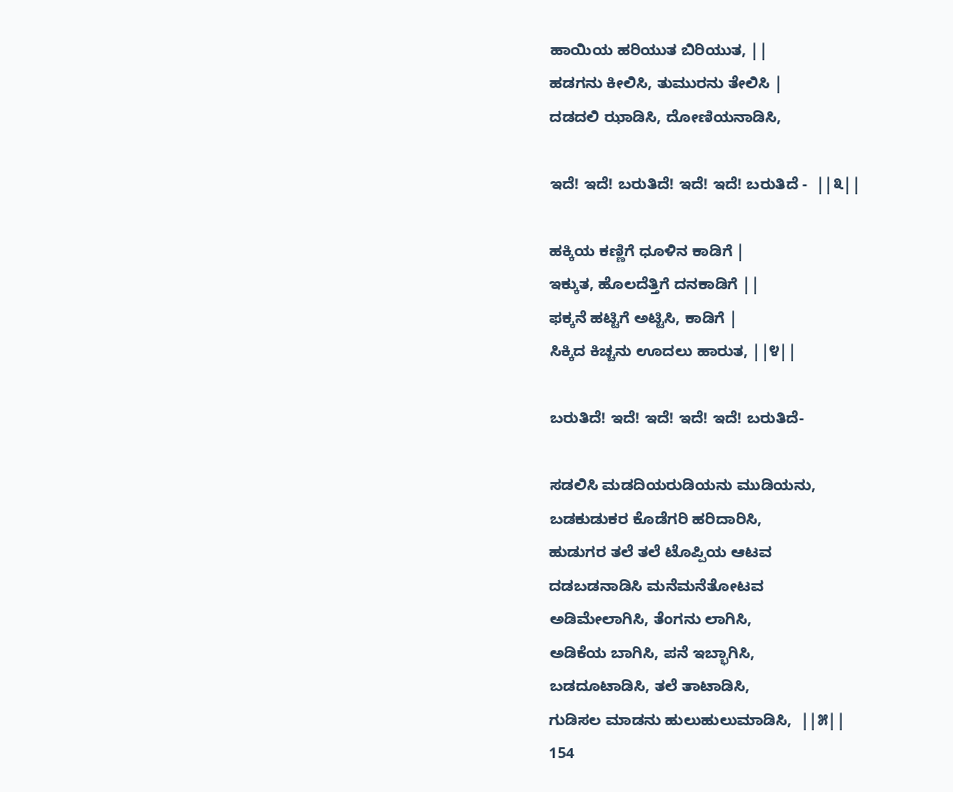ಹಾಯಿಯ ಹರಿಯುತ ಬಿರಿಯುತ, ||
ಹಡಗನು ಕೀಲಿಸಿ, ತುಮುರನು ತೇಲಿಸಿ |
ದಡದಲಿ ಝಾಡಿಸಿ, ದೋಣಿಯನಾಡಿಸಿ,

ಇದೆ! ಇದೆ! ಬರುತಿದೆ! ಇದೆ! ಇದೆ! ಬರುತಿದೆ -  ||೩||

ಹಕ್ಕಿಯ ಕಣ್ಣಿಗೆ ಧೂಳಿನ ಕಾಡಿಗೆ |
ಇಕ್ಕುತ, ಹೊಲದೆತ್ತಿಗೆ ದನಕಾಡಿಗೆ ||
ಫಕ್ಕನೆ ಹಟ್ಟಿಗೆ ಅಟ್ಟಿಸಿ, ಕಾಡಿಗೆ |
ಸಿಕ್ಕಿದ ಕಿಚ್ಚನು ಊದಲು ಹಾರುತ, ||೪||

ಬರುತಿದೆ! ಇದೆ! ಇದೆ! ಇದೆ! ಇದೆ! ಬರುತಿದೆ-

ಸಡಲಿಸಿ ಮಡದಿಯರುಡಿಯನು ಮುಡಿಯನು,
ಬಡಕುಡುಕರ ಕೊಡೆಗರಿ ಹರಿದಾರಿಸಿ,
ಹುಡುಗರ ತಲೆ ತಲೆ ಟೊಪ್ಪಿಯ ಆಟವ
ದಡಬಡನಾಡಿಸಿ ಮನೆಮನೆತೋಟವ
ಅಡಿಮೇಲಾಗಿಸಿ, ತೆಂಗನು ಲಾಗಿಸಿ,
ಅಡಿಕೆಯ ಬಾಗಿಸಿ, ಪನೆ ಇಬ್ಭಾಗಿಸಿ,
ಬಡದೂಟಾಡಿಸಿ, ತಲೆ ತಾಟಾಡಿಸಿ,
ಗುಡಿಸಲ ಮಾಡನು ಹುಲುಹುಲುಮಾಡಿಸಿ,  ||೫||
154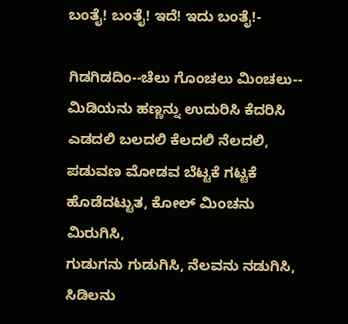ಬಂತೈ! ಬಂತೈ! ಇದೆ! ಇದು ಬಂತೈ!-

ಗಿಡಗಿಡದಿಂ--ಚೆಲು ಗೊಂಚಲು ಮಿಂಚಲು--
ಮಿಡಿಯನು ಹಣ್ಣನ್ನು ಉದುರಿಸಿ ಕೆದರಿಸಿ
ಎಡದಲಿ ಬಲದಲಿ ಕೆಲದಲಿ ನೆಲದಲಿ,
ಪಡುವಣ ಮೋಡವ ಬೆಟ್ಟಕೆ ಗಟ್ಟಕೆ
ಹೊಡೆದಟ್ಟುತ, ಕೋಲ್‌ ಮಿಂಚನು ಮಿರುಗಿಸಿ,
ಗುಡುಗನು ಗುಡುಗಿಸಿ, ನೆಲವನು ನಡುಗಿಸಿ,
ಸಿಡಿಲನು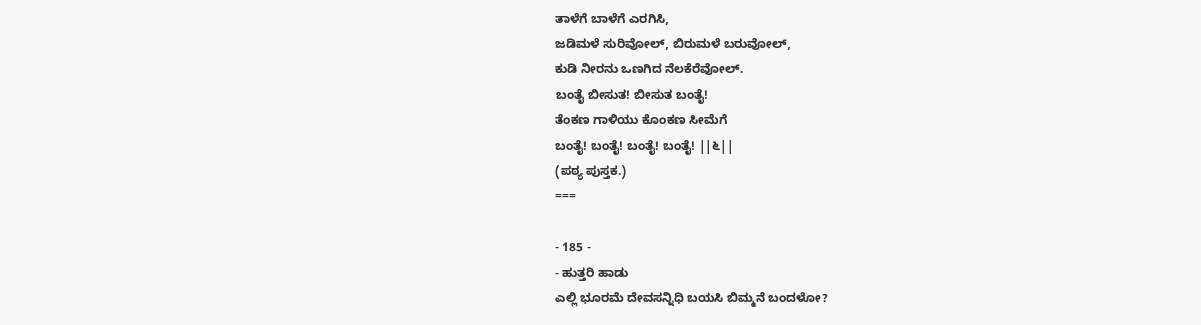ತಾಳೆಗೆ ಬಾಳೆಗೆ ಎರಗಿಸಿ,
ಜಡಿಮಳೆ ಸುರಿವೋಲ್‌, ಬಿರುಮಳೆ ಬರುವೋಲ್‌,
ಕುಡಿ ನೀರನು ಒಣಗಿದ ನೆಲಕೆರೆವೋಲ್.
ಬಂತೈ ಬೀಸುತ! ಬೀಸುತ ಬಂತೈ!
ತೆಂಕಣ ಗಾಳಿಯು ಕೊಂಕಣ ಸೀಮೆಗೆ
ಬಂತೈ! ಬಂತೈ! ಬಂತೈ! ಬಂತೈ! ||೬||
(ಪಠ್ಯ ಪುಸ್ತಕ.)
===

- 185 -
- ಹುತ್ತರಿ ಹಾಡು
ಎಲ್ಲಿ ಭೂರಮೆ ದೇವಸನ್ನಿಧಿ ಬಯಸಿ ಬಿಮ್ಮನೆ ಬಂದಳೋ?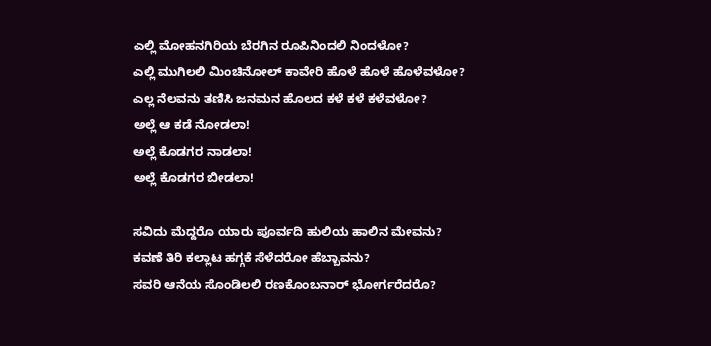ಎಲ್ಲಿ ಮೋಹನಗಿರಿಯ ಬೆರಗಿನ ರೂಪಿನಿಂದಲಿ ನಿಂದಳೋ?
ಎಲ್ಲಿ ಮುಗಿಲಲಿ ಮಿಂಚಿನೋಲ್‌ ಕಾವೇರಿ ಹೊಳೆ ಹೊಳೆ ಹೊಳೆವಳೋ?
ಎಲ್ಲ ನೆಲವನು ತಣಿಸಿ ಜನಮನ ಹೊಲದ ಕಳೆ ಕಳೆ ಕಳೆವಳೋ?
ಅಲ್ಲೆ ಆ ಕಡೆ ನೋಡಲಾ!
ಅಲ್ಲೆ ಕೊಡಗರ ನಾಡಲಾ!
ಅಲ್ಲೆ ಕೊಡಗರ ಬೀಡಲಾ!

ಸವಿದು ಮೆದ್ದರೊ ಯಾರು ಪೂರ್ವದಿ ಹುಲಿಯ ಹಾಲಿನ ಮೇವನು?
ಕವಣೆ ತಿರಿ ಕಲ್ಲಾಟ ಹಗ್ಗಕೆ ಸೆಳೆದರೋ ಹೆಬ್ಬಾವನು?
ಸವರಿ ಆನೆಯ ಸೊಂಡಿಲಲಿ ರಣಕೊಂಬನಾರ್‌ ಭೋರ್ಗರೆದರೊ?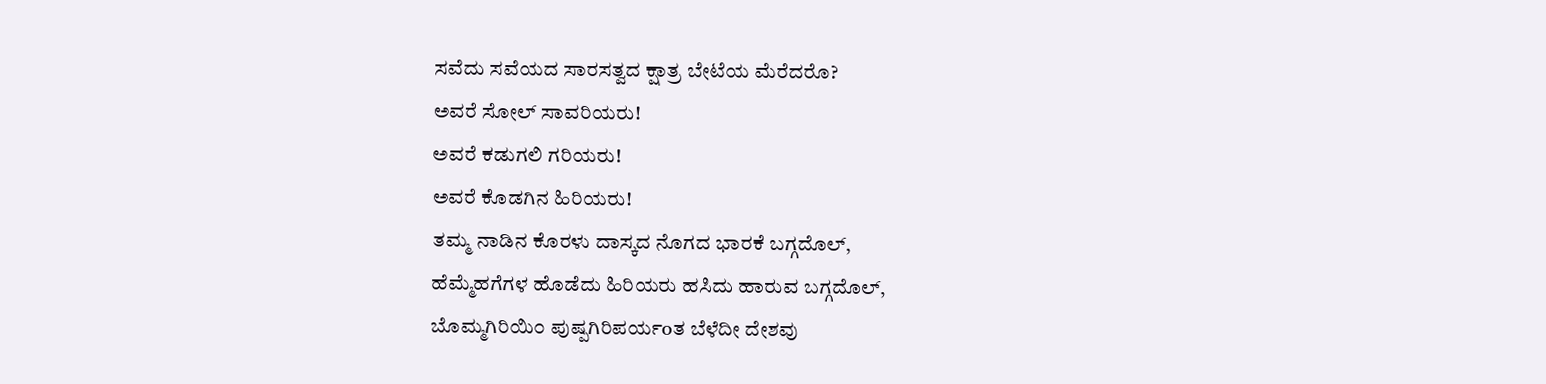ಸವೆದು ಸವೆಯದ ಸಾರಸತ್ವದ ಕ್ಷಾತ್ರ ಬೇಟೆಯ ಮೆರೆದರೊ?
ಅವರೆ ಸೋಲ್‌ ಸಾವರಿಯರು!
ಅವರೆ ಕಡುಗಲಿ ಗರಿಯರು!
ಅವರೆ ಕೊಡಗಿನ ಹಿರಿಯರು!
ತಮ್ಮ ನಾಡಿನ ಕೊರಳು ದಾಸ್ಕದ ನೊಗದ ಭಾರಕೆ ಬಗ್ಗದೊಲ್‌,
ಹೆಮ್ಮೆಹಗೆಗಳ ಹೊಡೆದು ಹಿರಿಯರು ಹಸಿದು ಹಾರುವ ಬಗ್ಗದೊಲ್‌,
ಬೊಮ್ಮಗಿರಿಯಿ೦ ಪುಷ್ಪಗಿರಿಪರ್ಯoತ ಬೆಳೆದೀ ದೇಶವು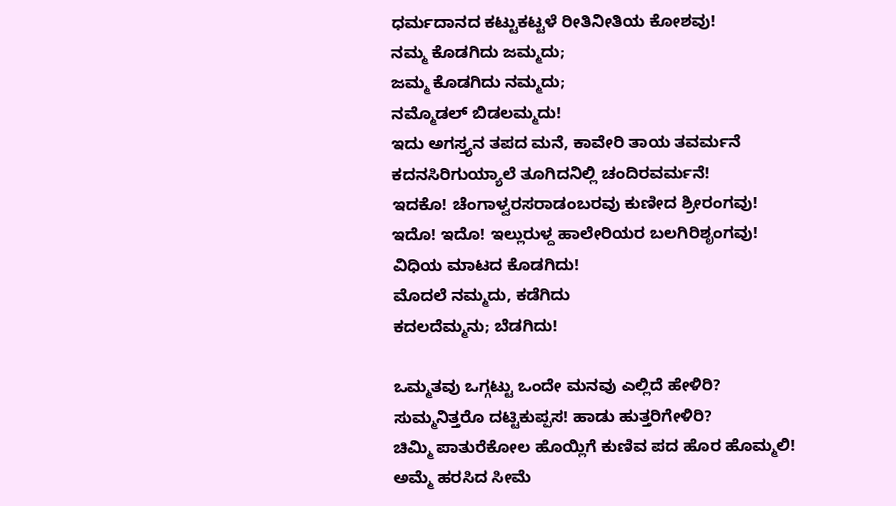ಧರ್ಮದಾನದ ಕಟ್ಟುಕಟ್ಟಳೆ ರೀತಿನೀತಿಯ ಕೋಶವು!
ನಮ್ಮ ಕೊಡಗಿದು ಜಮ್ಮದು;
ಜಮ್ಮ ಕೊಡಗಿದು ನಮ್ಮದು;
ನಮ್ಮೊಡಲ್ ಬಿಡಲಮ್ಮದು!
ಇದು ಅಗಸ್ತ್ಯನ ತಪದ ಮನೆ, ಕಾವೇರಿ ತಾಯ ತವರ್ಮನೆ
ಕದನಸಿರಿಗುಯ್ಯಾಲೆ ತೂಗಿದನಿಲ್ಲಿ ಚಂದಿರವರ್ಮನೆ!
ಇದಕೊ! ಚೆಂಗಾಳ್ವರಸರಾಡಂಬರವು ಕುಣೀದ ಶ್ರೀರಂಗವು!
ಇದೊ! ಇದೊ! ಇಲ್ಲುರುಳ್ದ ಹಾಲೇರಿಯರ ಬಲಗಿರಿಶೃಂಗವು!
ವಿಧಿಯ ಮಾಟದ ಕೊಡಗಿದು!
ಮೊದಲೆ ನಮ್ಮದು, ಕಡೆಗಿದು
ಕದಲದೆಮ್ಮನು; ಬೆಡಗಿದು!

ಒಮ್ಮತವು ಒಗ್ಗಟ್ಟು ಒಂದೇ ಮನವು ಎಲ್ಲಿದೆ ಹೇಳಿರಿ?
ಸುಮ್ಮನಿತ್ತರೊ ದಟ್ಟಿಕುಪ್ಪಸ! ಹಾಡು ಹುತ್ತರಿಗೇಳಿರಿ?
ಚಿಮ್ಮಿ ಪಾತುರೆಕೋಲ ಹೊಯ್ಲಿಗೆ ಕುಣಿವ ಪದ ಹೊರ ಹೊಮ್ಮಲಿ!
ಅಮ್ಮೆ ಹರಸಿದ ಸೀಮೆ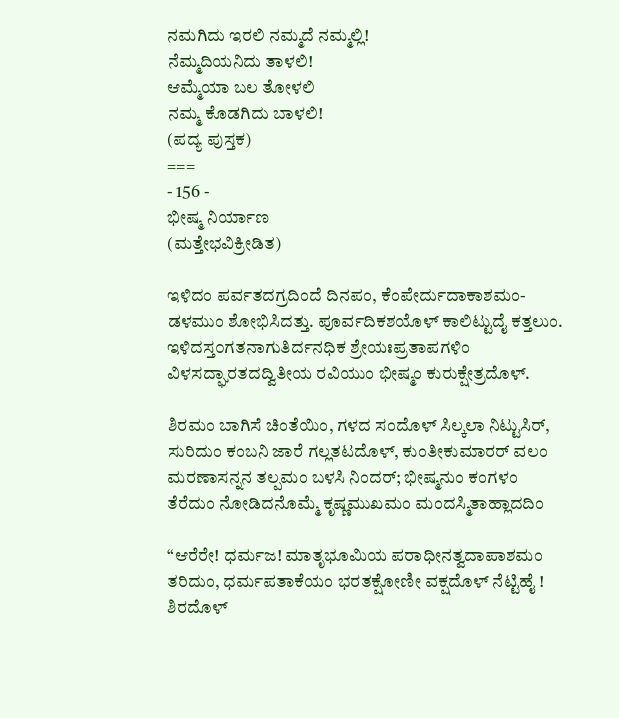ನಮಗಿದು ಇರಲಿ ನಮ್ಮದೆ ನಮ್ಮಲ್ಲಿ!
ನೆಮ್ಮದಿಯನಿದು ತಾಳಲಿ!
ಆಮ್ಮೆಯಾ ಬಲ ತೋಳಲಿ
ನಮ್ಮ ಕೊಡಗಿದು ಬಾಳಲಿ!
(ಪದ್ಯ ಪುಸ್ತಕ)
===
- 156 -
ಭೀಷ್ಮ ನಿರ್ಯಾಣ
(ಮತ್ತೇಭವಿಕ್ರೀಡಿತ)

ಇಳಿದಂ ಪರ್ವತದಗ್ರದಿಂದೆ ದಿನಪಂ, ಕೆಂಪೇರ್ದುದಾಕಾಶಮಂ-
ಡಳಮುಂ ಶೋಭಿಸಿದತ್ತು. ಪೂರ್ವದಿಕಶಯೊಳ್‌ ಕಾಲಿಟ್ಟುದೈ ಕತ್ತಲುಂ.
ಇಳಿದಸ್ತ೦ಗತನಾಗುತಿರ್ದನಧಿಕ ಶ್ರೇಯಃಪ್ರತಾಪಗಳಿಂ
ವಿಳಸದ್ಘಾರತದದ್ವಿತೀಯ ರವಿಯುಂ ಭೀಷ್ಮಂ ಕುರುಕ್ಷೇತ್ರದೊಳ್‌.

ಶಿರಮಂ ಬಾಗಿಸೆ ಚಿಂತೆಯಿಂ, ಗಳದ ಸಂದೊಳ್ ಸಿಲ್ಕಲಾ ನಿಟ್ಟುಸಿರ್,
ಸುರಿದುಂ ಕಂಬನಿ ಜಾರೆ ಗಲ್ಲತಟದೊಳ್‌, ಕುಂತೀಕುಮಾರರ್ ವಲಂ
ಮರಣಾಸನ್ನನ ತಲ್ಪಮಂ ಬಳಸಿ ನಿಂದರ್; ಭೀಷ್ಮನುಂ ಕಂಗಳಂ
ತೆರೆದುಂ ನೋಡಿದನೊಮ್ಮೆ ಕೃಷ್ಣಮುಖಮಂ ಮಂದಸ್ಮಿತಾಹ್ಲಾದದಿಂ

“ಆರೆರೇ! ಧರ್ಮಜ! ಮಾತೃಭೂಮಿಯ ಪರಾಧೀನತ್ವದಾಪಾಶಮಂ
ತರಿದುಂ, ಧರ್ಮಪತಾಕೆಯಂ ಭರತಕ್ಷೋಣೀ ವಕ್ಷದೊಳ್‌ ನೆಟ್ಟಿಹೈ !
ಶಿರದೊಳ್‌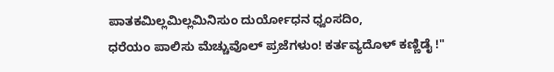ಪಾತಕಮಿಲ್ಲಮಿಲ್ಲಮಿನಿಸುಂ ದುರ್ಯೋಧನ ಧ್ವಂಸದಿಂ,
ಧರೆಯಂ ಪಾಲಿಸು ಮೆಚ್ಚುವೊಲ್ ಪ್ರಜೆಗಳುಂ! ಕರ್ತವ್ಯದೊಳ್‌ ಕಣ್ಣಿಡೈ !"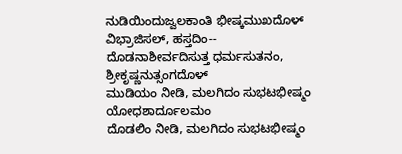ನುಡಿಯಿಂದುಜ್ವಲಕಾಂತಿ ಭೀಷ್ಕಮುಖದೊಳ್‌ ವಿಭ್ರಾಜಿಸಲ್‌, ಹಸ್ತದಿಂ--
ದೊಡನಾಶೀರ್ವದಿಸುತ್ತ ಧರ್ಮಸುತನಂ, ಶ್ರೀಕೃಷ್ಣನುತ್ಸಂಗದೊಳ್
ಮುಡಿಯಂ ನೀಡಿ, ಮಲಗಿದಂ ಸುಭಟಭೀಷ್ಮಂ ಯೋಧಶಾರ್ದೂಲಮಂ
ದೊಡಲಿಂ ನೀಡಿ, ಮಲಗಿದಂ ಸುಭಟಭೀಷ್ಮಂ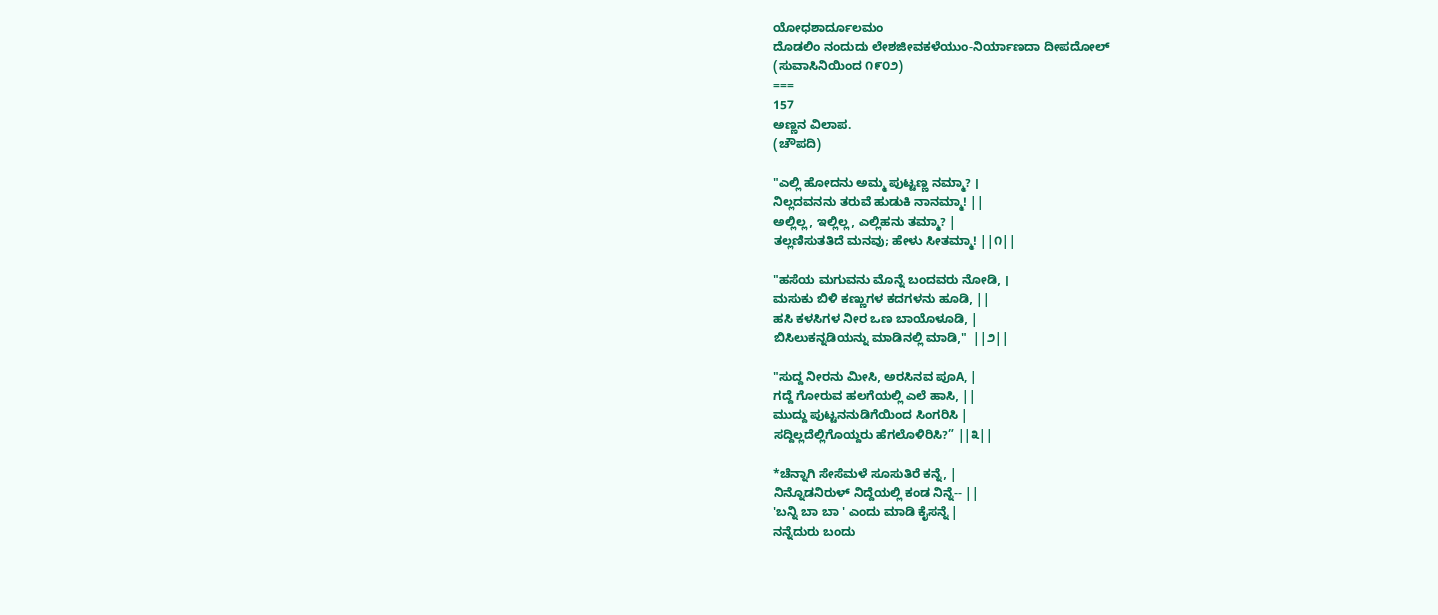ಯೋಧಶಾರ್ದೂಲಮಂ
ದೊಡಲಿಂ ನಂದುದು ಲೇಶಜೀವಕಳೆಯುಂ-ನಿರ್ಯಾಣದಾ ದೀಪದೋಲ್
(ಸುವಾಸಿನಿಯಿಂದ ೧೯೦೨)
===
157
ಅಣ್ಣನ ವಿಲಾಪ.
(ಚೌಪದಿ)

"ಎಲ್ಲಿ ಹೋದನು ಅಮ್ಮ ಪುಟ್ಟಣ್ಣ ನಮ್ಮಾ? ।
ನಿಲ್ಲದವನನು ತರುವೆ ಹುಡುಕಿ ನಾನಮ್ಮಾ! ||
ಅಲ್ಲಿಲ್ಲ, ಇಲ್ಲಿಲ್ಲ, ಎಲ್ಲಿಹನು ತಮ್ಮಾ? |
ತಲ್ಲಣಿಸುತತಿದೆ ಮನವು; ಹೇಳು ಸೀತಮ್ಮಾ! ||೧||

"ಹಸೆಯ ಮಗುವನು ಮೊನ್ನೆ ಬಂದವರು ನೋಡಿ, ।
ಮಸುಕು ಬಿಳಿ ಕಣ್ಣುಗಳ ಕದಗಳನು ಹೂಡಿ, ||
ಹಸಿ ಕಳಸಿಗಳ ನೀರ ಒಣ ಬಾಯೊಳೂಡಿ, |
ಬಿಸಿಲುಕನ್ನಡಿಯನ್ನು ಮಾಡಿನಲ್ಲಿ ಮಾಡಿ,"  ||೨||

"ಸುದ್ದ ನೀರನು ಮೀಸಿ, ಅರಸಿನವ ಪೂA, |
ಗದ್ದೆ ಗೋರುವ ಹಲಗೆಯಲ್ಲಿ ಎಲೆ ಹಾಸಿ, ||
ಮುದ್ದು ಪುಟ್ಟನನುಡಿಗೆಯಿಂದ ಸಿಂಗರಿಸಿ |
ಸದ್ದಿಲ್ಲದೆಲ್ಲಿಗೊಯ್ದರು ಹೆಗಲೊಳಿರಿಸಿ?” ||೩||

*ಚೆನ್ನಾಗಿ ಸೇಸೆಮಳೆ ಸೂಸುತಿರೆ ಕನ್ನೆ, |
ನಿನ್ನೊಡನಿರುಳ್ ನಿದ್ದೆಯಲ್ಲಿ ಕಂಡ ನಿನ್ನೆ-- ||
'ಬನ್ನಿ ಬಾ ಬಾ ' ಎಂದು ಮಾಡಿ ಕೈಸನ್ನೆ |
ನನ್ನೆದುರು ಬಂದು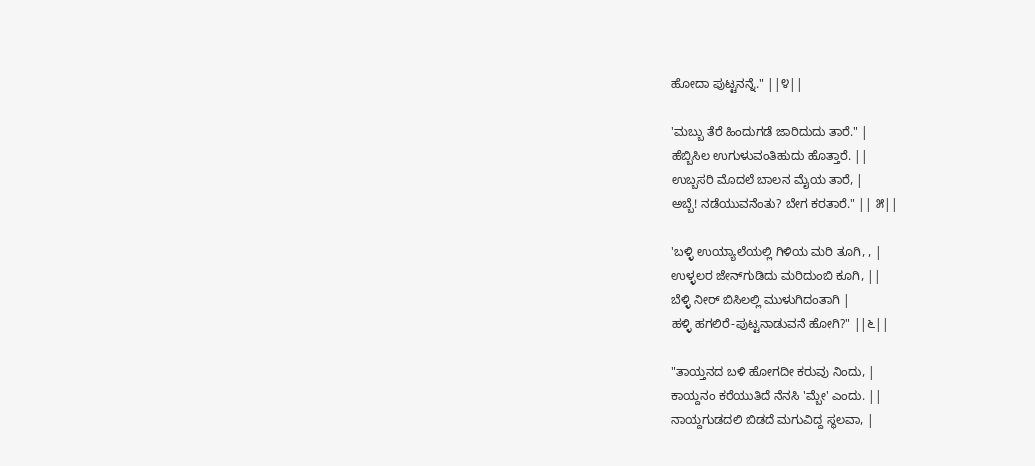ಹೋದಾ ಪುಟ್ಟನನ್ನೆ." ||೪||

'ಮಬ್ಬು ತೆರೆ ಹಿಂದುಗಡೆ ಜಾರಿದುದು ತಾರೆ." |
ಹೆಬ್ಬಿಸಿಲ ಉಗುಳುವಂತಿಹುದು ಹೊತ್ತಾರೆ. ||
ಉಬ್ಬಸರಿ ಮೊದಲೆ ಬಾಲನ ಮೈಯ ತಾರೆ, |
ಅಬ್ಬೆ! ನಡೆಯುವನೆಂತು? ಬೇಗ ಕರತಾರೆ." || ೫||

'ಬಳ್ಳಿ ಉಯ್ಯಾಲೆಯಲ್ಲಿ ಗಿಳಿಯ ಮರಿ ತೂಗಿ, , |
ಉಳ್ಳಲರ ಜೇನ್‌ಗುಡಿದು ಮರಿದುಂಬಿ ಕೂಗಿ, ||
ಬೆಳ್ಳಿ ನೀರ್‌ ಬಿಸಿಲಲ್ಲಿ ಮುಳುಗಿದಂತಾಗಿ |
ಹಳ್ಳಿ ಹಗಲಿರೆ-ಪುಟ್ಟನಾಡುವನೆ ಹೋಗಿ?" ||೬||

"ತಾಯ್ತನದ ಬಳಿ ಹೋಗದೀ ಕರುವು ನಿಂದು, |
ಕಾಯ್ದನಂ ಕರೆಯುತಿದೆ ನೆನಸಿ 'ಮ್ಬೇ' ಎಂದು. ||
ನಾಯ್ದಗುಡದಲಿ ಬಿಡದೆ ಮಗುವಿದ್ದ ಸ್ಥಲವಾ, |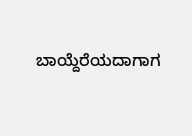ಬಾಯ್ದೆರೆಯದಾಗಾಗ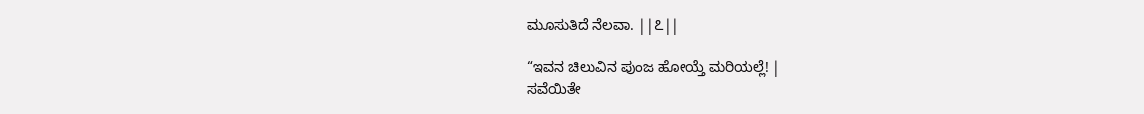ಮೂಸುತಿದೆ ನೆಲವಾ. ||೭||

“ಇವನ ಚಿಲುವಿನ ಪುಂಜ ಹೋಯ್ತೆ ಮರಿಯಲ್ಲೆ! |
ಸವೆಯಿತೇ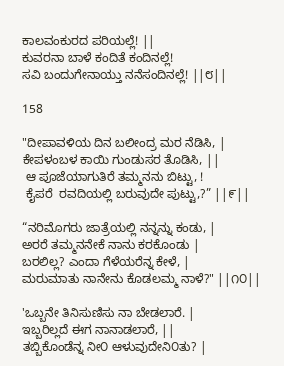ಕಾಲವಂಕುರದ ಪರಿಯಲ್ಲೆ! ||
ಕುವರನಾ ಬಾಳೆ ಕಂದಿತೆ ಕಂದಿನಲ್ಲೆ!
ಸವಿ ಬಂದುಗೇನಾಯ್ತು ನನೆಸಂದಿನಲ್ಲೆ! ||೮||

158

"ದೀಪಾವಳಿಯ ದಿನ ಬಲೀಂದ್ರ ಮರ ನೆಡಿಸಿ, |
ಕೇಪಳಂಬಳ ಕಾಯಿ ಗುಂಡುಸರ ತೊಡಿಸಿ, ||
 ಆ ಪೂಜೆಯಾಗುತಿರೆ ತಮ್ಮನನು ಬಿಟ್ಟು, !
 ಕೈಪರೆ  ರವದಿಯಲ್ಲಿ ಬರುವುದೇ ಪುಟ್ಟು,?” ||೯||

“ನರಿಮೊಗರು ಜಾತ್ರೆಯಲ್ಲಿ ನನ್ನನ್ನು ಕಂಡು, |
ಅರರೆ ತಮ್ಮನನೇಕೆ ನಾನು ಕರಕೊಂಡು |
ಬರಲಿಲ್ಲ? ಎಂದಾ ಗೆಳೆಯರೆನ್ನ ಕೇಳೆ, |
ಮರುಮಾತು ನಾನೇನು ಕೊಡಲಮ್ಮ ನಾಳೆ?" ||೧೦||

'ಒಬ್ಬನೇ ತಿನಿಸುಣಿಸು ನಾ ಬೇಡಲಾರೆ. |
ಇಬ್ಬರಿಲ್ಲದೆ ಈಗ ನಾನಾಡಲಾರೆ, ||
ತಬ್ಬಿಕೊಂಡೆನ್ನ ನೀ೦ ಆಳುವುದೇನಿ೦ತು? |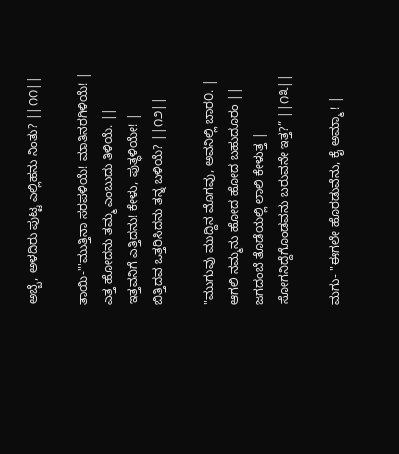ಅಬ್ಬೆ, ಅಳದಿರು ಪುಟ್ಟ ಎಲ್ಲಿಹನು ನಿಂತು? ||೧೧||

ತಾಯಿ-"'ಮುತ್ತಿನಾ ಸರಪಳಿಯೆ! ಮಾತಿನರಗಿಳಿಯೆ! |
ಎತ್ತ ಹೋದನು ತಮ್ಮ ಎಂಬುದು ತಿಳಿಯೆ. ||
ಇತ್ತವನಿಗೆ ಎತ್ತಿದನು! ಕೇಳು, ಪುತ್ಥಳಿಯೇ! |
ಬಿತ್ತಿದವ ಒತ್ತರಿಸಿದನು ತನ್ನ ಬಳಿಯೆ? ||೧೨||

"ಮುಗುವು ಮುದ್ದಿನ ಮೊಗವು, ಅವನಿಲ್ಲಿ ಬಾರ೦. |
ಆಗಲಿ ನಮ್ಮನು ಹೋದ ಹೋದ ಬಹುದೂರಂ ||
ಜಗದಂಬೆ ತೊಡೆಯಲ್ಲಿ ಲಾಲಿ ಕೇಳುತ್ತ |
ಸೋಗನಿದ್ದೆಗೊಂಡವನು ಬರುವನೇ ಇತ್ತ?” ||೧೩||

ಮಗು- "ಈಗಲೇ ಹೊರಡುವೆನು, ಕೈ ಅಮ್ಮಾ ! |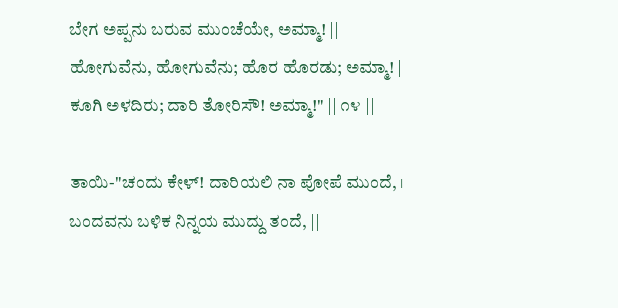ಬೇಗ ಅಪ್ಪನು ಬರುವ ಮುಂಚೆಯೇ, ಅಮ್ಮಾ! ||
ಹೋಗುವೆನು, ಹೋಗುವೆನು; ಹೊರ ಹೊರಡು; ಅಮ್ಮಾ! |
ಕೂಗಿ ಅಳದಿರು; ದಾರಿ ತೋರಿಸೌ! ಅಮ್ಮಾ!" || ೧೪ ||

ತಾಯಿ-"ಚಂದು ಕೇಳ್‌! ದಾರಿಯಲಿ ನಾ ಪೋಪೆ ಮುಂದೆ, ।
ಬಂದವನು ಬಳಿಕ ನಿನ್ನಯ ಮುದ್ದು ತಂದೆ, ||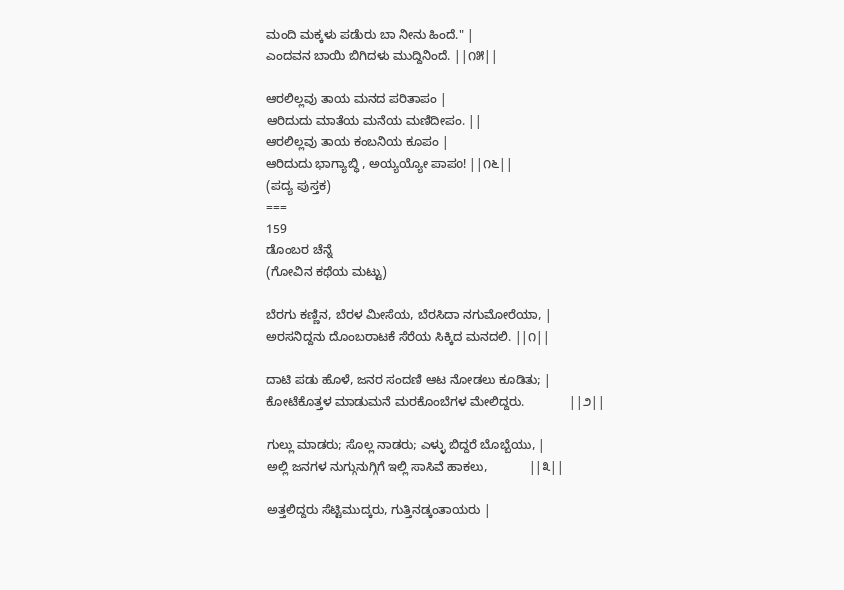ಮಂದಿ ಮಕ್ಕಳು ಪಡೆುರು ಬಾ ನೀನು ಹಿಂದೆ." |
ಎಂದವನ ಬಾಯಿ ಬಿಗಿದಳು ಮುದ್ದಿನಿಂದೆ. ||೧೫||

ಆರಲಿಲ್ಲವು ತಾಯ ಮನದ ಪರಿತಾಪಂ |
ಆರಿದುದು ಮಾತೆಯ ಮನೆಯ ಮಣಿದೀಪಂ. ||
ಆರಲಿಲ್ಲವು ತಾಯ ಕಂಬನಿಯ ಕೂಪಂ |
ಆರಿದುದು ಭಾಗ್ಯಾಬ್ಧಿ , ಅಯ್ಯಯ್ಯೋ ಪಾಪo! ||೧೬||
(ಪದ್ಯ ಪುಸ್ತಕ)
===
159
ಡೊಂಬರ ಚೆನ್ನೆ
(ಗೋವಿನ ಕಥೆಯ ಮಟ್ಟು)

ಬೆರಗು ಕಣ್ಣಿನ, ಬೆರಳ ಮೀಸೆಯ, ಬೆರಸಿದಾ ನಗುಮೋರೆಯಾ, |
ಅರಸನಿದ್ದನು ದೊಂಬರಾಟಕೆ ಸೆರೆಯ ಸಿಕ್ಕಿದ ಮನದಲಿ. ||೧||

ದಾಟಿ ಪಡು ಹೊಳೆ, ಜನರ ಸಂದಣಿ ಆಟ ನೋಡಲು ಕೂಡಿತು; |
ಕೋಟೆಕೊತ್ತಳ ಮಾಡುಮನೆ ಮರಕೊಂಬೆಗಳ ಮೇಲಿದ್ದರು.             ||೨||

ಗುಲ್ಲು ಮಾಡರು; ಸೊಲ್ಲ ನಾಡರು; ಎಳ್ಳು ಬಿದ್ದರೆ ಬೊಬ್ಬೆಯು, |
ಅಲ್ಲಿ ಜನಗಳ ನುಗ್ಗುನುಗ್ಗಿಗೆ ಇಲ್ಲಿ ಸಾಸಿವೆ ಹಾಕಲು,            ||೩||

ಅತ್ತಲಿದ್ದರು ಸೆಟ್ಟಿಮುದ್ಕರು, ಗುತ್ತಿನಡ್ಕಂತಾಯರು |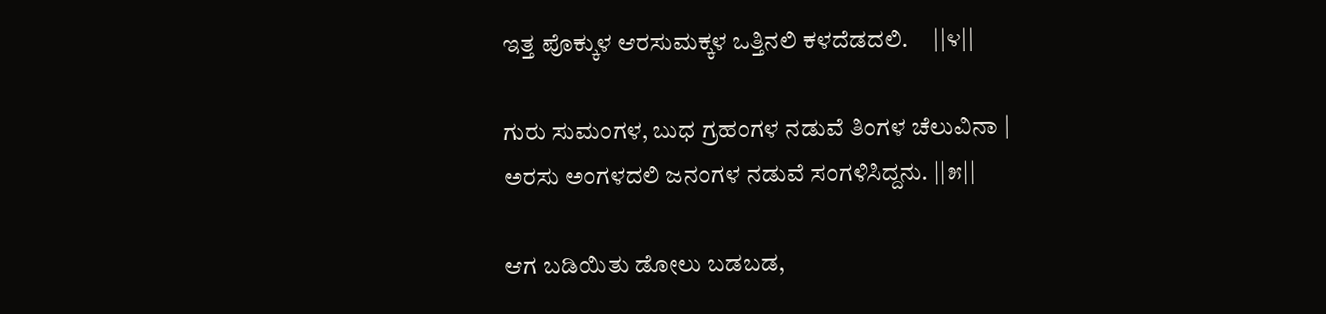ಇತ್ತ ಪೊಕ್ಕುಳ ಆರಸುಮಕ್ಕಳ ಒತ್ತಿನಲಿ ಕಳದೆಡದಲಿ.     ||೪||

ಗುರು ಸುಮಂಗಳ, ಬುಧ ಗ್ರಹಂಗಳ ನಡುವೆ ತಿಂಗಳ ಚೆಲುವಿನಾ |
ಅರಸು ಅಂಗಳದಲಿ ಜನಂಗಳ ನಡುವೆ ಸಂಗಳಿಸಿದ್ದನು. ||೫||

ಆಗ ಬಡಿಯಿತು ಡೋಲು ಬಡಬಡ,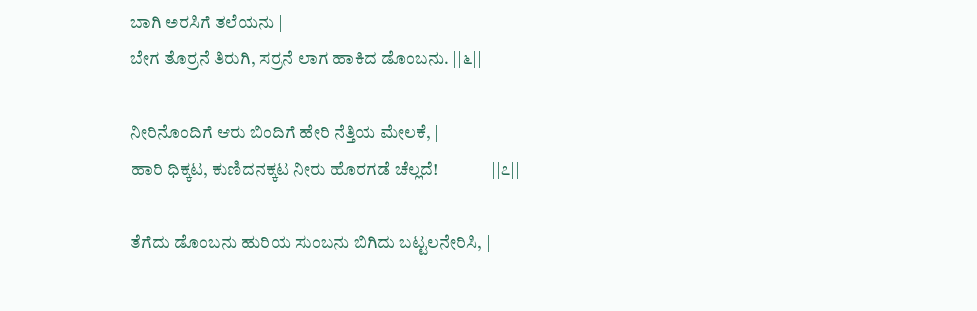ಬಾಗಿ ಅರಸಿಗೆ ತಲೆಯನು |
ಬೇಗ ತೊರ್ರನೆ ತಿರುಗಿ, ಸರ್ರನೆ ಲಾಗ ಹಾಕಿದ ಡೊಂಬನು. ||೬||

ನೀರಿನೊಂದಿಗೆ ಆರು ಬಿಂದಿಗೆ ಹೇರಿ ನೆತ್ತಿಯ ಮೇಲಕೆ, |
ಹಾರಿ ಧಿಕ್ಕಟ, ಕುಣಿದನಕ್ಕಟ ನೀರು ಹೊರಗಡೆ ಚೆಲ್ಲದೆ!               ||೭||

ತೆಗೆದು ಡೊಂಬನು ಹುರಿಯ ಸುಂಬನು ಬಿಗಿದು ಬಟ್ಟಲನೇರಿಸಿ, |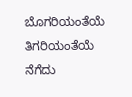ಬೊಗರಿಯಂತೆಯೆ ತಿಗರಿಯಂತೆಯೆ ನೆಗೆದು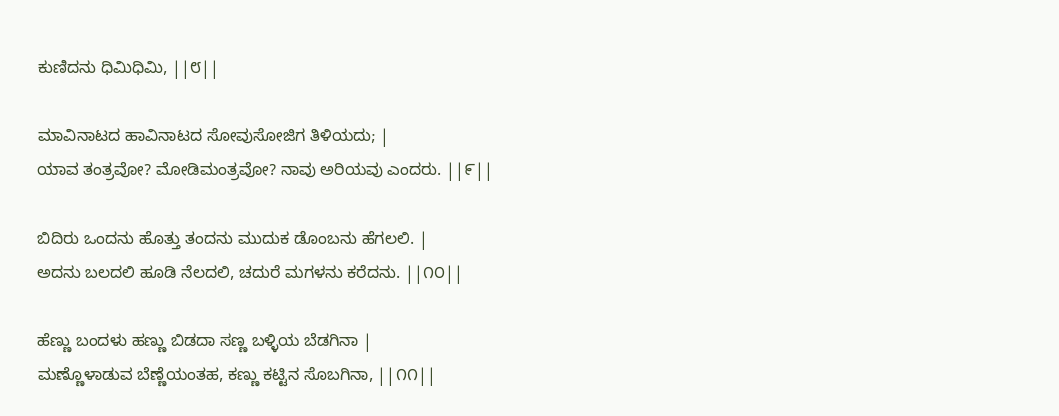ಕುಣಿದನು ಧಿಮಿಧಿಮಿ, ||೮||

ಮಾವಿನಾಟದ ಹಾವಿನಾಟದ ಸೋವುಸೋಜಿಗ ತಿಳಿಯದು; |
ಯಾವ ತಂತ್ರವೋ? ಮೋಡಿಮಂತ್ರವೋ? ನಾವು ಅರಿಯವು ಎಂದರು. ||೯||

ಬಿದಿರು ಒಂದನು ಹೊತ್ತು ತಂದನು ಮುದುಕ ಡೊಂಬನು ಹೆಗಲಲಿ. |
ಅದನು ಬಲದಲಿ ಹೂಡಿ ನೆಲದಲಿ, ಚದುರೆ ಮಗಳನು ಕರೆದನು. ||೧೦||

ಹೆಣ್ಣು ಬಂದಳು ಹಣ್ಣು ಬಿಡದಾ ಸಣ್ಣ ಬಳ್ಳಿಯ ಬೆಡಗಿನಾ |
ಮಣ್ಣೊಳಾಡುವ ಬೆಣ್ಣೆಯಂತಹ, ಕಣ್ಣು ಕಟ್ಟಿನ ಸೊಬಗಿನಾ, ||೧೧||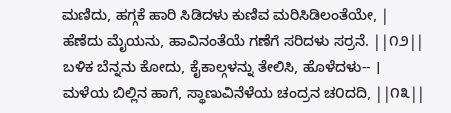ಮಣಿದು, ಹಗ್ಗಕೆ ಹಾರಿ ಸಿಡಿದಳು ಕುಣಿವ ಮರಿಸಿಡಿಲಂತೆಯೇ, |
ಹೆಣೆದು ಮೈಯನು, ಹಾವಿನಂತೆಯೆ ಗಣೆಗೆ ಸರಿದಳು ಸರ್ರನೆ. ||೧೨||
ಬಳಿಕ ಬೆನ್ನನು ಕೋದು, ಕೈಕಾಲ್ಗಳನ್ನು ತೇಲಿಸಿ, ಹೊಳೆದಳು-- ।
ಮಳೆಯ ಬಿಲ್ಲಿನ ಹಾಗೆ, ಸ್ಥಾಣುವಿನೆಳೆಯ ಚಂದ್ರನ ಚ೦ದದಿ, ||೧೩||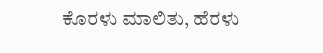ಕೊರಳು ಮಾಲಿತು, ಹೆರಳು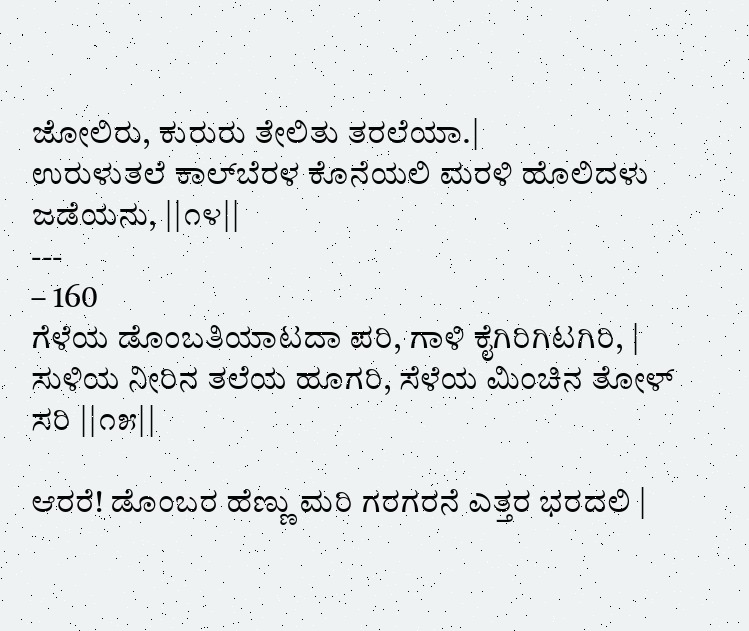ಜೋಲಿರು, ಕುರುರು ತೇಲಿತು ತರಲೆಯಾ.|
ಉರುಳುತಲೆ ಕಾಲ್‌ಬೆರಳ ಕೊನೆಯಲಿ ಮರಳಿ ಹೊಲಿದಳು ಜಡೆಯನು, ||೧೪||
---
– 160
ಗೆಳೆಯ ಡೊಂಬತಿಯಾಟದಾ ಪರಿ, ಗಾಳಿ ಕೈಗಿರಿಗಿಟಗಿರಿ, |
ಸುಳಿಯ ನೀರಿನ ತಲೆಯ ಹೂಗರಿ, ಸೆಳೆಯ ಮಿಂಚಿನ ತೋಳ್‌ ಸರಿ ||೧೫||

ಆರರೆ! ಡೊಂಬರ ಹೆಣ್ಣು ಮರಿ ಗರಗರನೆ ಎತ್ತರ ಭರದಲಿ |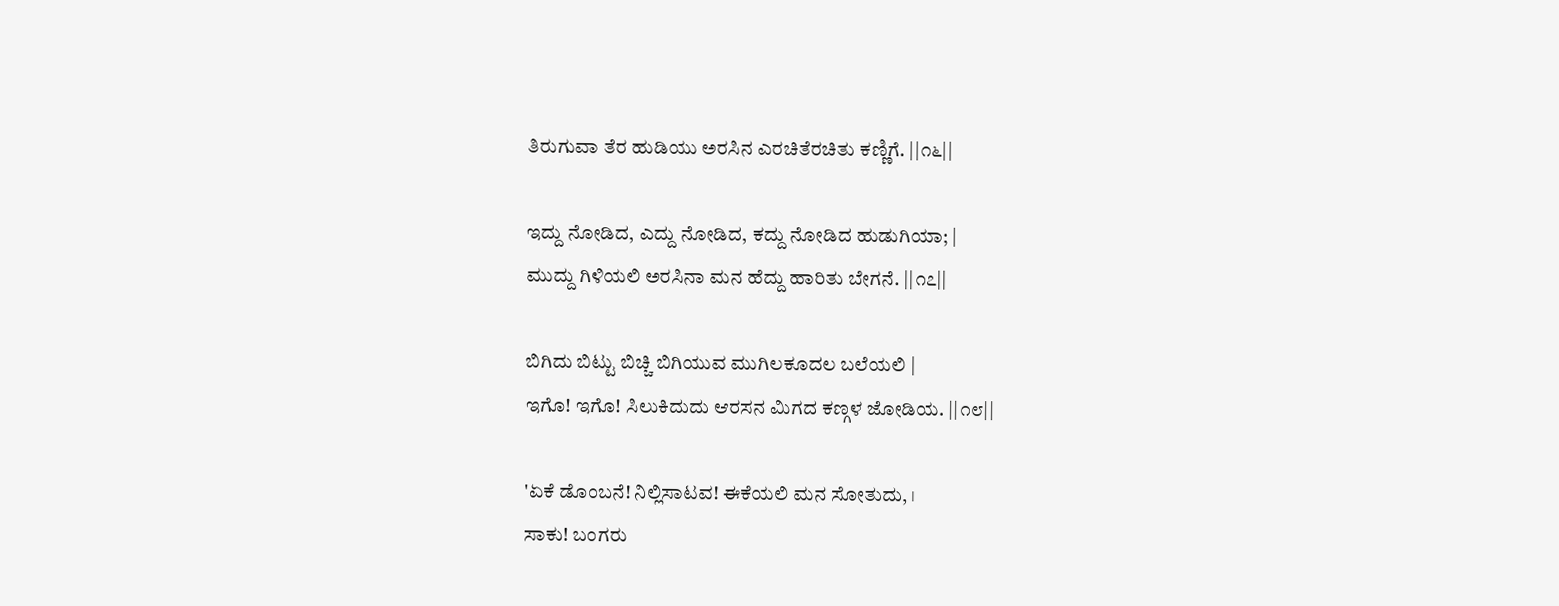ತಿರುಗುವಾ ತೆರ ಹುಡಿಯು ಅರಸಿನ ಎರಚಿತೆರಚಿತು ಕಣ್ಣಿಗೆ. ||೧೬||

ಇದ್ದು ನೋಡಿದ, ಎದ್ದು ನೋಡಿದ, ಕದ್ದು ನೋಡಿದ ಹುಡುಗಿಯಾ; |
ಮುದ್ದು ಗಿಳಿಯಲಿ ಅರಸಿನಾ ಮನ ಹೆದ್ದು ಹಾರಿತು ಬೇಗನೆ. ||೧೭||

ಬಿಗಿದು ಬಿಟ್ಟು ಬಿಚ್ಚಿ ಬಿಗಿಯುವ ಮುಗಿಲಕೂದಲ ಬಲೆಯಲಿ |
ಇಗೊ! ಇಗೊ! ಸಿಲುಕಿದುದು ಆರಸನ ಮಿಗದ ಕಣ್ಗಳ ಜೋಡಿಯ. ||೧೮||

'ಏಕೆ ಡೊಂಬನೆ! ನಿಲ್ಲಿಸಾಟವ! ಈಕೆಯಲಿ ಮನ ಸೋತುದು, ।
ಸಾಕು! ಬಂಗರು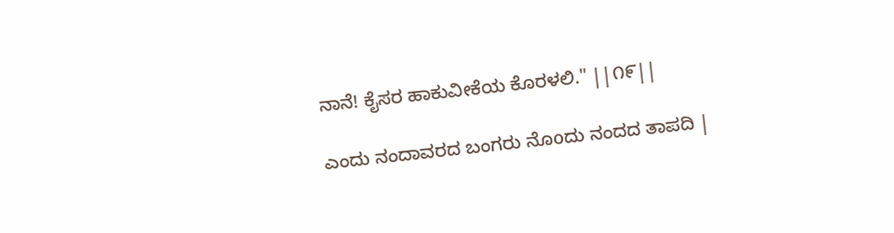ನಾನೆ! ಕೈಸರ ಹಾಕುವೀಕೆಯ ಕೊರಳಲಿ." ||೧೯||

ಎಂದು ನಂದಾವರದ ಬಂಗರು ನೊoದು ನಂದದ ತಾಪದಿ |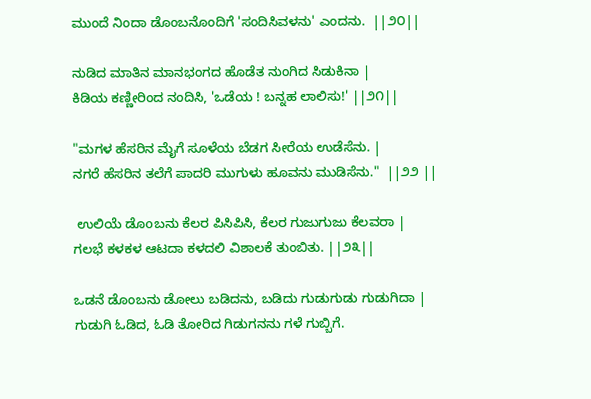ಮುಂದೆ ನಿಂದಾ ಡೊಂಬನೊಂದಿಗೆ 'ಸಂದಿಸಿವಳನು' ಎಂದನು.  ||೨೦||

ನುಡಿದ ಮಾತಿನ ಮಾನಭಂಗದ ಹೊಡೆತ ನುಂಗಿದ ಸಿಡುಕಿನಾ |
ಕಿಡಿಯ ಕಣ್ಣೀರಿಂದ ನಂದಿಸಿ, 'ಒಡೆಯ ! ಬನ್ನಹ ಲಾಲಿಸು!' ||೨೧||

"ಮಗಳ ಹೆಸರಿನ ಮೈಗೆ ಸೂಳೆಯ ಬೆಡಗ ಸೀರೆಯ ಉಡೆಸೆನು. |
ನಗರೆ ಹೆಸರಿನ ತಲೆಗೆ ಪಾದರಿ ಮುಗುಳು ಹೂವನು ಮುಡಿಸೆನು."  ||೨೨ ||

 ಉಲಿಯೆ ಡೊoಬನು ಕೆಲರ ಪಿಸಿಪಿಸಿ, ಕೆಲರ ಗುಜುಗುಜು ಕೆಲವರಾ |
ಗಲಭೆ ಕಳಕಳ ಆಟದಾ ಕಳದಲಿ ವಿಶಾಲಕೆ ತುಂಬಿತು. ||೨೩||

ಒಡನೆ ಡೊಂಬನು ಡೋಲು ಬಡಿದನು, ಬಡಿದು ಗುಡುಗುಡು ಗುಡುಗಿದಾ |
ಗುಡುಗಿ ಓಡಿದ, ಓಡಿ ತೋರಿದ ಗಿಡುಗನನು ಗಳೆ ಗುಬ್ಬಿಗೆ.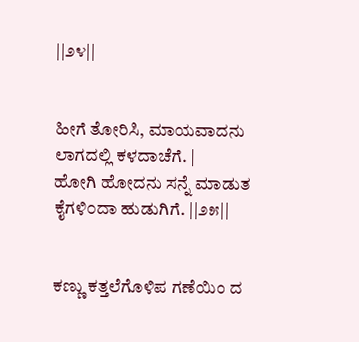||೨೪||


ಹೀಗೆ ತೋರಿಸಿ, ಮಾಯವಾದನು ಲಾಗದಲ್ಲಿ ಕಳದಾಚೆಗೆ. |
ಹೋಗಿ ಹೋದನು ಸನ್ನೆ ಮಾಡುತ ಕೈಗಳಿ೦ದಾ ಹುಡುಗಿಗೆ. ||೨೫||


ಕಣ್ಣು ಕತ್ತಲೆಗೊಳಿಪ ಗಣೆಯಿಂ ದ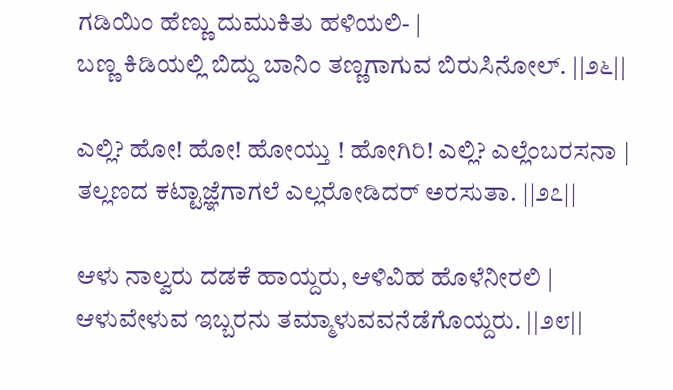ಗಡಿಯಿಂ ಹೆಣ್ಣು ದುಮುಕಿತು ಹಳಿಯಲಿ- |
ಬಣ್ಣ ಕಿಡಿಯಲ್ಲಿ ಬಿದ್ದು ಬಾನಿಂ ತಣ್ಣಗಾಗುವ ಬಿರುಸಿನೋಲ್. ||೨೬||

ಎಲ್ಲಿ? ಹೋ! ಹೋ! ಹೋಯ್ತು ! ಹೋಗಿರಿ! ಎಲ್ಲಿ? ಎಲ್ಲೆಂಬರಸನಾ |
ತಲ್ಲಣದ ಕಟ್ಟಾಜ್ಞೆಗಾಗಲೆ ಎಲ್ಲರೋಡಿದರ್‌ ಅರಸುತಾ. ||೨೭||

ಆಳು ನಾಲ್ವರು ದಡಕೆ ಹಾಯ್ದರು, ಆಳಿವಿಹ ಹೊಳೆನೀರಲಿ |
ಆಳುವೇಳುವ ಇಬ್ಬರನು ತಮ್ಮಾಳುವವನೆಡೆಗೊಯ್ದರು. ||೨೮||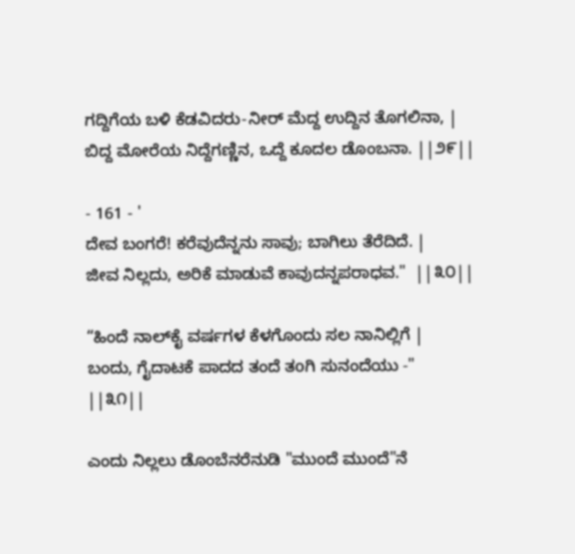ಗದ್ದಿಗೆಯ ಬಳಿ ಕೆಡವಿದರು-ನೀರ್ ಮೆದ್ದ ಉದ್ದಿನ ತೊಗಲಿನಾ, |
ಬಿದ್ದ ಮೋರೆಯ ನಿದ್ದೆಗಣ್ಣಿನ, ಒದ್ದೆ ಕೂದಲ ಡೊಂಬನಾ. ||೨೯||

- 161 - '
ದೇವ ಬಂಗರೆ! ಕರೆವುದೆನ್ನನು ಸಾವು; ಬಾಗಿಲು ತೆರೆದಿದೆ. |
ಜೀವ ನಿಲ್ಲದು, ಅರಿಕೆ ಮಾಡುವೆ ಕಾವುದನ್ನಪರಾಧವ."  ||೩೦||

“ಹಿಂದೆ ನಾಲ್‌ಕೈ ವರ್ಷಗಳ ಕೆಳಗೊಂದು ಸಲ ನಾನಿಲ್ಲಿಗೆ |
ಬಂದು, ಗೈದಾಟಕೆ ಪಾದದ ತಂದೆ ತoಗಿ ಸುನಂದೆಯು -" ||೩೧||

ಎಂದು ನಿಲ್ಲಲು ಡೊಂಬೆನರೆನುಡಿ "ಮುಂದೆ ಮುಂದೆ"ನೆ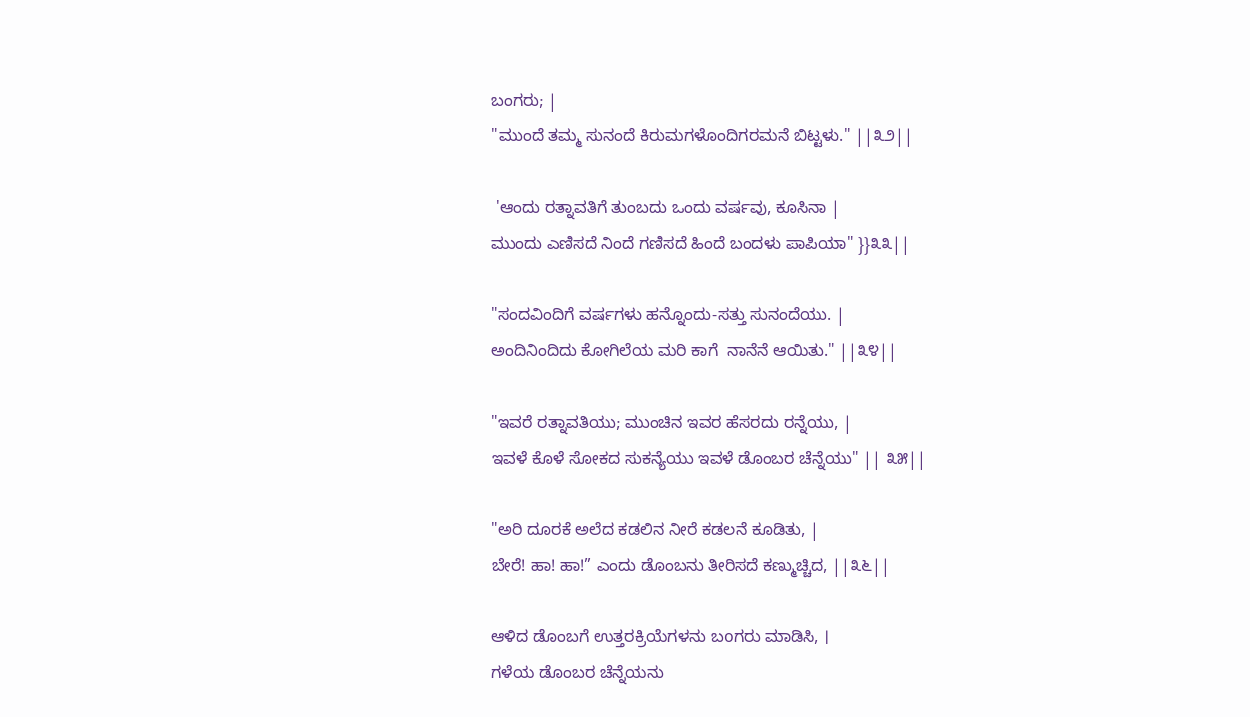ಬಂಗರು; |
"ಮುಂದೆ ತಮ್ಮ ಸುನಂದೆ ಕಿರುಮಗಳೊಂದಿಗರಮನೆ ಬಿಟ್ಟಳು." ||೩೨||

 'ಆಂದು ರತ್ನಾವತಿಗೆ ತುಂಬದು ಒಂದು ವರ್ಷವು, ಕೂಸಿನಾ |
ಮುಂದು ಎಣಿಸದೆ ನಿಂದೆ ಗಣಿಸದೆ ಹಿಂದೆ ಬಂದಳು ಪಾಪಿಯಾ" }}೩೩||

"ಸಂದವಿಂದಿಗೆ ವರ್ಷಗಳು ಹನ್ನೊಂದು-ಸತ್ತು ಸುನಂದೆಯು. |
ಅಂದಿನಿಂದಿದು ಕೋಗಿಲೆಯ ಮರಿ ಕಾಗೆ  ನಾನೆನೆ ಆಯಿತು." ||೩೪||

"ಇವರೆ ರತ್ನಾವತಿಯು; ಮುಂಚಿನ ಇವರ ಹೆಸರದು ರನ್ನೆಯು, |
ಇವಳೆ ಕೊಳೆ ಸೋಕದ ಸುಕನ್ಯೆಯು ಇವಳೆ ಡೊಂಬರ ಚೆನ್ನೆಯು" || ೩೫||

"ಅರಿ ದೂರಕೆ ಅಲೆದ ಕಡಲಿನ ನೀರೆ ಕಡಲನೆ ಕೂಡಿತು, |
ಬೇರೆ! ಹಾ! ಹಾ!” ಎಂದು ಡೊಂಬನು ತೀರಿಸದೆ ಕಣ್ಮುಚ್ಚಿದ, ||೩೬||

ಆಳಿದ ಡೊಂಬಗೆ ಉತ್ತರಕ್ರಿಯೆಗಳನು ಬoಗರು ಮಾಡಿಸಿ, ।
ಗಳೆಯ ಡೊಂಬರ ಚೆನ್ನೆಯನು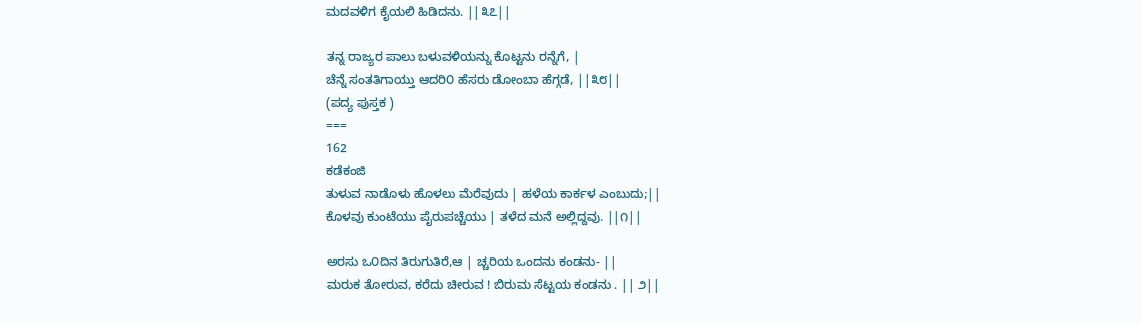ಮದವಳಿಗ ಕೈಯಲಿ ಹಿಡಿದನು. ||೩೭||

ತನ್ನ ರಾಜ್ಯರ ಪಾಲು ಬಳುವಳಿಯನ್ನು ಕೊಟ್ಟನು ರನ್ನೆಗೆ, |
ಚೆನ್ನೆ ಸಂತತಿಗಾಯ್ತು ಆದರಿ೦ ಹೆಸರು ಡೋಂಬಾ ಹೆಗ್ಗಡೆ, ||೩೮||
(ಪದ್ಯ ಪುಸ್ತಕ )
===
162
ಕಡೆಕಂಜಿ
ತುಳುವ ನಾಡೊಳು ಹೊಳಲು ಮೆರೆವುದು | ಹಳೆಯ ಕಾರ್ಕಳ ಎಂಬುದು;||
ಕೊಳವು ಕುಂಟೆಯು ಪೈರುಪಚ್ಚೆಯು | ತಳೆದ ಮನೆ ಅಲ್ಲಿದ್ದವು. ||೧||

ಅರಸು ಒ೦ದಿನ ತಿರುಗುತಿರೆ,ಆ | ಚ್ಚರಿಯ ಒಂದನು ಕಂಡನು- ||
ಮರುಕ ತೋರುವ, ಕರೆದು ಚೀರುವ ! ಬಿರುಮ ಸೆಟ್ಟಯ ಕಂಡನು . || ೨||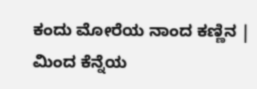ಕಂದು ಮೋರೆಯ ನಾಂದ ಕಣ್ಣಿನ | ಮಿಂದ ಕೆನ್ನೆಯ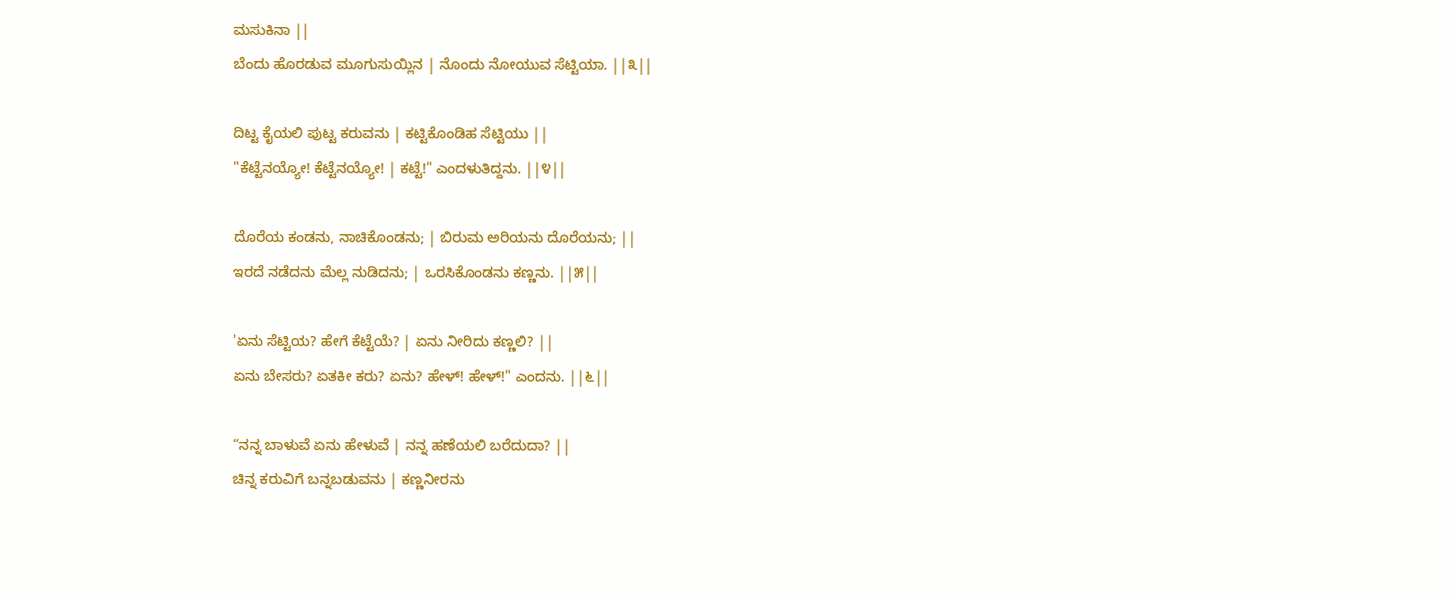ಮಸುಕಿನಾ ||
ಬೆಂದು ಹೊರಡುವ ಮೂಗುಸುಯ್ಲಿನ | ನೊಂದು ನೋಯುವ ಸೆಟ್ಟಿಯಾ. ||೩||

ದಿಟ್ಟ ಕೈಯಲಿ ಪುಟ್ಟ ಕರುವನು | ಕಟ್ಟಿಕೊಂಡಿಹ ಸೆಟ್ಟಿಯು ||
"ಕೆಟ್ಟೆನಯ್ಯೋ! ಕೆಟ್ಟೆನಯ್ಯೋ! | ಕಟ್ಟೆ!" ಎಂದಳುತಿದ್ದನು. ||೪||

ದೊರೆಯ ಕಂಡನು, ನಾಚಿಕೊಂಡನು; | ಬಿರುಮ ಅರಿಯನು ದೊರೆಯನು; ||
ಇರದೆ ನಡೆದನು ಮೆಲ್ಲ ನುಡಿದನು; | ಒರಸಿಕೊಂಡನು ಕಣ್ಣನು. ||೫||

'ಏನು ಸೆಟ್ಟಿಯ? ಹೇಗೆ ಕೆಟ್ಟೆಯೆ? | ಏನು ನೀರಿದು ಕಣ್ಣಲಿ? ||
ಏನು ಬೇಸರು? ಏತಕೀ ಕರು? ಏನು? ಹೇಳ್‌! ಹೇಳ್‌!" ಎಂದನು. ||೬||

“ನನ್ನ ಬಾಳುವೆ ಏನು ಹೇಳುವೆ | ನನ್ನ ಹಣೆಯಲಿ ಬರೆದುದಾ? ||
ಚಿನ್ನ ಕರುವಿಗೆ ಬನ್ನಬಡುವನು | ಕಣ್ಣನೀರನು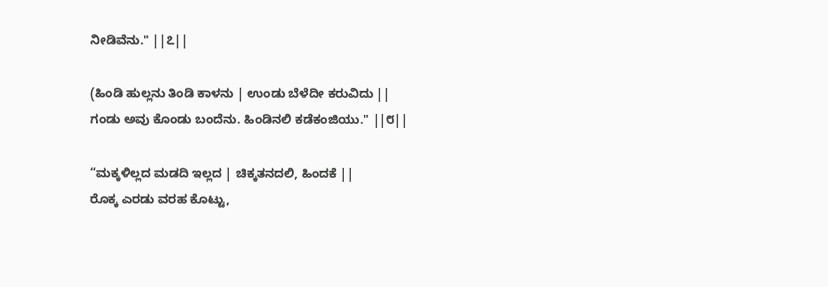ನೀಡಿವೆನು." ||೭||

(ಹಿಂಡಿ ಹುಲ್ಲನು ತಿಂಡಿ ಕಾಳನು | ಉಂಡು ಬೆಳೆದೀ ಕರುವಿದು ||
ಗಂಡು ಅವು ಕೊಂಡು ಬಂದೆನು. ಹಿಂಡಿನಲಿ ಕಡೆಕಂಜಿಯು." ||೮||

“ಮಕ್ಕಳಿಲ್ಲದ ಮಡದಿ ಇಲ್ಲದ | ಚಿಕ್ಕತನದಲಿ, ಹಿಂದಕೆ ||
ರೊಕ್ಕ ಎರಡು ವರಹ ಕೊಟ್ಟು,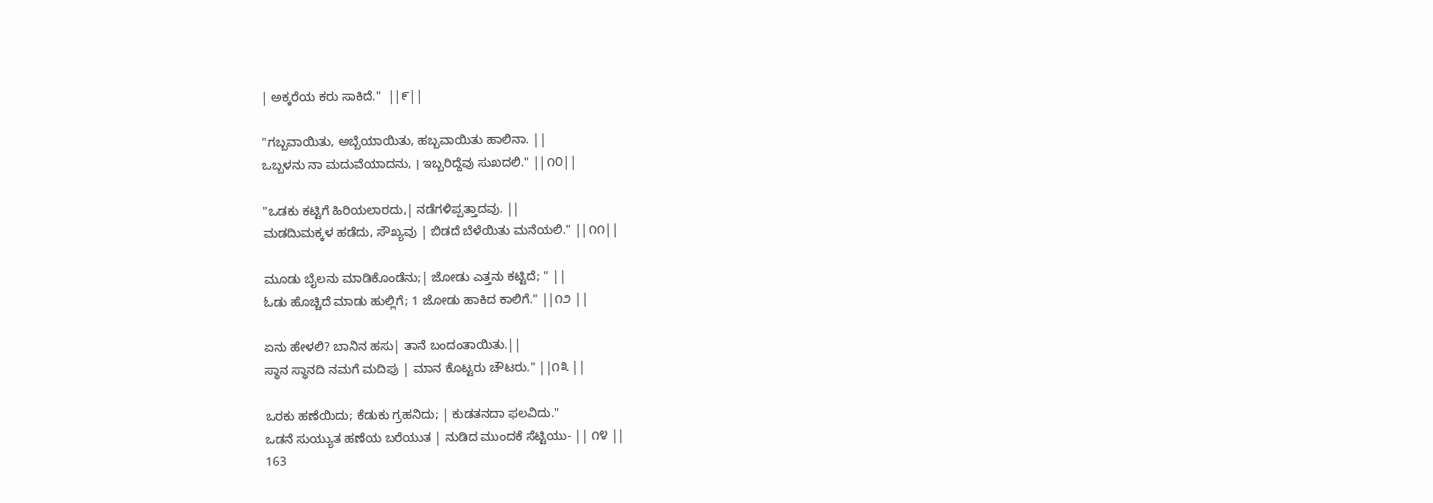| ಅಕ್ಕರೆಯ ಕರು ಸಾಕಿದೆ."  ||೯||

"ಗಬ್ಬವಾಯಿತು, ಅಬ್ಬೆಯಾಯಿತು, ಹಬ್ಬವಾಯಿತು ಹಾಲಿನಾ. ||
ಒಬ್ಬಳನು ನಾ ಮದುವೆಯಾದನು, । ಇಬ್ಬರಿದ್ದೆವು ಸುಖದಲಿ." ||೧೦||

"ಒಡಕು ಕಟ್ಟಿಗೆ ಹಿರಿಯಲಾರದು,| ನಡೆಗಳಿಪ್ಪತ್ತಾದವು. ||
ಮಡದಿುಮಕ್ಕಳ ಹಡೆದು, ಸೌಖ್ಯವು | ಬಿಡದೆ ಬೆಳೆಯಿತು ಮನೆಯಲಿ." ||೧೧||

ಮೂಡು ಬೈಲನು ಮಾಡಿಕೊಂಡೆನು;| ಜೋಡು ಎತ್ತನು ಕಟ್ಟಿದೆ; " ||
ಓಡು ಹೊಚ್ಚಿದೆ ಮಾಡು ಹುಲ್ಲಿಗೆ; 1 ಜೋಡು ಹಾಕಿದ ಕಾಲಿಗೆ." ||೧೨ ||

ಏನು ಹೇಳಲಿ? ಬಾನಿನ ಹಸು| ತಾನೆ ಬಂದಂತಾಯಿತು.||
ಸ್ಥಾನ ಸ್ಥಾನದಿ ನಮಗೆ ಮದಿಪು | ಮಾನ ಕೊಟ್ಟರು ಚೌಟರು." ||೧೩ ||

ಒರಕು ಹಣೆಯಿದು; ಕೆಡುಕು ಗ್ರಹನಿದು; | ಕುಡತನದಾ ಫಲವಿದು."
ಒಡನೆ ಸುಯ್ಯುತ ಹಣೆಯ ಬರೆಯುತ | ನುಡಿದ ಮುಂದಕೆ ಸೆಟ್ಟಿಯು- || ೧೪ ||
163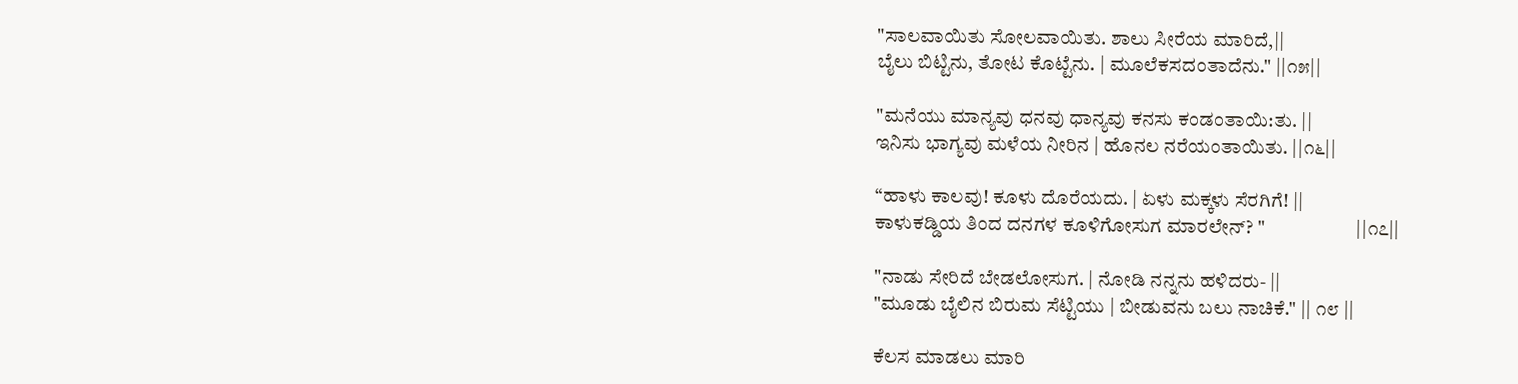"ಸಾಲವಾಯಿತು ಸೋಲವಾಯಿತು. ಶಾಲು ಸೀರೆಯ ಮಾರಿದೆ,||
ಬೈಲು ಬಿಟ್ಟಿನು, ತೋಟ ಕೊಟ್ಟೆನು. | ಮೂಲೆಕಸದಂತಾದೆನು." ||೧೫||

"ಮನೆಯು ಮಾನ್ಯವು ಧನವು ಧಾನ್ಯವು ಕನಸು ಕಂಡಂತಾಯಿ:ತು. ||
ಇನಿಸು ಭಾಗ್ಯವು ಮಳೆಯ ನೀರಿನ | ಹೊನಲ ನರೆಯಂತಾಯಿತು. ||೧೬||

“ಹಾಳು ಕಾಲವು! ಕೂಳು ದೊರೆಯದು. | ಏಳು ಮಕ್ಕಳು ಸೆರಗಿಗೆ! ||
ಕಾಳುಕಡ್ಡಿಯ ತಿಂದ ದನಗಳ ಕೂಳಿಗೋಸುಗ ಮಾರಲೇನ್? "                       ||೧೭||

"ನಾಡು ಸೇರಿದೆ ಬೇಡಲೋಸುಗ. | ನೋಡಿ ನನ್ನನು ಹಳಿದರು- ||
"ಮೂಡು ಬೈಲಿನ ಬಿರುಮ ಸೆಟ್ಟಿಯು | ಬೀಡುವನು ಬಲು ನಾಚಿಕೆ." || ೧೮ ||

ಕೆಲಸ ಮಾಡಲು ಮಾರಿ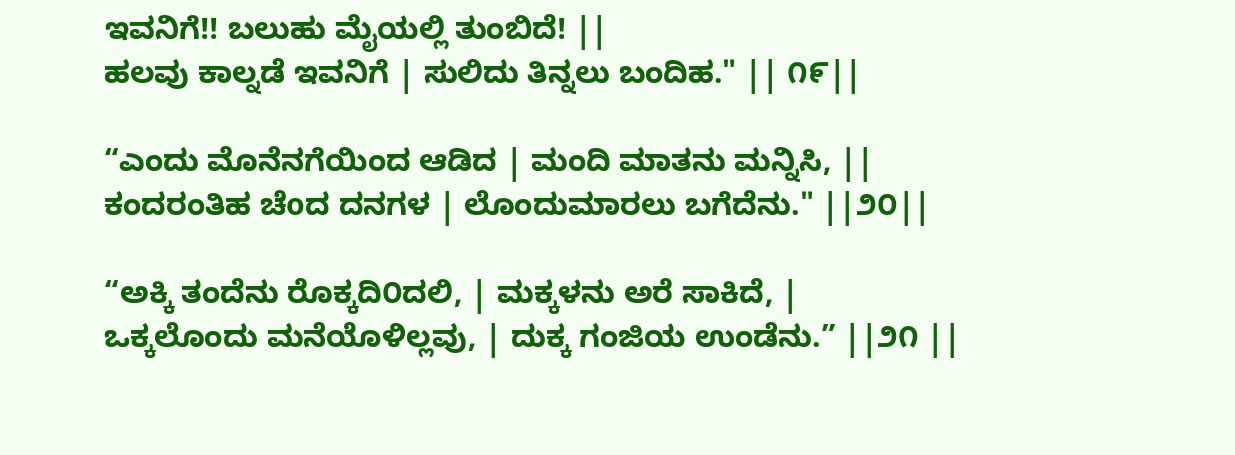ಇವನಿಗೆ!! ಬಲುಹು ಮೈಯಲ್ಲಿ ತುಂಬಿದೆ! ||
ಹಲವು ಕಾಲ್ನಡೆ ಇವನಿಗೆ | ಸುಲಿದು ತಿನ್ನಲು ಬಂದಿಹ." || ೧೯||

“ಎಂದು ಮೊನೆನಗೆಯಿಂದ ಆಡಿದ | ಮಂದಿ ಮಾತನು ಮನ್ನಿಸಿ, ||
ಕಂದರಂತಿಹ ಚೆoದ ದನಗಳ | ಲೊಂದುಮಾರಲು ಬಗೆದೆನು." ||೨೦||

“ಅಕ್ಕಿ ತಂದೆನು ರೊಕ್ಕದಿ೦ದಲಿ, | ಮಕ್ಕಳನು ಅರೆ ಸಾಕಿದೆ, |
ಒಕ್ಕಲೊಂದು ಮನೆಯೊಳಿಲ್ಲವು, | ದುಕ್ಕ ಗಂಜಿಯ ಉಂಡೆನು.” ||೨೧ ||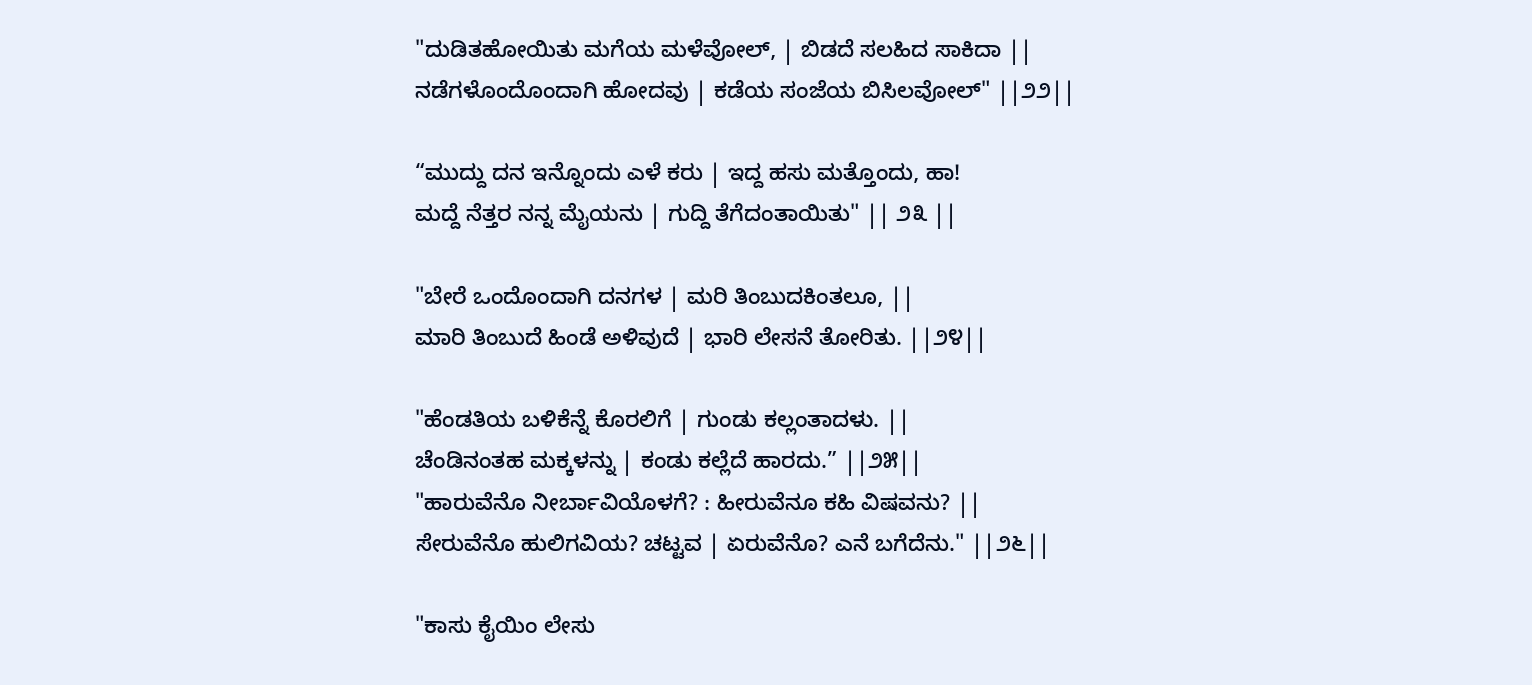"ದುಡಿತಹೋಯಿತು ಮಗೆಯ ಮಳೆವೋಲ್, | ಬಿಡದೆ ಸಲಹಿದ ಸಾಕಿದಾ ||
ನಡೆಗಳೊಂದೊಂದಾಗಿ ಹೋದವು | ಕಡೆಯ ಸಂಜೆಯ ಬಿಸಿಲವೋಲ್" ||೨೨||

“ಮುದ್ದು ದನ ಇನ್ನೊಂದು ಎಳೆ ಕರು | ಇದ್ದ ಹಸು ಮತ್ತೊಂದು, ಹಾ!
ಮದ್ದೆ ನೆತ್ತರ ನನ್ನ ಮೈಯನು | ಗುದ್ದಿ ತೆಗೆದಂತಾಯಿತು" || ೨೩ ||

"ಬೇರೆ ಒಂದೊಂದಾಗಿ ದನಗಳ | ಮರಿ ತಿಂಬುದಕಿಂತಲೂ, ||
ಮಾರಿ ತಿಂಬುದೆ ಹಿಂಡೆ ಅಳಿವುದೆ | ಭಾರಿ ಲೇಸನೆ ತೋರಿತು. ||೨೪||

"ಹೆಂಡತಿಯ ಬಳಿಕೆನ್ನೆ ಕೊರಲಿಗೆ | ಗುಂಡು ಕಲ್ಲಂತಾದಳು. ||
ಚೆಂಡಿನಂತಹ ಮಕ್ಕಳನ್ನು | ಕಂಡು ಕಲ್ಲೆದೆ ಹಾರದು.” ||೨೫||
"ಹಾರುವೆನೊ ನೀರ್ಬಾವಿಯೊಳಗೆ? : ಹೀರುವೆನೂ ಕಹಿ ವಿಷವನು? ||
ಸೇರುವೆನೊ ಹುಲಿಗವಿಯ? ಚಟ್ಟವ | ಏರುವೆನೊ? ಎನೆ ಬಗೆದೆನು." ||೨೬||

"ಕಾಸು ಕೈಯಿಂ ಲೇಸು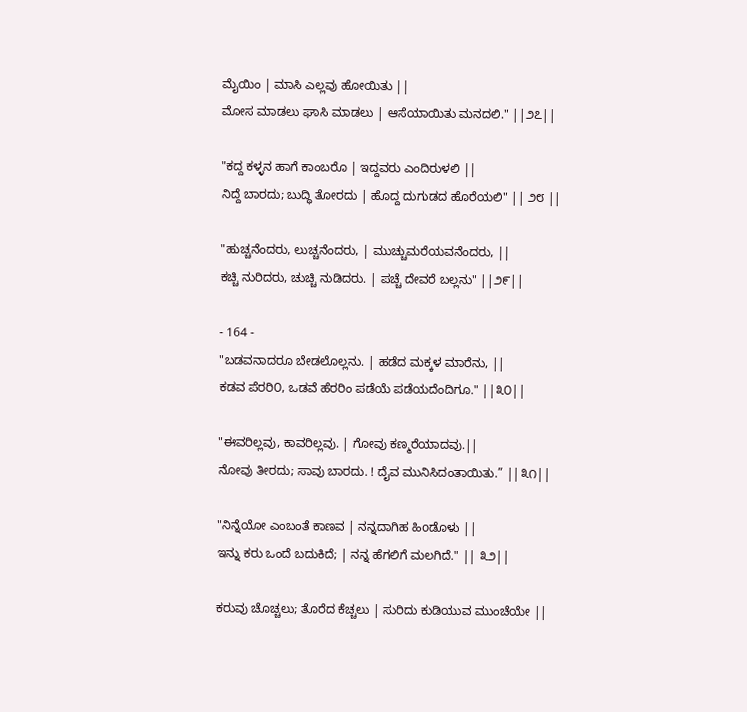ಮೈಯಿಂ | ಮಾಸಿ ಎಲ್ಲವು ಹೋಯಿತು ||
ಮೋಸ ಮಾಡಲು ಘಾಸಿ ಮಾಡಲು | ಆಸೆಯಾಯಿತು ಮನದಲಿ." ||೨೭||

"ಕದ್ದ ಕಳ್ಳನ ಹಾಗೆ ಕಾಂಬರೊ | ಇದ್ದವರು ಎಂದಿರುಳಲಿ ||
ನಿದ್ದೆ ಬಾರದು; ಬುದ್ಧಿ ತೋರದು | ಹೊದ್ದ ದುಗುಡದ ಹೊರೆಯಲಿ" || ೨೮ ||

"ಹುಚ್ಚನೆಂದರು, ಲುಚ್ಚನೆಂದರು, | ಮುಚ್ಚುಮರೆಯವನೆಂದರು, ||
ಕಚ್ಚಿ ನುರಿದರು, ಚುಚ್ಚಿ ನುಡಿದರು. | ಪಚ್ಚೆ ದೇವರೆ ಬಲ್ಲನು" ||೨೯||

- 164 -
"ಬಡವನಾದರೂ ಬೇಡಲೊಲ್ಲನು. | ಹಡೆದ ಮಕ್ಕಳ ಮಾರೆನು, ||
ಕಡವ ಪೆರರಿ೦, ಒಡವೆ ಹೆರರಿಂ ಪಡೆಯೆ ಪಡೆಯದೆಂದಿಗೂ." ||೩೦||

"ಈವರಿಲ್ಲವು, ಕಾವರಿಲ್ಲವು. | ಗೋವು ಕಣ್ಮರೆಯಾದವು.||
ನೋವು ತೀರದು; ಸಾವು ಬಾರದು. ! ದೈವ ಮುನಿಸಿದಂತಾಯಿತು.” ||೩೧||

"ನಿನ್ನೆಯೋ ಎಂಬಂತೆ ಕಾಣವ | ನನ್ನದಾಗಿಹ ಹಿoಡೊಳು ||
ಇನ್ನು ಕರು ಒಂದೆ ಬದುಕಿದೆ; | ನನ್ನ ಹೆಗಲಿಗೆ ಮಲಗಿದೆ." || ೩೨||

ಕರುವು ಚೊಚ್ಚಲು; ತೊರೆದ ಕೆಚ್ಚಲು | ಸುರಿದು ಕುಡಿಯುವ ಮುಂಚೆಯೇ ||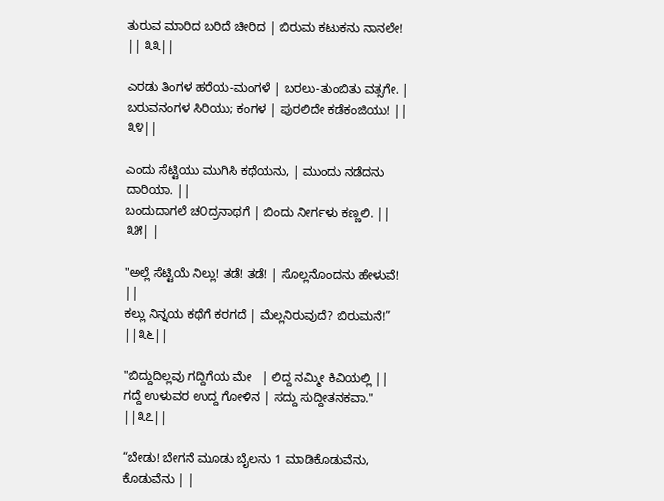ತುರುವ ಮಾರಿದ ಬರಿದೆ ಚೀರಿದ | ಬಿರುಮ ಕಟುಕನು ನಾನಲೇ!           || ೩೩||

ಎರಡು ತಿಂಗಳ ಹರೆಯ-ಮಂಗಳೆ | ಬರಲು-ತುಂಬಿತು ವತ್ಸಗೇ. |
ಬರುವನಂಗಳ ಸಿರಿಯು; ಕಂಗಳ | ಪುರಲಿದೇ ಕಡೆಕಂಜಿಯು! || ೩೪||

ಎಂದು ಸೆಟ್ಟಿಯು ಮುಗಿಸಿ ಕಥೆಯನು, | ಮುಂದು ನಡೆದನು ದಾರಿಯಾ. ||
ಬಂದುದಾಗಲೆ ಚ೦ದ್ರನಾಥಗೆ | ಬಿಂದು ನೀರ್ಗಳು ಕಣ್ಣಲಿ. || ೩೫| |

"ಅಲ್ಲೆ ಸೆಟ್ಟಿಯೆ ನಿಲ್ಲು! ತಡೆ! ತಡೆ! | ಸೊಲ್ಲನೊಂದನು ಹೇಳುವೆ! ||
ಕಲ್ಲು ನಿನ್ನಯ ಕಥೆಗೆ ಕರಗದೆ | ಮೆಲ್ಲನಿರುವುದೆ? ಬಿರುಮನೆ!” ||೩೬||

"ಬಿದ್ದುದಿಲ್ಲವು ಗದ್ದಿಗೆಯ ಮೇ   | ಲಿದ್ದ ನಮ್ಮೀ ಕಿವಿಯಲ್ಲಿ ||
ಗದ್ದೆ ಉಳುವರ ಉದ್ದ ಗೋಳಿನ | ಸದ್ದು ಸುದ್ದೀತನಕವಾ." ||೩೭||

“ಬೇಡು! ಬೇಗನೆ ಮೂಡು ಬೈಲನು 1 ಮಾಡಿಕೊಡುವೆನು, ಕೊಡುವೆನು | |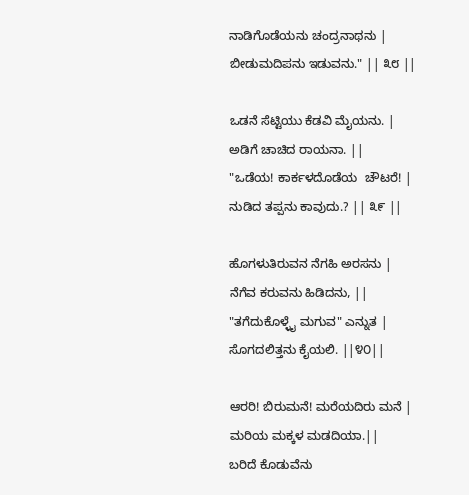ನಾಡಿಗೊಡೆಯನು ಚಂದ್ರನಾಥನು | ಬೀಡುಮದಿಪನು ಇಡುವನು." || ೩೮ ||

ಒಡನೆ ಸೆಟ್ಟಿಯು ಕೆಡವಿ ಮೈಯನು. | ಅಡಿಗೆ ಚಾಚಿದ ರಾಯನಾ. ||
"ಒಡೆಯ! ಕಾರ್ಕಳದೊಡೆಯ  ಚೌಟರೆ! | ನುಡಿದ ತಪ್ಪನು ಕಾವುದು.? || ೩೯ ||

ಹೊಗಳುತಿರುವನ ನೆಗಹಿ ಅರಸನು | ನೆಗೆವ ಕರುವನು ಹಿಡಿದನು, ||
"ತಗೆದುಕೊಳ್ಳೈ ಮಗುವ" ಎನ್ನುತ | ಸೊಗದಲಿತ್ತನು ಕೈಯಲಿ. ||೪೦||

ಆರರಿ! ಬಿರುಮನೆ! ಮರೆಯದಿರು ಮನೆ | ಮರಿಯ ಮಕ್ಕಳ ಮಡದಿಯಾ.||
ಬರಿದೆ ಕೊಡುವೆನು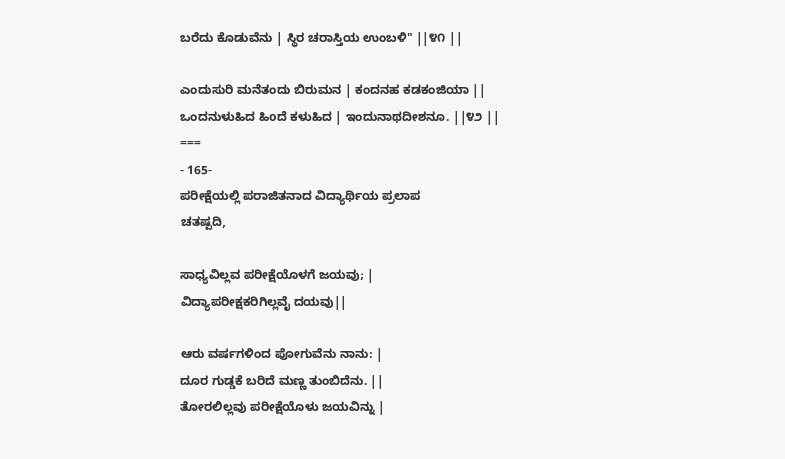ಬರೆದು ಕೊಡುವೆನು | ಸ್ಥಿರ ಚರಾಸ್ತಿಯ ಉಂಬಳಿ" ||೪೧ ||

ಎಂದುಸುರಿ ಮನೆತಂದು ಬಿರುಮನ | ಕಂದನಹ ಕಡಕಂಜಿಯಾ ||
ಒಂದನುಳುಹಿದ ಹಿoದೆ ಕಳುಹಿದ | ಇಂದುನಾಥದೀಶನೂ. ||೪೨ ||
===
- 165-
ಪರೀಕ್ಷೆಯಲ್ಲಿ ಪರಾಜಿತನಾದ ವಿದ್ಯಾರ್ಥಿಯ ಪ್ರಲಾಪ
ಚತಷ್ಪದಿ,

ಸಾಧ್ಯವಿಲ್ಲವ ಪರೀಕ್ಷೆಯೊಳಗೆ ಜಯವು; |
ವಿದ್ಯಾಪರೀಕ್ಷಕರಿಗಿಲ್ಲವೈ ದಯವು||

ಆರು ವರ್ಷಗಳಿಂದ ಪೋಗುವೆನು ನಾನು: |
ದೂರ ಗುಡ್ಡಕೆ ಬರಿದೆ ಮಣ್ಣ ತುಂಬಿದೆನು. ||
ತೋರಲಿಲ್ಲವು ಪರೀಕ್ಷೆಯೊಳು ಜಯವಿನ್ನು |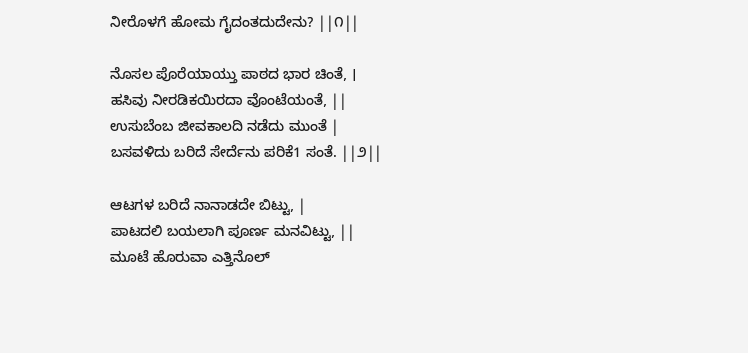ನೀರೊಳಗೆ ಹೋಮ ಗೈದಂತದುದೇನು? ||೧||

ನೊಸಲ ಪೊರೆಯಾಯ್ತು ಪಾಠದ ಭಾರ ಚಿಂತೆ, ।
ಹಸಿವು ನೀರಡಿಕಯಿರದಾ ವೊಂಟೆಯಂತೆ, ||
ಉಸುಬೆಂಬ ಜೀವಕಾಲದಿ ನಡೆದು ಮುಂತೆ |
ಬಸವಳಿದು ಬರಿದೆ ಸೇರ್ದೆನು ಪರಿಕೆ1 ಸಂತೆ. ||೨||

ಆಟಗಳ ಬರಿದೆ ನಾನಾಡದೇ ಬಿಟ್ಟು, |
ಪಾಟದಲಿ ಬಯಲಾಗಿ ಪೂರ್ಣ ಮನವಿಟ್ಟು, ||
ಮೂಟೆ ಹೊರುವಾ ಎತ್ತಿನೊಲ್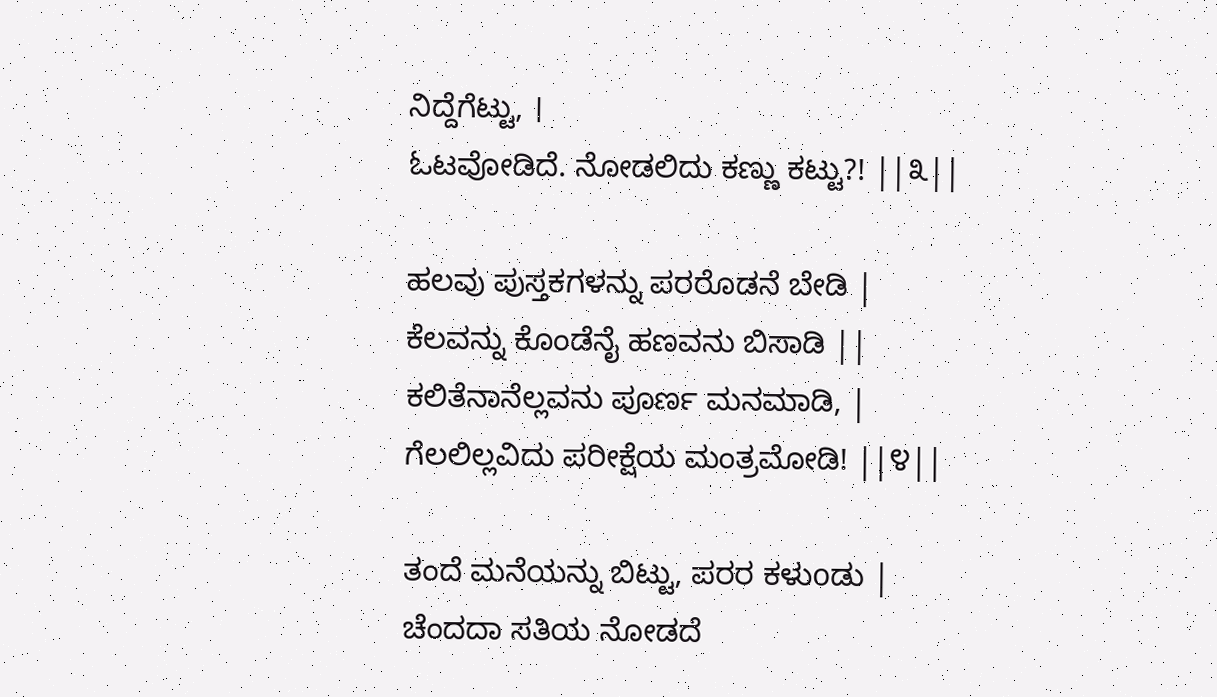ನಿದ್ದೆಗೆಟ್ಟು, ।
ಓಟವೋಡಿದೆ. ನೋಡಲಿದು ಕಣ್ಣು ಕಟ್ಟು?! ||೩||

ಹಲವು ಪುಸ್ತಕಗಳನ್ನು ಪರರೊಡನೆ ಬೇಡಿ |
ಕೆಲವನ್ನು ಕೊಂಡೆನೈ ಹಣವನು ಬಿಸಾಡಿ ||
ಕಲಿತೆನಾನೆಲ್ಲವನು ಪೂರ್ಣ ಮನಮಾಡಿ, |
ಗೆಲಲಿಲ್ಲವಿದು ಪರೀಕ್ಷೆಯ ಮಂತ್ರಮೋಡಿ! ||೪||

ತಂದೆ ಮನೆಯನ್ನು ಬಿಟ್ಟು, ಪರರ ಕಳುoಡು |
ಚೆಂದದಾ ಸತಿಯ ನೋಡದೆ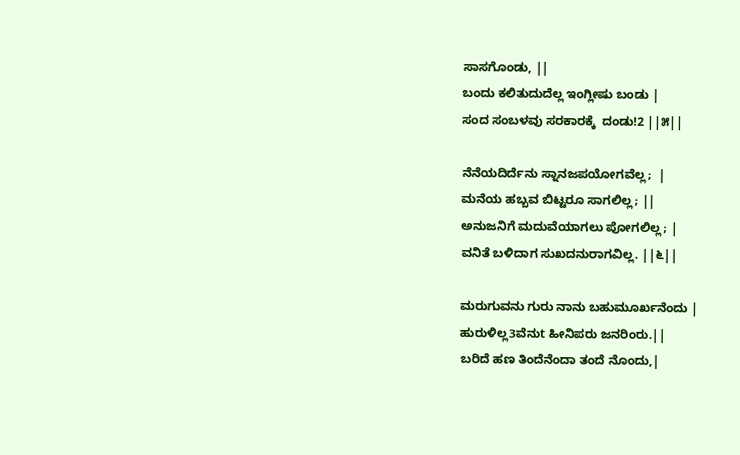ಸಾಸಗೊಂಡು, ||
ಬಂದು ಕಲಿತುದುದೆಲ್ಲ ಇಂಗ್ಲೀಷು ಬಂಡು |
ಸಂದ ಸಂಬಳವು ಸರಕಾರಕ್ಕೆ  ದಂಡು!2 ||೫||

ನೆನೆಯದಿರ್ದೆನು ಸ್ನಾನಜಪಯೋಗವೆಲ್ಲ;  |
ಮನೆಯ ಹಬ್ಬವ ಬಿಟ್ಟರೂ ಸಾಗಲಿಲ್ಲ; ||
ಅನುಜನಿಗೆ ಮದುವೆಯಾಗಲು ಪೋಗಲಿಲ್ಲ; |
ವನಿತೆ ಬಳಿದಾಗ ಸುಖದನುರಾಗವಿಲ್ಲ. ||೬||

ಮರುಗುವನು ಗುರು ನಾನು ಬಹುಮೂರ್ಖನೆಂದು |
ಹುರುಳಿಲ್ಲ3ವೆನುt ಹೀನಿಪರು ಜನರಿಂರು.||
ಬರಿದೆ ಹಣ ತಿಂದೆನೆಂದಾ ತಂದೆ ನೊಂದು,|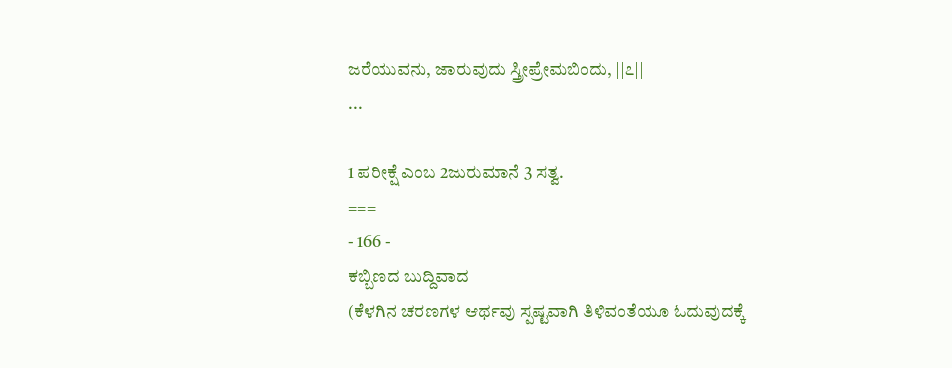ಜರೆಯುವನು, ಜಾರುವುದು ಸ್ತ್ರೀಪ್ರೇಮಬಿಂದು, ||೭||
...

1 ಪರೀಕ್ಷೆ ಎಂಬ 2ಜುರುಮಾನೆ 3 ಸತ್ವ.
===
- 166 -
ಕಬ್ಬಿಣದ ಬುದ್ದಿವಾದ
(ಕೆಳಗಿನ ಚರಣಗಳ ಆರ್ಥವು ಸ್ಪಷ್ಟವಾಗಿ ತಿಳಿವಂತೆಯೂ ಓದುವುದಕ್ಕೆ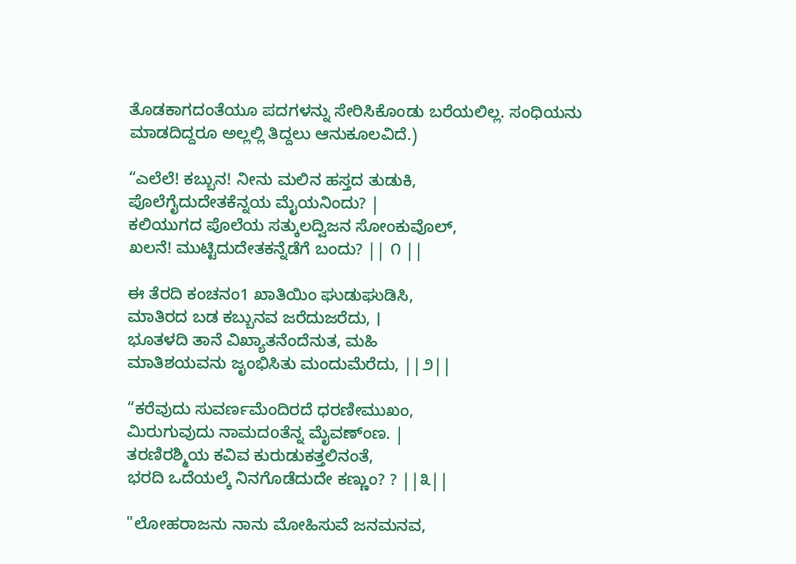ತೊಡಕಾಗದಂತೆಯೂ ಪದಗಳನ್ನು ಸೇರಿಸಿಕೊಂಡು ಬರೆಯಲಿಲ್ಲ. ಸಂಧಿಯನು
ಮಾಡದಿದ್ದರೂ ಅಲ್ಲಲ್ಲಿ ತಿದ್ದಲು ಆನುಕೂಲವಿದೆ.)

“ಎಲೆಲೆ! ಕಬ್ಬುನ! ನೀನು ಮಲಿನ ಹಸ್ತದ ತುಡುಕಿ,
ಪೊಲೆಗೈದುದೇತಕೆನ್ನಯ ಮೈಯನಿಂದು? |
ಕಲಿಯುಗದ ಪೊಲೆಯ ಸತ್ಕುಲದ್ವಿಜನ ಸೋಂಕುವೊಲ್,
ಖಲನೆ! ಮುಟ್ಟಿದುದೇತಕನ್ನೆಡೆಗೆ ಬಂದು? || ೧ ||

ಈ ತೆರದಿ ಕಂಚನಂ1 ಖಾತಿಯಿಂ ಘುಡುಘುಡಿಸಿ,
ಮಾತಿರದ ಬಡ ಕಬ್ಬುನವ ಜರೆದುಜರೆದು, ।
ಭೂತಳದಿ ತಾನೆ ವಿಖ್ಯಾತನೆಂದೆನುತ, ಮಹಿ
ಮಾತಿಶಯವನು ಜೃಂಭಿಸಿತು ಮಂದುಮೆರೆದು, ||೨||

“ಕರೆವುದು ಸುವರ್ಣಮೆಂದಿರದೆ ಧರಣೀಮುಖಂ,
ಮಿರುಗುವುದು ನಾಮದoತೆನ್ನ ಮೈವಣ್ಂಣ. |
ತರಣಿರಶ್ಮಿಯ ಕವಿವ ಕುರುಡುಕತ್ತಲಿನಂತೆ,
ಭರದಿ ಒದೆಯಲ್ಕೆ ನಿನಗೊಡೆದುದೇ ಕಣ್ಣುಂ? ? ||೩||

"ಲೋಹರಾಜನು ನಾನು ಮೋಹಿಸುವೆ ಜನಮನವ,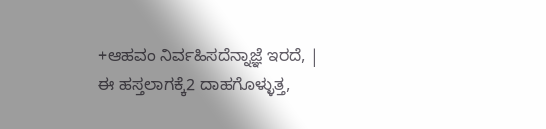+ಆಹವಂ ನಿರ್ವಹಿಸದೆನ್ನಾಜ್ಞೆ ಇರದೆ, |
ಈ ಹಸ್ತಲಾಗಕ್ಕೆ2 ದಾಹಗೊಳ್ಳುತ್ತ,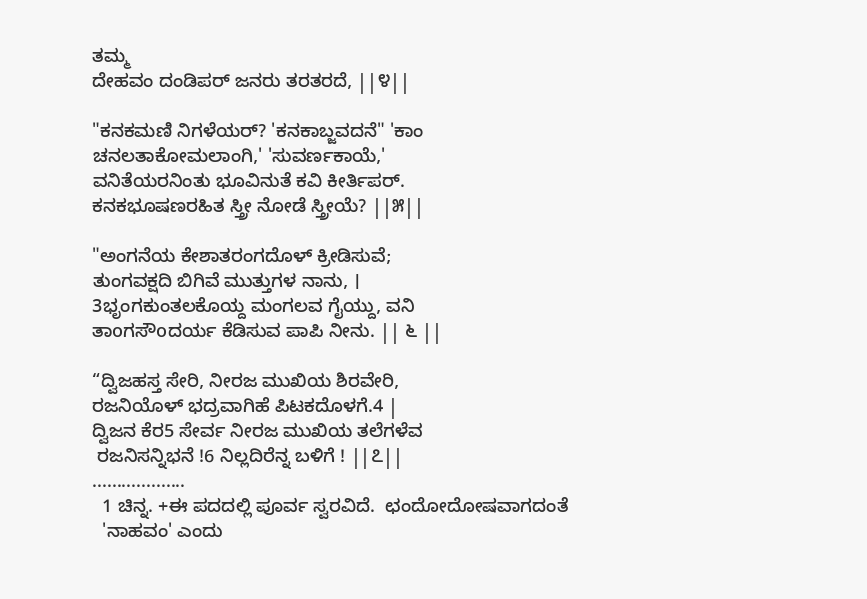ತಮ್ಮ
ದೇಹವಂ ದಂಡಿಪರ್ ಜನರು ತರತರದೆ, ||೪||

"ಕನಕಮಣಿ ನಿಗಳೆಯರ್? 'ಕನಕಾಬ್ಜವದನೆ" 'ಕಾಂ
ಚನಲತಾಕೋಮಲಾಂಗಿ,' 'ಸುವರ್ಣಕಾಯೆ,'
ವನಿತೆಯರನಿಂತು ಭೂವಿನುತೆ ಕವಿ ಕೀರ್ತಿಪರ್‌.
ಕನಕಭೂಷಣರಹಿತ ಸ್ತ್ರೀ ನೋಡೆ ಸ್ತ್ರೀಯೆ? ||೫||

"ಅಂಗನೆಯ ಕೇಶಾತರಂಗದೊಳ್‌ ಕ್ರೀಡಿಸುವೆ;
ತುಂಗವಕ್ಷದಿ ಬಿಗಿವೆ ಮುತ್ತುಗಳ ನಾನು, ।
3ಭೃಂಗಕುಂತಲಕೊಯ್ದ ಮಂಗಲವ ಗೈಯ್ದು, ವನಿ
ತಾoಗಸೌoದರ್ಯ ಕೆಡಿಸುವ ಪಾಪಿ ನೀನು. || ೬ ||

“ದ್ವಿಜಹಸ್ತ ಸೇರಿ, ನೀರಜ ಮುಖಿಯ ಶಿರವೇರಿ,
ರಜನಿಯೊಳ್‌ ಭದ್ರವಾಗಿಹೆ ಪಿಟಕದೊಳಗೆ.4 |
ದ್ವಿಜನ ಕೆರ5 ಸೇರ್ವ ನೀರಜ ಮುಖಿಯ ತಲೆಗಳೆವ
 ರಜನಿಸನ್ನಿಭನೆ !6 ನಿಲ್ಲದಿರೆನ್ನ ಬಳಿಗೆ ! ||೭||
...................
  1 ಚಿನ್ನ. +ಈ ಪದದಲ್ಲಿ ಪೂರ್ವ ಸ್ವರವಿದೆ.  ಛಂದೋದೋಷವಾಗದಂತೆ
  'ನಾಹವಂ' ಎಂದು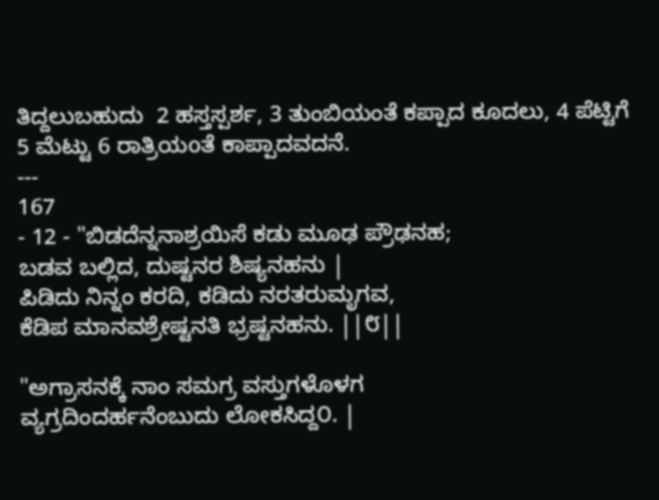ತಿದ್ದಲುಬಹುದು  2 ಹಸ್ತಸ್ಪರ್ಶ, 3 ತುಂಬಿಯಂತೆ ಕಪ್ಪಾದ ಕೂದಲು, 4 ಪೆಟ್ಟಿಗೆ 5 ಮೆಟ್ಟು 6 ರಾತ್ರಿಯoತೆ ಕಾಪ್ಪಾದವದನೆ.
---
167
- 12 - "ಬಿಡದೆನ್ನನಾಶ್ರಯಿಸೆ ಕಡು ಮೂಢ ಪ್ರೌಢನಹ;
ಬಡವ ಬಲ್ಲಿದ, ದುಷ್ಟನರ ಶಿಷ್ಯನಹನು |
ಪಿಡಿದು ನಿನ್ನಂ ಕರದಿ, ಕಡಿದು ನರತರುಮೃಗವ,
ಕೆಡಿಪ ಮಾನವಶ್ರೇಷ್ಟನತಿ ಭ್ರಷ್ಟನಹನು. ||೮||

"ಅಗ್ರಾಸನಕ್ಕೆ ನಾಂ ಸಮಗ್ರ ವಸ್ತುಗಳೊಳಗ
ವ್ಯಗ್ರದಿಂದರ್ಹನೆಂಬುದು ಲೋಕಸಿದ್ದ೦. |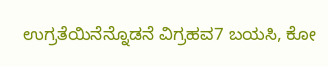ಉಗ್ರತೆಯಿನೆನ್ನೊಡನೆ ವಿಗ್ರಹವ7 ಬಯಸಿ, ಕೋ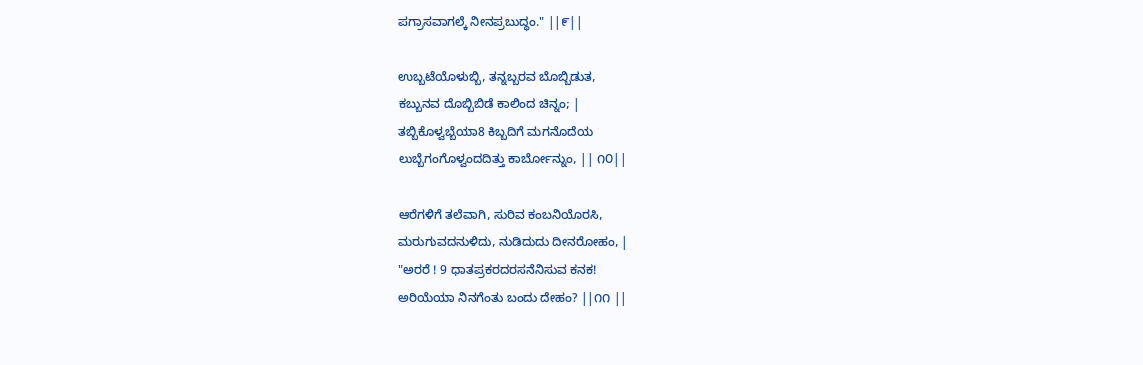ಪಗ್ರಾಸವಾಗಲ್ಕೆ ನೀನಪ್ರಬುದ್ಧಂ." ||೯||

ಉಬ್ಬಟೆಯೊಳುಬ್ಬಿ, ತನ್ನಬ್ಬರವ ಬೊಬ್ಬಿಡುತ,
ಕಬ್ಬುನವ ದೊಬ್ಬಿಬಿಡೆ ಕಾಲಿಂದ ಚಿನ್ನಂ; |
ತಬ್ಬಿಕೊಳ್ವಬ್ಬೆಯಾ8 ಕಿಬ್ಬದಿಗೆ ಮಗನೊದೆಯ
ಲುಬ್ಬೆಗಂಗೊಳ್ವಂದದಿತ್ತು ಕಾರ್ಬೋನ್ನುಂ, || ೧೦||

ಆರೆಗಳಿಗೆ ತಲೆವಾಗಿ, ಸುರಿವ ಕಂಬನಿಯೊರಸಿ,
ಮರುಗುವದನುಳಿದು, ನುಡಿದುದು ದೀನರೋಹಂ, |
"ಅರರೆ ! 9 ಧಾತಪ್ರಕರದರಸನೆನಿಸುವ ಕನಕ!
ಅರಿಯೆಯಾ ನಿನಗೆಂತು ಬಂದು ದೇಹಂ? ||೧೧ ||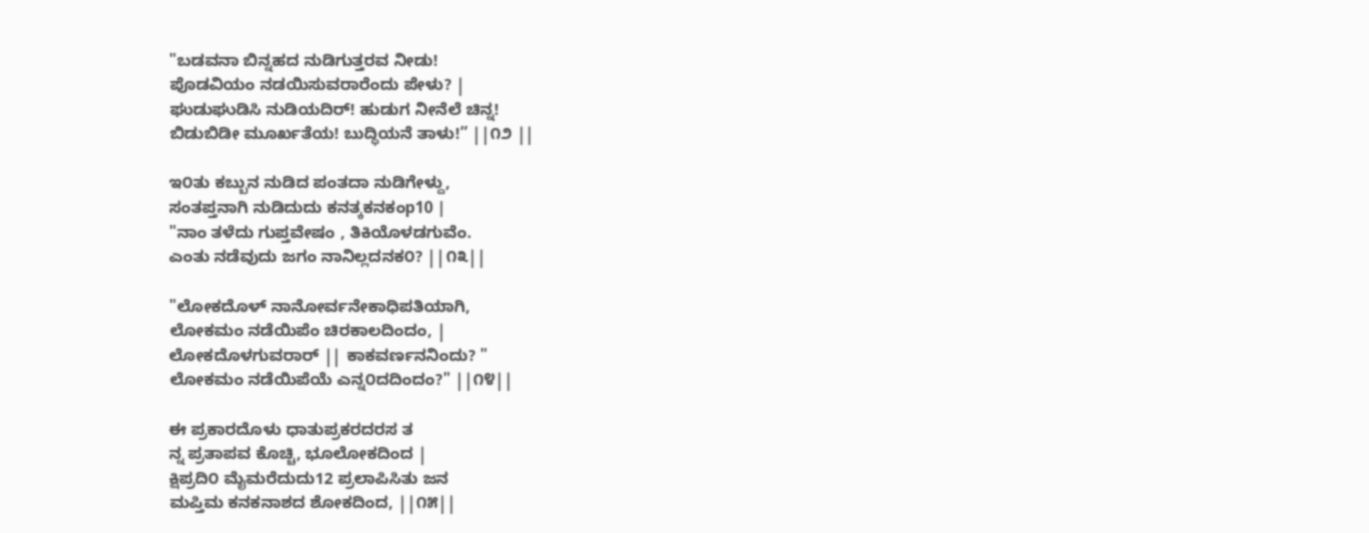"ಬಡವನಾ ಬಿನ್ನಹದ ನುಡಿಗುತ್ತರವ ನೀಡು!
ಪೊಡವಿಯಂ ನಡಯಿಸುವರಾರೆಂದು ಪೇಳು? |
ಘುಡುಘುಡಿಸಿ ನುಡಿಯದಿರ್! ಹುಡುಗ ನೀನೆಲೆ ಚಿನ್ನ!
ಬಿಡುಬಿಡೀ ಮೂರ್ಖತೆಯ! ಬುದ್ಧಿಯನೆ ತಾಳು!” ||೧೨ ||

ಇ೦ತು ಕಬ್ಬುನ ನುಡಿದ ಪಂತದಾ ನುಡಿಗೇಳ್ದು,
ಸಂತಪ್ತನಾಗಿ ನುಡಿದುದು ಕನತ್ಕಕನಕಂp10 |
"ನಾಂ ತಳೆದು ಗುಪ್ತವೇಷಂ , ತಿಕಿಯೊಳಡಗುವೆಂ.
ಎಂತು ನಡೆವುದು ಜಗಂ ನಾನಿಲ್ಲದನಕ೦? ||೧೩||

"ಲೋಕದೊಳ್‌ ನಾನೋರ್ವನೇಕಾಧಿಪತಿಯಾಗಿ,
ಲೋಕಮಂ ನಡೆಯಿಪೆಂ ಚಿರಕಾಲದಿಂದಂ, |
ಲೋಕದೊಳಗುವರಾರ್ || ಕಾಕವರ್ಣನನಿಂದು? "
ಲೋಕಮಂ ನಡೆಯಿಪೆಯೆ ಎನ್ನ೦ದದಿಂದಂ?" ||೧೪||

ಈ ಪ್ರಕಾರದೊಳು ಧಾತುಪ್ರಕರದರಸ ತ
ನ್ನ ಪ್ರತಾಪವ ಕೊಚ್ಚಿ, ಭೂಲೋಕದಿಂದ |
ಕ್ಷಿಪ್ರದಿ೦ ಮೈಮರೆದುದು12 ಪ್ರಲಾಪಿಸಿತು ಜನ
ಮಪ್ತಿಮ ಕನಕನಾಶದ ಶೋಕದಿಂದ, ||೧೫||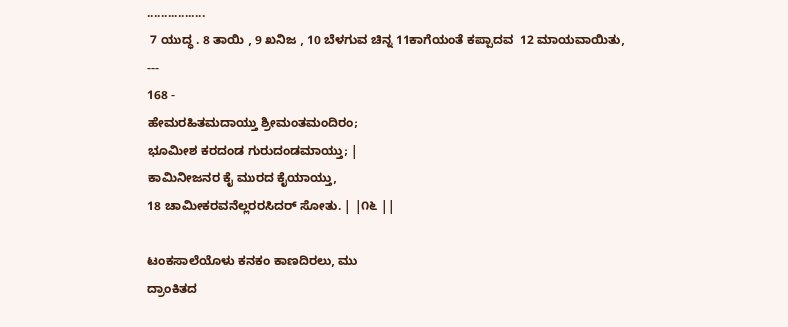.................
 7 ಯುದ್ಧ . 8 ತಾಯಿ , 9 ಖನಿಜ , 10 ಬೆಳಗುವ ಚಿನ್ನ 11ಕಾಗೆಯಂತೆ ಕಪ್ಪಾದವ  12 ಮಾಯವಾಯಿತು,
---
168 -
ಹೇಮರಹಿತಮದಾಯ್ತು ಶ್ರೀಮಂತಮಂದಿರಂ;
ಭೂಮೀಶ ಕರದಂಡ ಗುರುದಂಡಮಾಯ್ತು; |
ಕಾಮಿನೀಜನರ ಕೈ ಮುರದ ಕೈಯಾಯ್ತು,
18 ಚಾಮೀಕರವನೆಲ್ಲರರಸಿದರ್ ಸೋತು. | |೧೬ ||

ಟಂಕಸಾಲೆಯೊಳು ಕನಕಂ ಕಾಣದಿರಲು, ಮು
ದ್ರಾಂಕಿತದ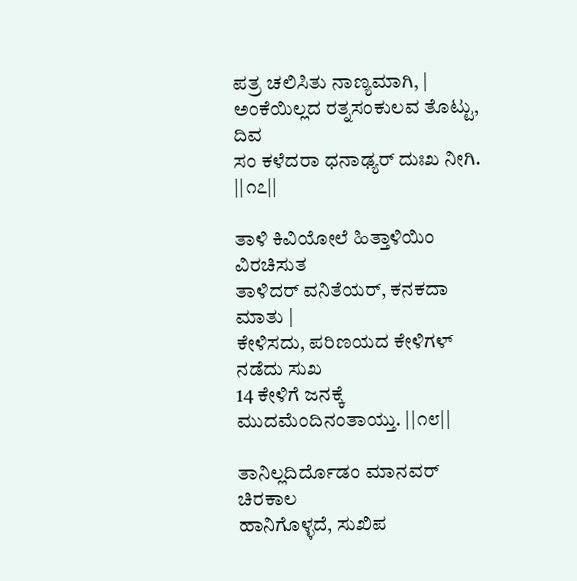ಪತ್ರ ಚಲಿಸಿತು ನಾಣ್ಯಮಾಗಿ, |
ಅಂಕೆಯಿಲ್ಲದ ರತ್ನಸಂಕುಲವ ತೊಟ್ಟು, ದಿವ
ಸಂ ಕಳೆದರಾ ಧನಾಢ್ಯರ್‌ ದುಃಖ ನೀಗಿ. ||೧೭||

ತಾಳಿ ಕಿವಿಯೋಲೆ ಹಿತ್ತಾಳಿಯಿಂ ವಿರಚಿಸುತ
ತಾಳಿದರ್ ವನಿತೆಯರ್, ಕನಕದಾ ಮಾತು |
ಕೇಳಿಸದು, ಪರಿಣಯದ ಕೇಳಿಗಳ್ ನಡೆದು ಸುಖ
14 ಕೇಳಿಗೆ ಜನಕ್ಕೆ ಮುದಮೆಂದಿನಂತಾಯ್ತು. ||೧೮||

ತಾನಿಲ್ಲದಿರ್ದೊಡಂ ಮಾನವರ್‌ ಚಿರಕಾಲ
ಹಾನಿಗೊಳ್ಳದೆ, ಸುಖಿಪ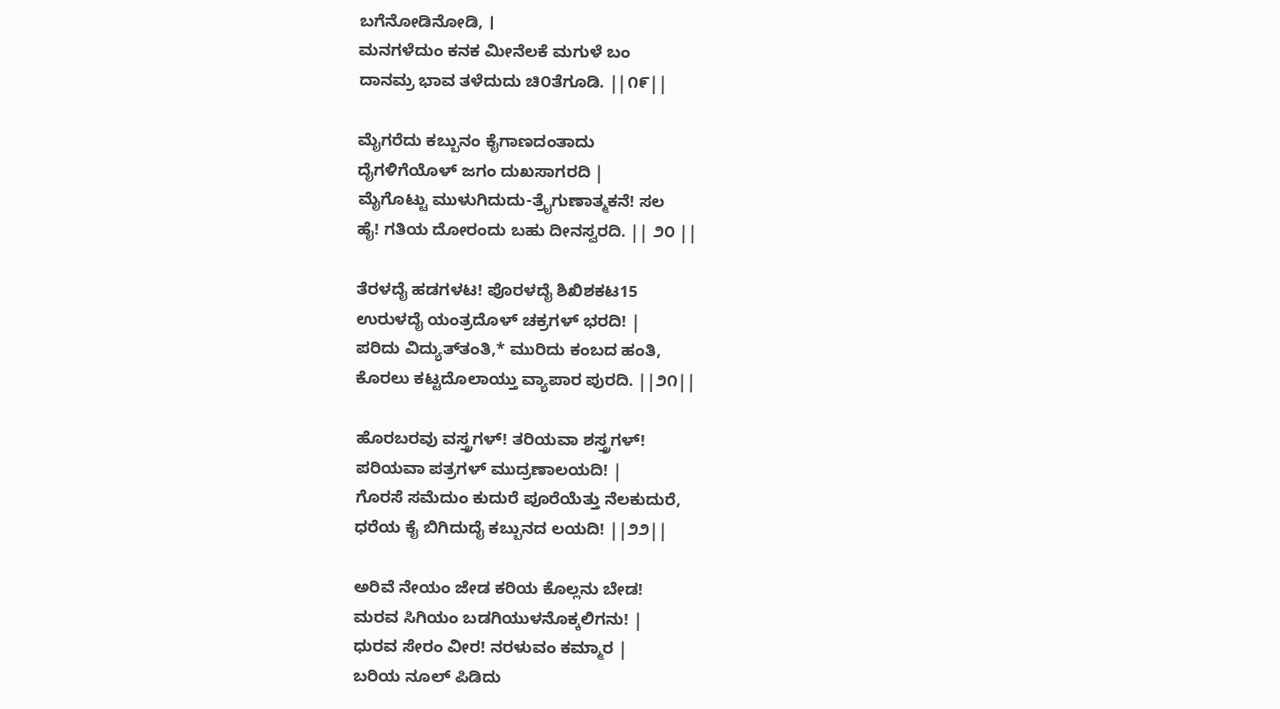ಬಗೆನೋಡಿನೋಡಿ, ।
ಮನಗಳೆದುಂ ಕನಕ ಮೀನೆಲಕೆ ಮಗುಳೆ ಬಂ
ದಾನಮ್ರ ಭಾವ ತಳೆದುದು ಚಿ೦ತೆಗೂಡಿ. ||೧೯||

ಮೈಗರೆದು ಕಬ್ಬುನಂ ಕೈಗಾಣದಂತಾದು
ದೈಗಳಿಗೆಯೊಳ್‌ ಜಗಂ ದುಖಸಾಗರದಿ |
ಮೈಗೊಟ್ಟು ಮುಳುಗಿದುದು-ತ್ರೈಗುಣಾತ್ಮಕನೆ! ಸಲ
ಹೈ! ಗತಿಯ ದೋರಂದು ಬಹು ದೀನಸ್ವರದಿ. || ೨೦ ||

ತೆರಳದೈ ಹಡಗಳಟ! ಪೊರಳದೈ ಶಿಖಿಶಕಟ15
ಉರುಳದೈ ಯಂತ್ರದೊಳ್‌ ಚಕ್ರಗಳ್‌ ಭರದಿ! |
ಪರಿದು ವಿದ್ಯುತ್‌ತಂತಿ,* ಮುರಿದು ಕಂಬದ ಹಂತಿ,
ಕೊರಲು ಕಟ್ಟದೊಲಾಯ್ತು ವ್ಯಾಪಾರ ಪುರದಿ. ||೨೧||

ಹೊರಬರವು ವಸ್ತ್ರಗಳ್‌! ತರಿಯವಾ ಶಸ್ತ್ರಗಳ್‌!
ಪರಿಯವಾ ಪತ್ರಗಳ್‌ ಮುದ್ರಣಾಲಯದಿ! |
ಗೊರಸೆ ಸಮೆದುಂ ಕುದುರೆ ಪೂರೆಯೆತ್ತು ನೆಲಕುದುರೆ,
ಧರೆಯ ಕೈ ಬಿಗಿದುದೈ ಕಬ್ಬುನದ ಲಯದಿ! ||೨೨||

ಅರಿವೆ ನೇಯಂ ಜೇಡ ಕರಿಯ ಕೊಲ್ಲನು ಬೇಡ!
ಮರವ ಸಿಗಿಯಂ ಬಡಗಿಯುಳನೊಕ್ಕಲಿಗನು! |
ಧುರವ ಸೇರಂ ವೀರ! ನರಳುವಂ ಕಮ್ಮಾರ |
ಬರಿಯ ನೂಲ್‌ ಪಿಡಿದು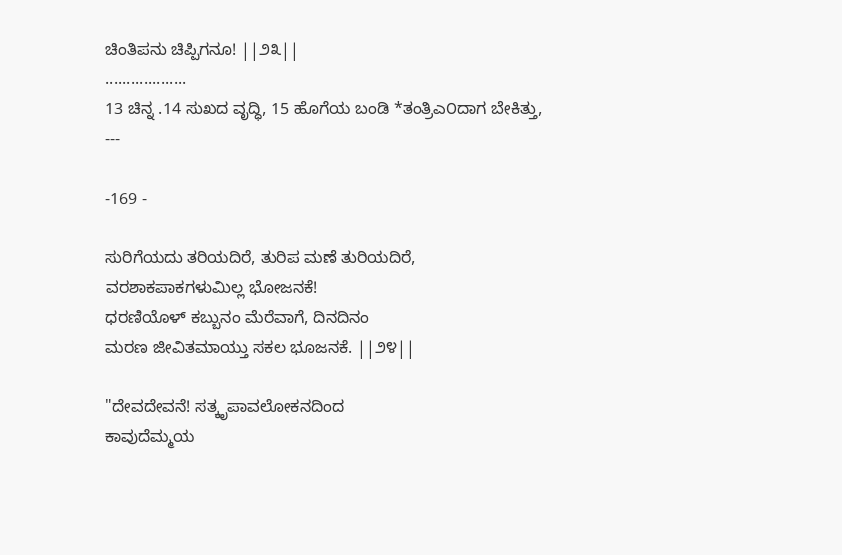ಚಿಂತಿಪನು ಚಿಪ್ಪಿಗನೂ! ||೨೩||
...................
13 ಚಿನ್ನ .14 ಸುಖದ ವೃದ್ಧಿ, 15 ಹೊಗೆಯ ಬಂಡಿ *ತಂತ್ರಿಎ೦ದಾಗ ಬೇಕಿತ್ತು,
---

-169 -

ಸುರಿಗೆಯದು ತರಿಯದಿರೆ, ತುರಿಪ ಮಣೆ ತುರಿಯದಿರೆ,
ವರಶಾಕಪಾಕಗಳುಮಿಲ್ಲ ಭೋಜನಕೆ!
ಧರಣಿಯೊಳ್‌ ಕಬ್ಬುನಂ ಮೆರೆವಾಗೆ, ದಿನದಿನಂ
ಮರಣ ಜೀವಿತಮಾಯ್ತು ಸಕಲ ಭೂಜನಕೆ. ||೨೪||

"ದೇವದೇವನೆ! ಸತ್ಕೃಪಾವಲೋಕನದಿಂದ
ಕಾವುದೆಮ್ಮಯ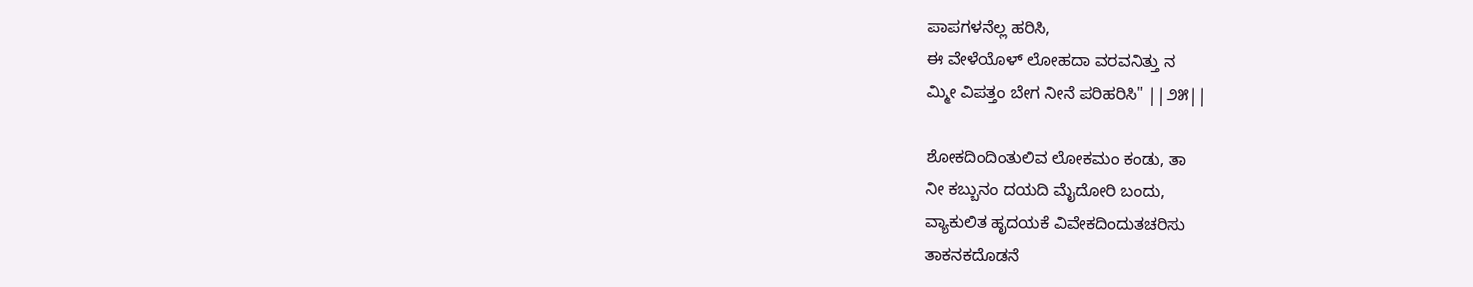ಪಾಪಗಳನೆಲ್ಲ ಹರಿಸಿ,
ಈ ವೇಳೆಯೊಳ್‌ ಲೋಹದಾ ವರವನಿತ್ತು ನ
ಮ್ಮೀ ವಿಪತ್ತಂ ಬೇಗ ನೀನೆ ಪರಿಹರಿಸಿ" ||೨೫||

ಶೋಕದಿಂದಿಂತುಲಿವ ಲೋಕಮಂ ಕಂಡು, ತಾ
ನೀ ಕಬ್ಬುನಂ ದಯದಿ ಮೈದೋರಿ ಬಂದು,
ವ್ಯಾಕುಲಿತ ಹೃದಯಕೆ ವಿವೇಕದಿಂದುತಚರಿಸು
ತಾಕನಕದೊಡನೆ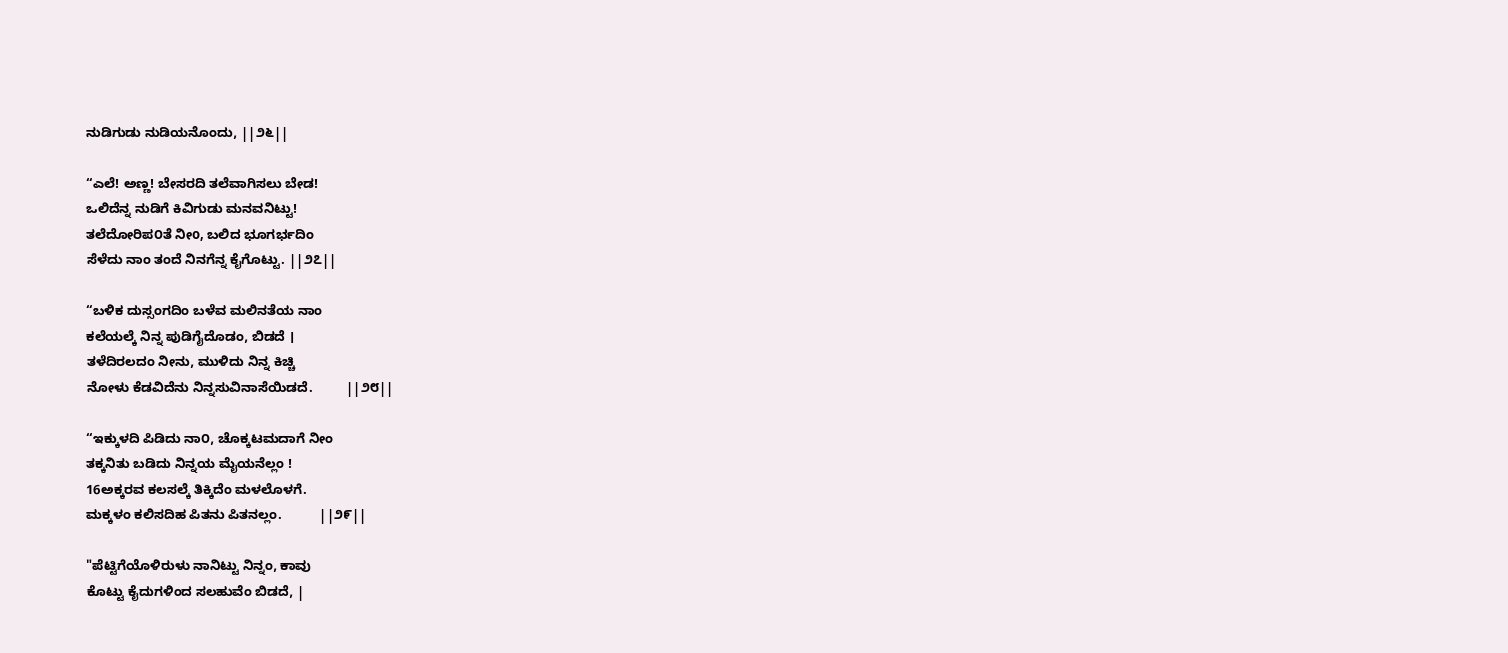ನುಡಿಗುಡು ನುಡಿಯನೊಂದು, ||೨೬||

“ಎಲೆ! ಅಣ್ಣ! ಬೇಸರದಿ ತಲೆವಾಗಿಸಲು ಬೇಡ!
ಒಲಿದೆನ್ನ ನುಡಿಗೆ ಕಿವಿಗುಡು ಮನವನಿಟ್ಟು!
ತಲೆದೋರಿಪ೦ತೆ ನೀo, ಬಲಿದ ಭೂಗರ್ಭದಿಂ
ಸೆಳೆದು ನಾಂ ತಂದೆ ನಿನಗೆನ್ನ ಕೈಗೊಟ್ಟು. ||೨೭||

“ಬಳಿಕ ದುಸ್ಸಂಗದಿಂ ಬಳೆವ ಮಲಿನತೆಯ ನಾಂ
ಕಲೆಯಲ್ಕೆ ನಿನ್ನ ಪುಡಿಗೈದೊಡಂ, ಬಿಡದೆ ।
ತಳೆದಿರಲದಂ ನೀನು, ಮುಳಿದು ನಿನ್ನ ಕಿಚ್ಚಿ
ನೋಳು ಕೆಡವಿದೆನು ನಿನ್ನಸುವಿನಾಸೆಯಿಡದೆ.         ||೨೮||

“ಇಕ್ಕುಳದಿ ಪಿಡಿದು ನಾ೦, ಚೊಕ್ಕಟಮದಾಗೆ ನೀಂ
ತಕ್ಕನಿತು ಬಡಿದು ನಿನ್ನಯ ಮೈಯನೆಲ್ಲಂ !
16ಅಕ್ಕರವ ಕಲಸಲ್ಕೆ ತಿಕ್ಕಿದೆಂ ಮಳಲೊಳಗೆ.
ಮಕ್ಕಳಂ ಕಲಿಸದಿಹ ಪಿತನು ಪಿತನಲ್ಲಂ.          ||೨೯||

"ಪೆಟ್ಟಿಗೆಯೊಳಿರುಳು ನಾನಿಟ್ಟು ನಿನ್ನಂ, ಕಾವು
ಕೊಟ್ಟು ಕೈದುಗಳಿಂದ ಸಲಹುವೆಂ ಬಿಡದೆ, |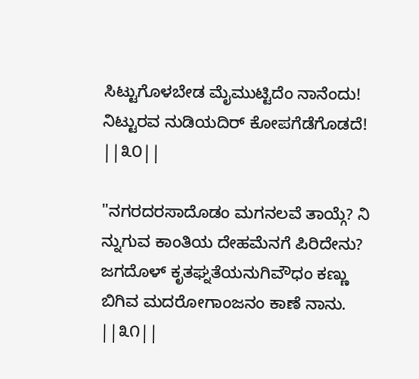ಸಿಟ್ಟುಗೊಳಬೇಡ ಮೈಮುಟ್ಟಿದೆಂ ನಾನೆಂದು!
ನಿಟ್ಟುರವ ನುಡಿಯದಿರ್ ಕೋಪಗೆಡೆಗೊಡದೆ! ||೩೦||

"ನಗರದರಸಾದೊಡಂ ಮಗನಲವೆ ತಾಯ್ಗೆ? ನಿ
ನ್ನುಗುವ ಕಾಂತಿಯ ದೇಹಮೆನಗೆ ಪಿರಿದೇನು?
ಜಗದೊಳ್‌ ಕೃತಘ್ನತೆಯನುಗಿವೌ‍ಧಂ ಕಣ್ಣು
ಬಿಗಿವ ಮದರೋಗಾಂಜನಂ ಕಾಣೆ ನಾನು. ||೩೧||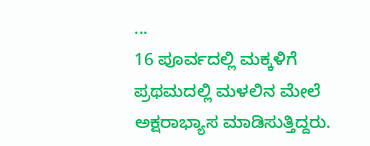...
16 ಪೂರ್ವದಲ್ಲಿ ಮಕ್ಕಳಿಗೆ ಪ್ರಥಮದಲ್ಲಿ ಮಳಲಿನ ಮೇಲೆ
ಅಕ್ಷರಾಭ್ಯಾಸ ಮಾಡಿಸುತ್ತಿದ್ದರು.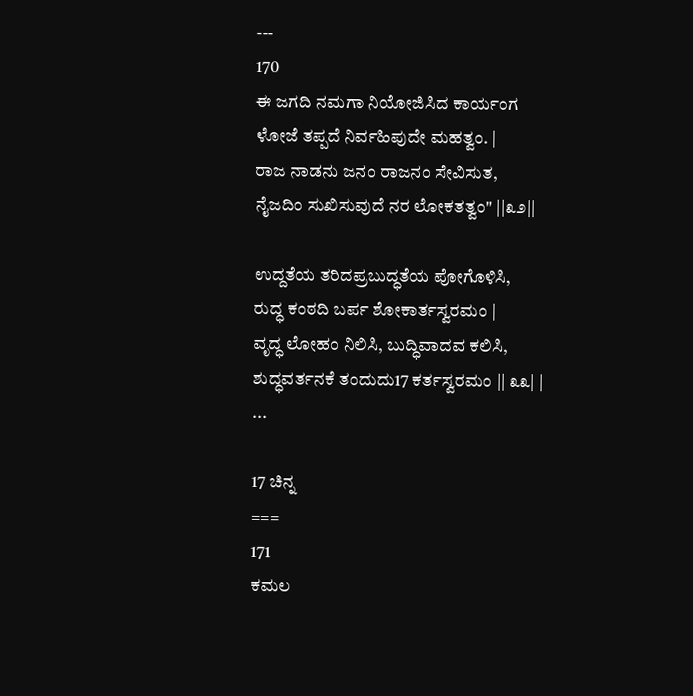---
170
ಈ ಜಗದಿ ನಮಗಾ ನಿಯೋಜಿಸಿದ ಕಾರ್ಯಂಗ
ಳೋಜೆ ತಪ್ಪದೆ ನಿರ್ವಹಿಪುದೇ ಮಹತ್ವಂ. |
ರಾಜ ನಾಡನು ಜನಂ ರಾಜನಂ ಸೇವಿಸುತ,
ನೈಜದಿಂ ಸುಖಿಸುವುದೆ ನರ ಲೋಕತತ್ವಂ" ||೩೨||

ಉದ್ದತೆಯ ತರಿದಪ್ರಬುದ್ಧತೆಯ ಪೋಗೊಳಿಸಿ,
ರುದ್ಧ ಕಂಠದಿ ಬರ್ಪ ಶೋಕಾರ್ತಸ್ವರಮಂ |
ವೃದ್ಧ ಲೋಹಂ ನಿಲಿಸಿ, ಬುದ್ಧಿವಾದವ ಕಲಿಸಿ,
ಶುದ್ಧವರ್ತನಕೆ ತಂದುದು17 ಕರ್ತಸ್ವರಮಂ || ೩೩| |
...

17 ಚಿನ್ನ
===
171
ಕಮಲ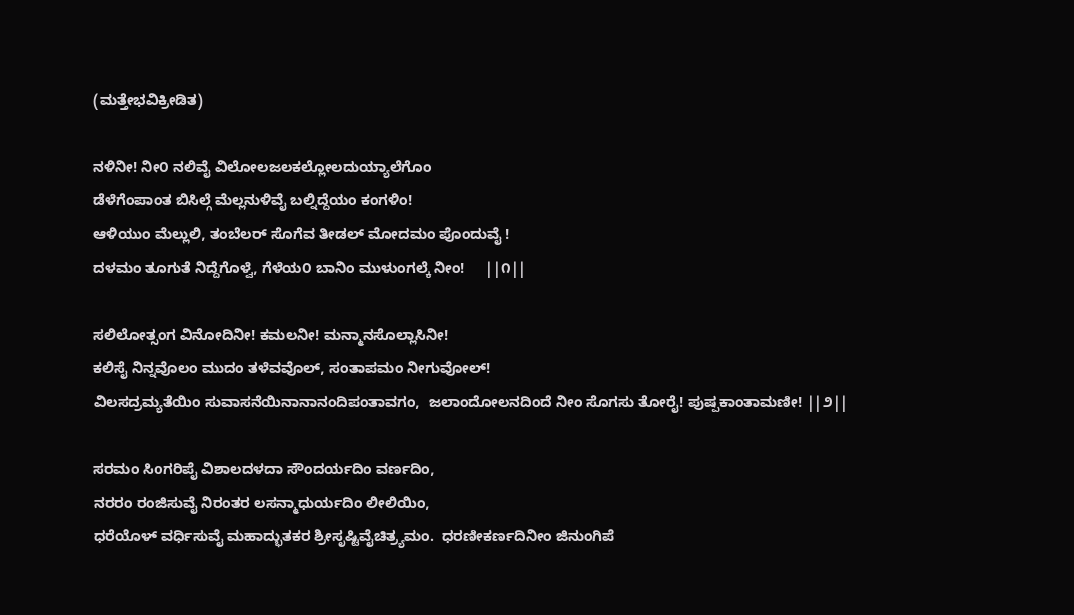(ಮತ್ತೇಭವಿಕ್ರೀಡಿತ)

ನಳಿನೀ! ನೀ೦ ನಲಿವೈ ವಿಲೋಲಜಲಕಲ್ಲೋಲದುಯ್ಯಾಲೆಗೊಂ
ಡೆಳೆಗೆಂಪಾಂತ ಬಿಸಿಲ್ಗೆ ಮೆಲ್ಲನುಳಿವೈ ಬಲ್ನಿದ್ದೆಯಂ ಕಂಗಳಿಂ!
ಆಳಿಯುಂ ಮೆಲ್ಲುಲಿ, ತಂಬೆಲರ್ ಸೊಗೆವ ತೀಡಲ್ ಮೋದಮಂ ಪೊಂದುವೈ !
ದಳಮಂ ತೂಗುತೆ ನಿದ್ದೆಗೊಳ್ವೆ, ಗೆಳೆಯ೦ ಬಾನಿಂ ಮುಳುಂಗಲ್ಕೆ ನೀಂ!     ||೧||

ಸಲಿಲೋತ್ಸಂಗ ವಿನೋದಿನೀ! ಕಮಲನೀ! ಮನ್ಮಾನಸೊಲ್ಲಾಸಿನೀ!
ಕಲಿಸೈ ನಿನ್ನವೊಲಂ ಮುದಂ ತಳೆವವೊಲ್, ಸಂತಾಪಮಂ ನೀಗುವೋಲ್!
ವಿಲಸದ್ರಮ್ಯತೆಯಿಂ ಸುವಾಸನೆಯಿನಾನಾನಂದಿಪಂತಾವಗಂ,  ಜಲಾಂದೋಲನದಿಂದೆ ನೀಂ ಸೊಗಸು ತೋರೈ! ಪುಷ್ಪಕಾಂತಾಮಣೀ! ||೨||

ಸರಮಂ ಸಿoಗರಿಪೈ ವಿಶಾಲದಳದಾ ಸೌಂದರ್ಯದಿಂ ವರ್ಣದಿಂ,
ನರರಂ ರಂಜಿಸುವೈ ನಿರಂತರ ಲಸನ್ಮಾಧುರ್ಯದಿಂ ಲೀಲಿಯಿಂ,
ಧರೆಯೊಳ್‌ ವರ್ಧಿಸುವೈ ಮಹಾದ್ಭುತಕರ ಶ್ರೀಸೃಷ್ಟಿವೈಚಿತ್ರ್ಯಮಂ.  ಧರಣೀಕರ್ಣದಿನೀಂ ಜಿನುಂಗಿಪೆ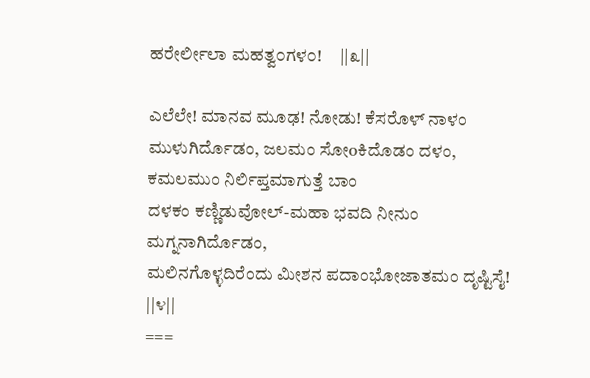ಹರೇರ್ಲೀಲಾ ಮಹತ್ವ೦ಗಳ೦!     ||೩||

ಎಲೆಲೇ! ಮಾನವ ಮೂಢ! ನೋಡು! ಕೆಸರೊಳ್‌ ನಾಳಂ ಮುಳುಗಿರ್ದೊಡಂ, ಜಲಮಂ ಸೋoಕಿದೊಡಂ ದಳಂ, ಕಮಲಮುಂ ನಿರ್ಲಿಪ್ತಮಾಗುತ್ತೆ ಬಾಂ
ದಳಕಂ ಕಣ್ಣಿಡುವೋಲ್‌-ಮಹಾ ಭವದಿ ನೀನುಂ ಮಗ್ನನಾಗಿರ್ದೊಡಂ,
ಮಲಿನಗೊಳ್ಳದಿರೆಂದು ಮೀಶನ ಪದಾಂಭೋಜಾತಮಂ ದೃಷ್ಟಿಸೈ!          ||೪||
===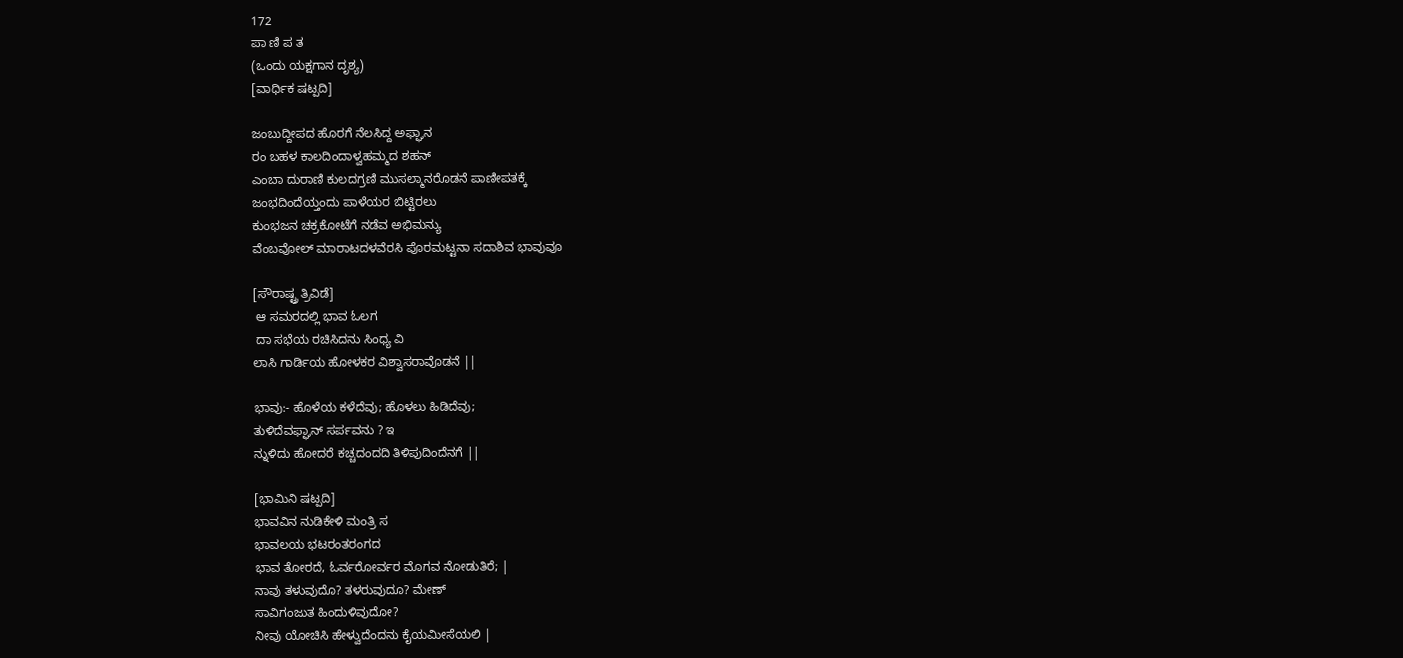172
ಪಾ ಣಿ ಪ ತ
(ಒಂದು ಯಕ್ಷಗಾನ ದೃಶ್ಯ)
[ವಾರ್ಧಿಕ ಷಟ್ಪದಿ]

ಜಂಬುದ್ದೀಪದ ಹೊರಗೆ ನೆಲಸಿದ್ದ ಅಫ್ಘಾನ
ರಂ ಬಹಳ ಕಾಲದಿಂದಾಳ್ವಹಮ್ಮದ ಶಹನ್
ಎಂಬಾ ದುರಾಣಿ ಕುಲದಗ್ರಣಿ ಮುಸಲ್ಮಾನರೊಡನೆ ಪಾಣೀಪತಕ್ಕೆ
ಜಂಭದಿಂದೆಯ್ತಂದು ಪಾಳೆಯರ ಬಿಟ್ಟಿರಲು
ಕುಂಭಜನ ಚಕ್ರಕೋಟೆಗೆ ನಡೆವ ಅಭಿಮನ್ಯು
ವೆಂಬವೋಲ್ ಮಾರಾಟದಳವೆರಸಿ ಪೊರಮಟ್ಟನಾ ಸದಾಶಿವ ಭಾವುವೂ

[ಸೌರಾಷ್ಟ್ರ ತ್ರಿವಿಡೆ]
 ಆ ಸಮರದಲ್ಲಿ ಭಾವ ಓಲಗ
 ದಾ ಸಭೆಯ ರಚಿಸಿದನು ಸಿಂಧ್ಯ ವಿ
ಲಾಸಿ ಗಾರ್ಡಿಯ ಹೋಳಕರ ವಿಶ್ವಾಸರಾವೊಡನೆ ||

ಭಾವು:- ಹೊಳೆಯ ಕಳೆದೆವು; ಹೊಳಲು ಹಿಡಿದೆವು;
ತುಳಿದೆವಫ್ಘಾನ್‌ ಸರ್ಪವನು ? ಇ
ನ್ನುಳಿದು ಹೋದರೆ ಕಚ್ಚದಂದದಿ ತಿಳಿಪುದಿಂದೆನಗೆ ||

[ಭಾಮಿನಿ ಷಟ್ಪದಿ]
ಭಾವವಿನ ನುಡಿಕೇಳಿ ಮಂತ್ರಿ ಸ
ಭಾವಲಯ ಭಟರಂತರಂಗದ
ಭಾವ ತೋರದೆ, ಓರ್ವರೋರ್ವರ ಮೊಗವ ನೋಡುತಿರೆ; |
ನಾವು ತಳುವುದೊ? ತಳರುವುದೂ? ಮೇಣ್
ಸಾವಿಗಂಜುತ ಹಿಂದುಳಿವುದೋ?
ನೀವು ಯೋಚಿಸಿ ಹೇಳ್ವುದೆಂದನು ಕೈಯಮೀಸೆಯಲಿ |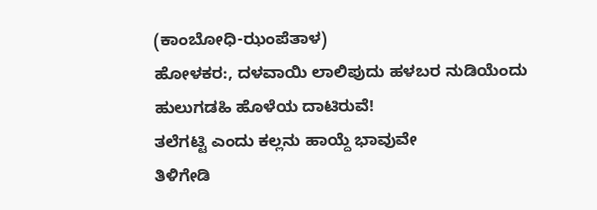(ಕಾಂಬೋಧಿ-ಝಂಪೆತಾಳ)
ಹೋಳಕರ:, ದಳವಾಯಿ ಲಾಲಿಪುದು ಹಳಬರ ನುಡಿಯೆಂದು
ಹುಲುಗಡಹಿ ಹೊಳೆಯ ದಾಟಿರುವೆ!
ತಲೆಗಟ್ಟಿ ಎಂದು ಕಲ್ಲನು ಹಾಯ್ದೆ ಭಾವುವೇ
ತಿಳಿಗೇಡಿ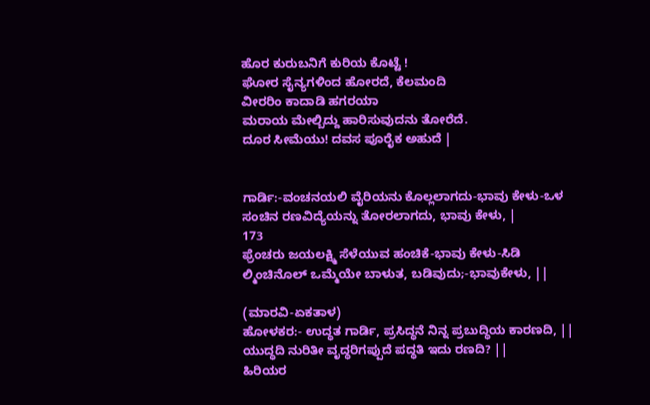ಹೊರ ಕುರುಬನಿಗೆ ಕುರಿಯ ಕೊಟ್ಟೆ !
ಘೋರ ಸೈನ್ಯಗಳಿಂದ ಹೋರದೆ, ಕೆಲಮಂದಿ
ವೀರರಿಂ ಕಾದಾಡಿ ಹಗರಯಾ
ಮರಾಯ ಮೇಲ್ಬಿದ್ದು ಹಾರಿಸುವುದನು ತೋರೆದೆ.
ದೂರ ಸೀಮೆಯು! ದವಸ ಪೂರೈಕ ಅಹುದೆ |


ಗಾರ್ಡಿ:-ವಂಚನಯಲಿ ವೈರಿಯನು ಕೊಲ್ಲಲಾಗದು-ಭಾವು ಕೇಳು-ಒಳ
ಸಂಚಿನ ರಣವಿದ್ಯೆಯನ್ನು ತೋರಲಾಗದು, ಭಾವು ಕೇಳು, |
173
ಫ್ರೆಂಚರು ಜಯಲಕ್ಷ್ಮಿ ಸೆಳೆಯುವ ಹಂಚಿಕೆ-ಭಾವು ಕೇಳು-ಸಿಡಿ
ಲ್ಮಿಂಚಿನೊಲ್‌ ಒಮ್ಮೆಯೇ ಬಾಳುತ, ಬಡಿವುದು;-ಭಾವುಕೇಳು, ||

(ಮಾರವಿ-ಏಕತಾಳ)
ಹೋಳಕರ:- ಉದ್ಧತ ಗಾರ್ಡಿ, ಪ್ರಸಿದ್ಧನೆ ನಿನ್ನ ಪ್ರಬುದ್ಧಿಯ ಕಾರಣದಿ, ||
ಯುದ್ಧದಿ ನುರಿತೀ ವೃದ್ಧರಿಗಪ್ಪುದೆ ಪದ್ಧತಿ ಇದು ರಣದಿ? ||
ಹಿರಿಯರ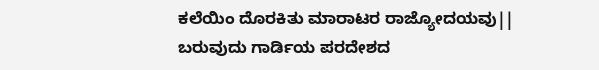ಕಲೆಯಿಂ ದೊರಕಿತು ಮಾರಾಟರ ರಾಜ್ಯೋದಯವು||
ಬರುವುದು ಗಾರ್ಡಿಯ ಪರದೇಶದ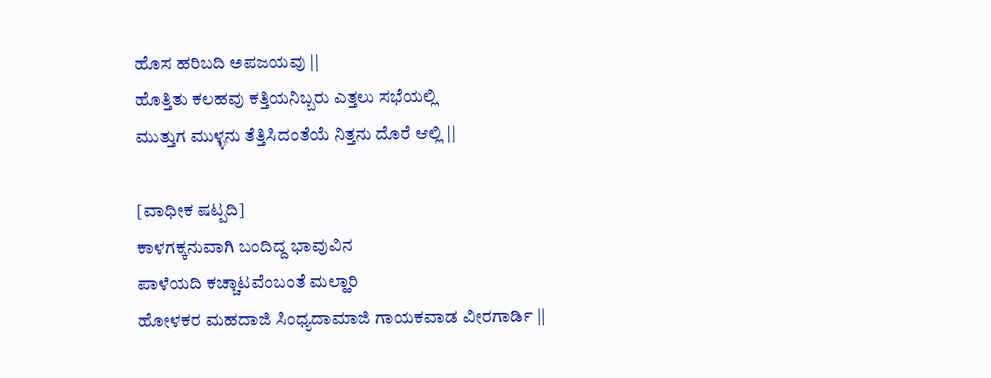ಹೊಸ ಹರಿಬದಿ ಅಪಜಯವು ||
ಹೊತ್ತಿತು ಕಲಹವು ಕತ್ತಿಯನಿಬ್ಬರು ಎತ್ತಲು ಸಭೆಯಲ್ಲಿ
ಮುತ್ತುಗ ಮುಳ್ಳನು ತೆತ್ತಿಸಿದಂತೆಯೆ ನಿತ್ತನು ದೊರೆ ಆಲ್ಲಿ ||

[ವಾಧೀಕ ಷಟ್ಪದಿ]
ಕಾಳಗಕ್ಕನುವಾಗಿ ಬಂದಿದ್ದ ಭಾವುವಿನ
ಪಾಳೆಯದಿ ಕಚ್ಚಾಟವೆಂಬಂತೆ ಮಲ್ಹಾರಿ
ಹೋಳಕರ ಮಹದಾಜಿ ಸಿಂಧ್ಯದಾಮಾಜಿ ಗಾಯಕವಾಡ ವೀರಗಾರ್ಡಿ ||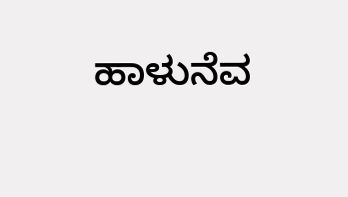ಹಾಳುನೆವ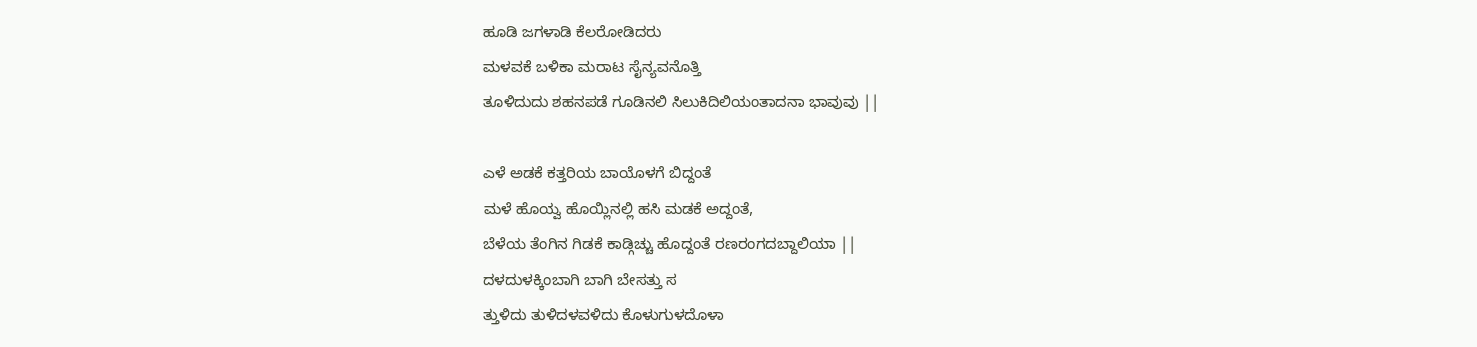ಹೂಡಿ ಜಗಳಾಡಿ ಕೆಲರೋಡಿದರು
ಮಳವಕೆ ಬಳಿಕಾ ಮರಾಟ ಸೈನ್ಯವನೊತ್ತಿ
ತೂಳಿದುದು ಶಹನಪಡೆ ಗೂಡಿನಲಿ ಸಿಲುಕಿದಿಲಿಯಂತಾದನಾ ಭಾವುವು ||

ಎಳೆ ಅಡಕೆ ಕತ್ತರಿಯ ಬಾಯೊಳಗೆ ಬಿದ್ದಂತೆ
ಮಳೆ ಹೊಯ್ವ ಹೊಯ್ಲಿನಲ್ಲಿ ಹಸಿ ಮಡಕೆ ಅದ್ದಂತೆ,
ಬೆಳೆಯ ತೆಂಗಿನ ಗಿಡಕೆ ಕಾಡ್ಗಿಚ್ಚು ಹೊದ್ದಂತೆ ರಣರಂಗದಬ್ದಾಲಿಯಾ ||
ದಳದುಳಕ್ಕಿಂಬಾಗಿ ಬಾಗಿ ಬೇಸತ್ತು ಸ
ತ್ತುಳಿದು ತುಳಿದಳವಳಿದು ಕೊಳುಗುಳದೊಳಾ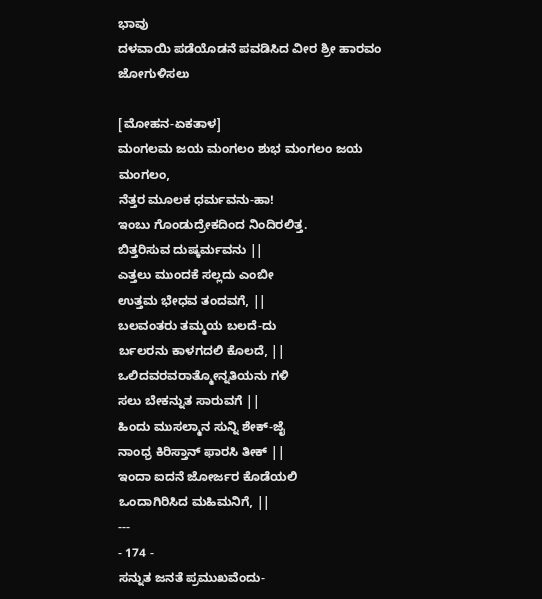ಭಾವು
ದಳವಾಯಿ ಪಡೆಯೊಡನೆ ಪವಡಿಸಿದ ವೀರ ಶ್ರೀ ಹಾರವಂ ಜೋಗುಳಿಸಲು

[ಮೋಹನ-ಏಕತಾಳ]
ಮಂಗಲಮ ಜಯ ಮಂಗಲಂ ಶುಭ ಮಂಗಲಂ ಜಯ ಮಂಗಲಂ,
ನೆತ್ತರ ಮೂಲಕ ಧರ್ಮವನು-ಹಾ!
ಇಂಬು ಗೊಂಡುದ್ರೇಕದಿಂದ ನಿಂದಿರಲಿತ್ತ.
ಬಿತ್ತರಿಸುವ ದುಷ್ಕರ್ಮವನು ||
ಎತ್ತಲು ಮುಂದಕೆ ಸಲ್ಲದು ಎಂಬೀ
ಉತ್ತಮ ಭೇಧವ ತಂದವಗೆ, ||
ಬಲವಂತರು ತಮ್ಮಯ ಬಲದೆ-ದು
ರ್ಬಲರನು ಕಾಳಗದಲಿ ಕೊಲದೆ, ||
ಒಲಿದವರವರಾತ್ಮೋನ್ನತಿಯನು ಗಳಿ
ಸಲು ಬೇಕನ್ನುತ ಸಾರುವಗೆ ||
ಹಿಂದು ಮುಸಲ್ಮಾನ ಸುನ್ನಿ ಶೇಕ್-ಜೈ
ನಾಂಧ್ರ ಕಿರಿಸ್ತಾನ್ ಫಾರಸಿ ತೀಕ್ ||
ಇಂದಾ ಐದನೆ ಜೋರ್ಜರ ಕೊಡೆಯಲಿ
ಒಂದಾಗಿರಿಸಿದ ಮಹಿಮನಿಗೆ, ||
---
- 174 -
ಸನ್ನುತ ಜನತೆ ಪ್ರಮುಖವೆಂದು-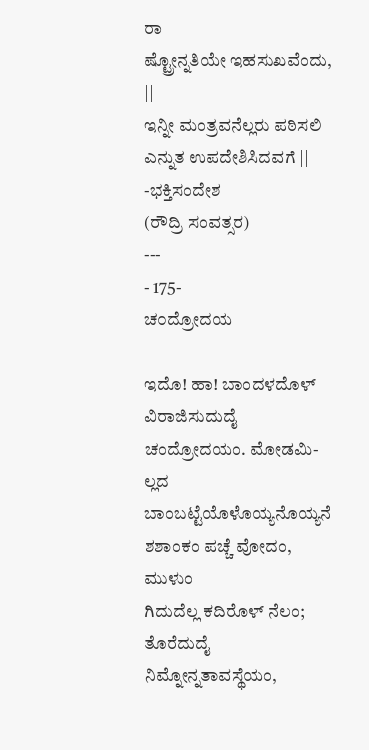ರಾ
ಷ್ಟ್ರೋನ್ನತಿಯೇ ಇಹಸುಖವೆಂದು, ||
ಇನ್ನೀ ಮಂತ್ರವನೆಲ್ಲರು ಪಠಿಸಲಿ
ಎನ್ನುತ ಉಪದೇಶಿಸಿದವಗೆ ||
-ಭಕ್ತಿಸಂದೇಶ
(ರೌದ್ರಿ ಸಂವತ್ಸರ)
---
- 175-
ಚ೦ದ್ರೋದಯ

ಇದೊ! ಹಾ! ಬಾಂದಳದೊಳ್‌ ವಿರಾಜಿಸುದುದೈ ಚಂದ್ರೋದಯಂ. ಮೋಡಮಿ-
ಲ್ಲದ ಬಾಂಬಟ್ಟೆಯೊಳೊಯ್ಯನೊಯ್ಯನೆ ಶಶಾಂಕಂ ಪಚ್ಚೆ ವೋದಂ, ಮುಳುಂ
ಗಿದುದೆಲ್ಲ ಕದಿರೊಳ್‌ ನೆಲಂ; ತೊರೆದುದೈ ನಿಮ್ನೋನ್ನತಾವಸ್ಥೆಯಂ,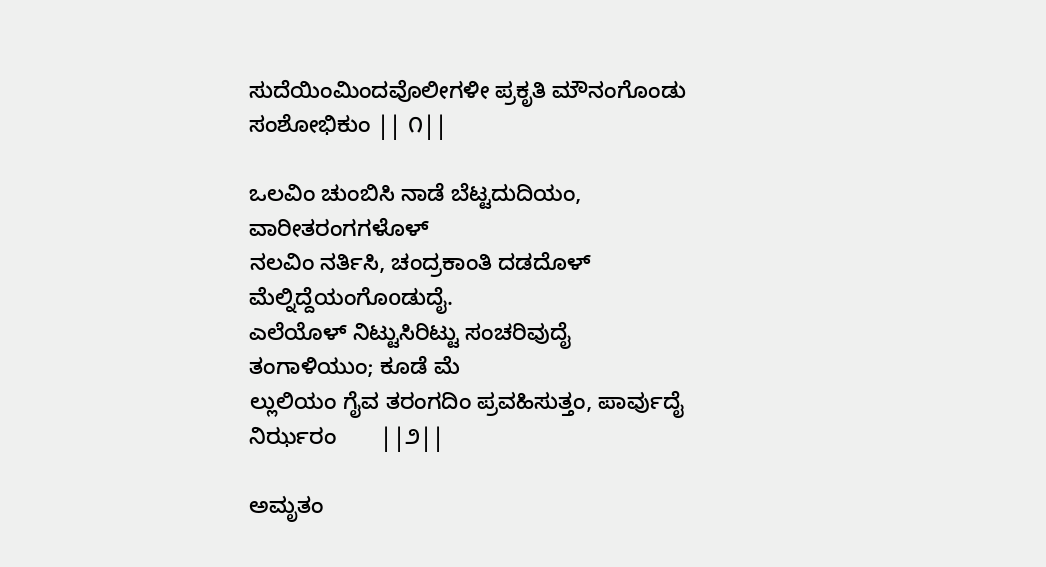ಸುದೆಯಿಂಮಿಂದವೊಲೀಗಳೀ ಪ್ರಕೃತಿ ಮೌನಂಗೊಂಡು ಸಂಶೋಭಿಕುಂ || ೧||

ಒಲವಿಂ ಚುಂಬಿಸಿ ನಾಡೆ ಬೆಟ್ಟದುದಿಯಂ, ವಾರೀತರಂಗಗಳೊಳ್‌
ನಲವಿಂ ನರ್ತಿಸಿ, ಚಂದ್ರಕಾಂತಿ ದಡದೊಳ್‌ ಮೆಲ್ನಿದ್ದೆಯಂಗೊoಡುದೈ.
ಎಲೆಯೊಳ್‌ ನಿಟ್ಟುಸಿರಿಟ್ಟು ಸಂಚರಿವುದೈ ತಂಗಾಳಿಯುಂ; ಕೂಡೆ ಮೆ
ಲ್ಲುಲಿಯಂ ಗೈವ ತರಂಗದಿಂ ಪ್ರವಹಿಸುತ್ತಂ, ಪಾರ್ವುದೈ ನಿರ್ಝರಂ       ||೨||

ಅಮೃತಂ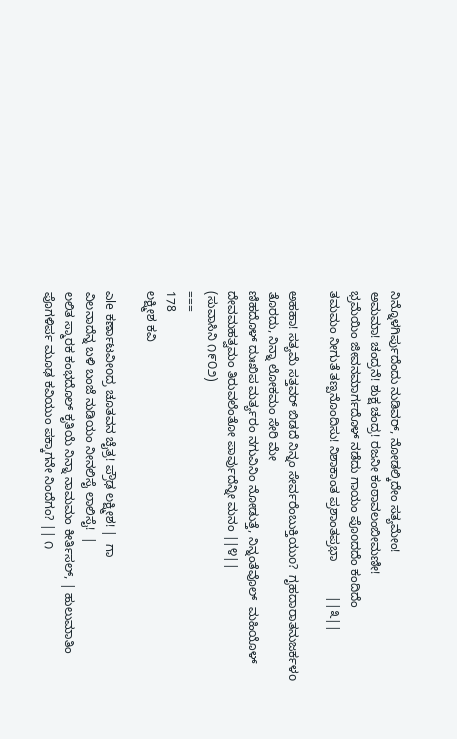ನಿನ್ನೊಳಗಿರ್ಪುದೆಂದು ನುಡಿವರ್‌, ನೋಡಲ್ಕಿದೇಂ ಸತ್ಯಮೇಂ!
ಅಮಮಾ! ಚಂದ್ರನೆ! ಶುಕ್ಷ ಚಂದ್ರ! ರಜನೀ ಕಂಠಾವಲಂಬೀಮಣೀ!
ಭ್ರಮೆಯಿಂ ಜೀವನಮಾರ್ಗದೊಳ್‌ ನಡೆದು ಗಾಯಂ ಪೊoದದೆಂ ಕಂದಿದೆಂ
ತಮಮಂ ನೀಗುತೆ ತಣ್ಪನೊಂದಿಸು! ನಿಶಾಕಾಂತ ಪ್ರಶಾಂತಪ್ರಭಾ          ||೩||

ಅಹಹಾ! ಸತ್ಯಮೆ ಸತ್ತವರ್‌ ಬಿಡದೆ ನಿನ್ನಂ ಸೇರ್ವರೆಂಬುಕ್ತಿಯುo?  ಗೃಹದಾರಾತನುಜರ್ಕಳo ತೊರದು, ನಿನ್ನಾ ಲೋಕಮಂ ಸೇರಿ ಮೇ
ಣಿಹದೊಳ್‌ ದುಃಖಿಪ ಮರ್ತ್ಯರಂ ನಗುವಿನಿಂ ನೋಡುತ್ತೆ, ನಿನ್ನಂತೆವೊಲ್‌  ಮಹಿಯೊಳ್‌ ದೇವಮಹತ್ವಮಂ ತಿರುವಲೆಂತೋ ಪಾರ್ವುದೆನ್ನೀ ಮನಂ ||೪||
(ಸುವಾಸಿನಿ ೧೯೦೨)
===
178
ಲಕ್ಷ್ಮೀಶ ಕವಿ

ಎle ಕರ್ಣಾಟವೀoದ್ರ ಚೂತವನ ಚೈತ್ರ! ಪ್ರೌಢ ಲಕ್ಷ್ಮೀಶ! |  ಗಾ
ವಿಲನಾದೆನ್ನ ಬಳಿ ಬಂಜೆ ನುಡಿಯಂ ನೀನಲಿಸೈ ಲಾಲಿಸೈ!  |
ಲಲಿತ ಸ್ಮಾರಕ ಕಂಭದೊಲ್ ಕೃತಿಯೆ ನಿನ್ನಾ ನಾಮಮಂ ಕೀರ್ತಿಸಲ್‌, | ಹುಲುಮಾತಿಂ ಪೊಗಳಿರ್ಪ ಮೂಢ ಕವಿಯುಂ ಪಕ್ಕಾಗನೇ ನಿಂದೆಗಂ? || ೧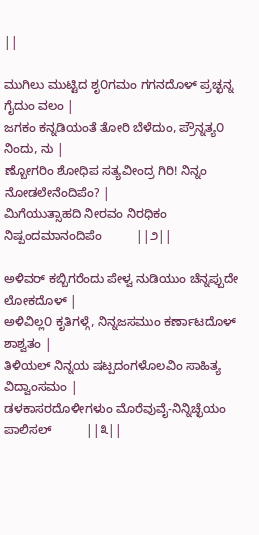||

ಮುಗಿಲು ಮುಟ್ಟಿದ ಶೃ೦ಗಮಂ ಗಗನದೊಳ್‌ ಪ್ರಚ್ಛನ್ನ ಗೈದುಂ ವಲಂ |
ಜಗಕಂ ಕನ್ನಡಿಯಂತೆ ತೋರಿ ಬೆಳೆದುಂ, ಪ್ರೌನ್ನತ್ಯ೦ ನಿಂದು, ನು |
ಣ್ಬೋಗರಿಂ ಶೋಧಿಪ ಸತ್ಯವೀಂದ್ರ ಗಿರಿ! ನಿನ್ನಂ ನೋಡಲೇನೆಂದಿಪೆಂ? |
ಮಿಗೆಯುತ್ಸಾಹದಿ ನೀರವಂ ನಿರಧಿಕಂ ನಿಷ್ಪಂದಮಾನಂದಿಪೆಂ          ||೨||

ಅಳಿವರ್ ಕಬ್ಬಿಗರೆಂದು ಪೇಳ್ವ ನುಡಿಯುಂ ಚೆನ್ನಪ್ಪುದೇ ಲೋಕದೊಳ್ |
ಅಳಿವಿಲ್ಲ೦ ಕೃತಿಗಳ್ಗೆ, ನಿನ್ನಜಸಮುಂ ಕರ್ಣಾಟದೊಳ್‌ ಶಾಶ್ವತಂ |
ತಿಳಿಯಲ್‌ ನಿನ್ನಯ ಷಟ್ಪದಂಗಳೊಲವಿಂ ಸಾಹಿತ್ಯ ವಿದ್ವಾಂಸಮಂ |
ಡಳಕಾಸರದೊಳೀಗಳುಂ ಮೊರೆವುವೈ-ನಿನ್ನಿಚ್ಛೆಯಂ ಪಾಲಿಸಲ್          ||೩||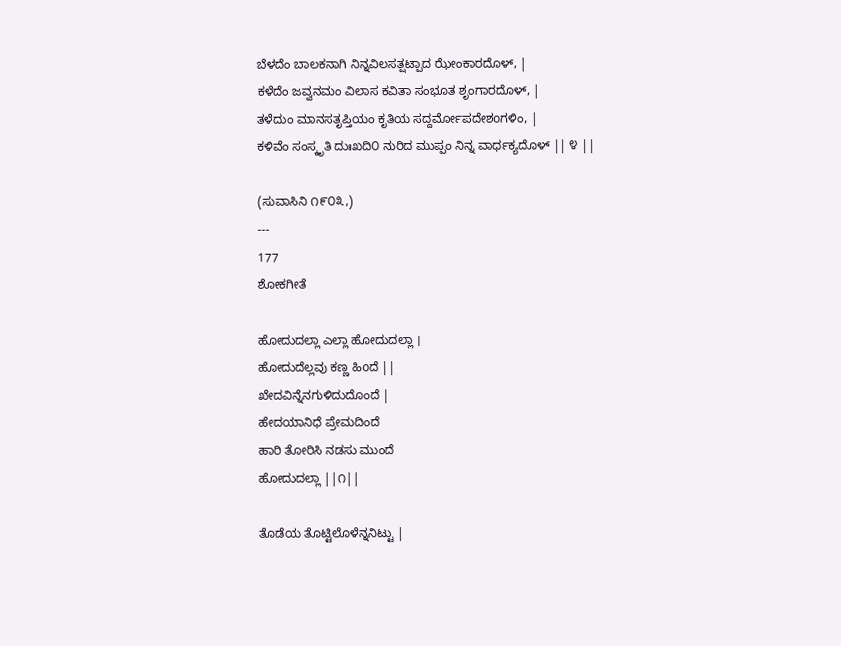ಬೆಳದೆಂ ಬಾಲಕನಾಗಿ ನಿನ್ನವಿಲಸತ್ಷಟ್ಪಾದ ಝೇಂಕಾರದೊಳ್‌, |
ಕಳೆದೆಂ ಜವ್ವನಮಂ ವಿಲಾಸ ಕವಿತಾ ಸಂಭೂತ ಶೃಂಗಾರದೊಳ್‌, |
ತಳೆದುಂ ಮಾನಸತೃಪ್ತಿಯಂ ಕೃತಿಯ ಸದ್ದರ್ಮೋಪದೇಶoಗಳಿಂ, |
ಕಳಿವೆಂ ಸಂಸ್ಕೃತಿ ದುಃಖದಿ೦ ನುರಿದ ಮುಪ್ಪಂ ನಿನ್ನ ವಾರ್ಧಕ್ಯದೊಳ್ || ೪ ||

(ಸುವಾಸಿನಿ ೧೯೦೩,)
---
177
ಶೋಕಗೀತೆ

ಹೋದುದಲ್ಲಾ ಎಲ್ಲಾ ಹೋದುದಲ್ಲಾ ।
ಹೋದುದೆಲ್ಲವು ಕಣ್ಣ ಹಿoದೆ ||
ಖೇದವಿನ್ನೆನಗುಳಿದುದೊಂದೆ |
ಹೇದಯಾನಿಧೆ ಪ್ರೇಮದಿಂದೆ
ಹಾರಿ ತೋರಿಸಿ ನಡಸು ಮುಂದೆ
ಹೋದುದಲ್ಲಾ ||೧||

ತೊಡೆಯ ತೊಟ್ಟಿಲೊಳೆನ್ನನಿಟ್ಟು |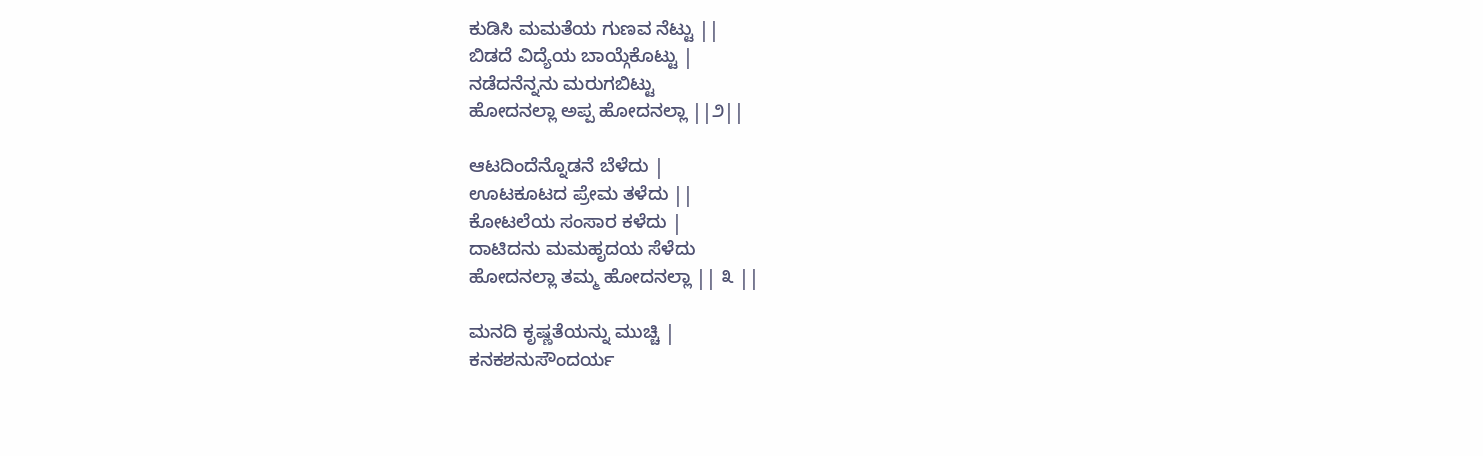ಕುಡಿಸಿ ಮಮತೆಯ ಗುಣವ ನೆಟ್ಟು ||
ಬಿಡದೆ ವಿದ್ಯೆಯ ಬಾಯ್ಗೆಕೊಟ್ಟು |
ನಡೆದನೆನ್ನನು ಮರುಗಬಿಟ್ಟು
ಹೋದನಲ್ಲಾ ಅಪ್ಪ ಹೋದನಲ್ಲಾ ||೨||

ಆಟದಿಂದೆನ್ನೊಡನೆ ಬೆಳೆದು |
ಊಟಕೂಟದ ಪ್ರೇಮ ತಳೆದು ||
ಕೋಟಲೆಯ ಸಂಸಾರ ಕಳೆದು |
ದಾಟಿದನು ಮಮಹೃದಯ ಸೆಳೆದು
ಹೋದನಲ್ಲಾ ತಮ್ಮ ಹೋದನಲ್ಲಾ || ೩ ||

ಮನದಿ ಕೃಷ್ಣತೆಯನ್ನು ಮುಚ್ಚಿ |
ಕನಕಶನುಸೌಂದರ್ಯ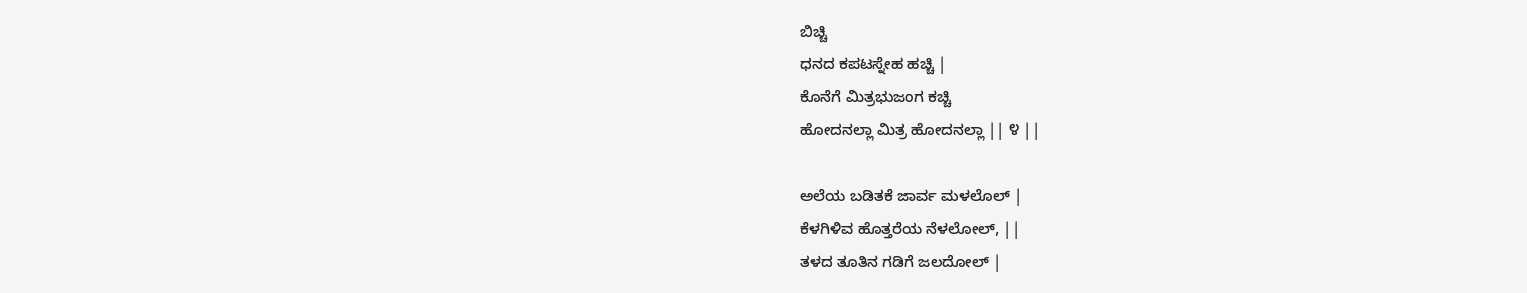ಬಿಚ್ಚಿ
ಧನದ ಕಪಟಸ್ನೇಹ ಹಚ್ಚಿ |
ಕೊನೆಗೆ ಮಿತ್ರಭುಜಂಗ ಕಚ್ಚಿ
ಹೋದನಲ್ಲಾ ಮಿತ್ರ ಹೋದನಲ್ಲಾ || ೪ ||

ಅಲೆಯ ಬಡಿತಕೆ ಜಾರ್ವ ಮಳಲೊಲ್‌ |
ಕೆಳಗಿಳಿವ ಹೊತ್ತರೆಯ ನೆಳಲೋಲ್‌, ||
ತಳದ ತೂತಿನ ಗಡಿಗೆ ಜಲದೋಲ್‌ |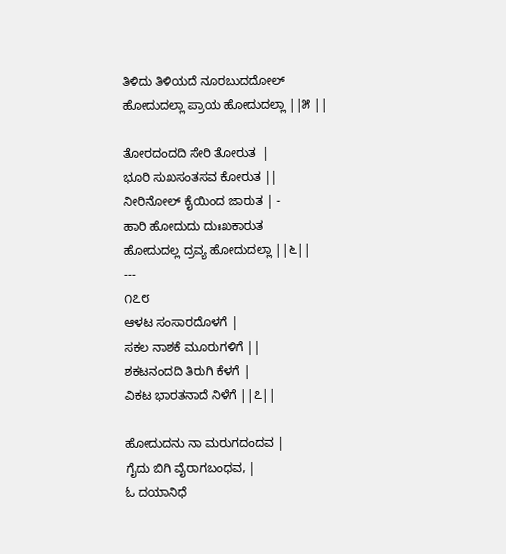ತಿಳಿದು ತಿಳಿಯದೆ ನೂರಬುದದೋಲ್
ಹೋದುದಲ್ಲಾ ಪ್ರಾಯ ಹೋದುದಲ್ಲಾ ||೫ ||

ತೋರದಂದದಿ ಸೇರಿ ತೋರುತ  |
ಭೂರಿ ಸುಖಸಂತಸವ ಕೋರುತ ||
ನೀರಿನೋಲ್ ಕೈಯಿಂದ ಜಾರುತ | -
ಹಾರಿ ಹೋದುದು ದುಃಖಕಾರುತ
ಹೋದುದಲ್ಲ ದ್ರವ್ಯ ಹೋದುದಲ್ಲಾ ||೬||
---
೧೭೮
ಆಳಟ ಸಂಸಾರದೊಳಗೆ |
ಸಕಲ ನಾಶಕೆ ಮೂರುಗಳಿಗೆ ||
ಶಕಟನಂದದಿ ತಿರುಗಿ ಕೆಳಗೆ |
ವಿಕಟ ಭಾರತನಾದೆ ನಿಳೆಗೆ ||೭||

ಹೋದುದನು ನಾ ಮರುಗದಂದವ |
ಗೈದು ಬಿಗಿ ವೈರಾಗಬಂಧವ, |
ಓ ದಯಾನಿಧೆ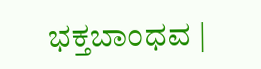ಭಕ್ತಬಾಂಧವ |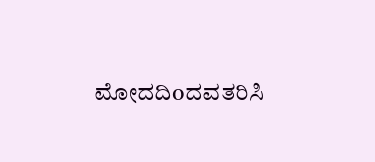ಮೋದದಿoದವತರಿಸಿ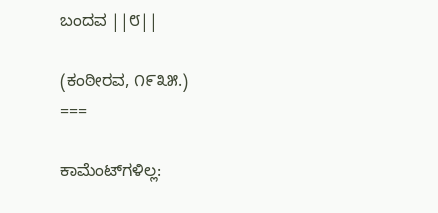ಬಂದವ ||೮||

(ಕಂಠೀರವ, ೧೯೩೫.)
===

ಕಾಮೆಂಟ್‌ಗಳಿಲ್ಲ: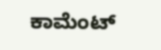ಕಾಮೆಂಟ್‌‌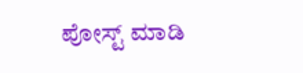ಪೋಸ್ಟ್‌ ಮಾಡಿ